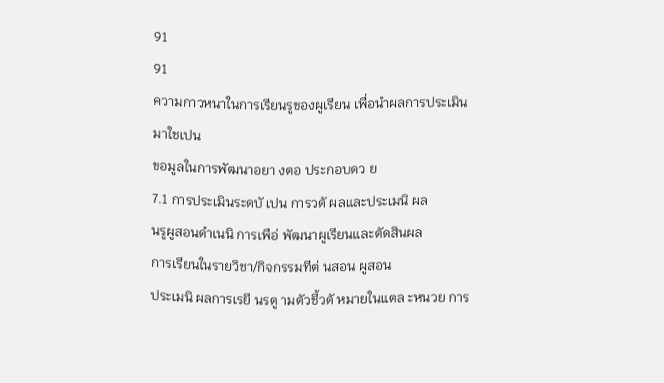91
91
ความกาวหนาในการเรียนรูของผูเรียน เพื่อนำผลการประเมินมาใชเปน
ขอมูลในการพัฒนาอยา งตอ ประกอบดว ย
7.1 การประเมินระดบั เปน การวดั ผลและประเมนิ ผล
นรูผูสอนดำเนนิ การเพือ่ พัฒนาผูเรียนและตัดสินผล
การเรียนในรายวิชา/กิจกรรมทีต่ นสอน ผูสอน
ประเมนิ ผลการเรยี นรตู ามตัวชี้วดั หมายในแตล ะหนวย การ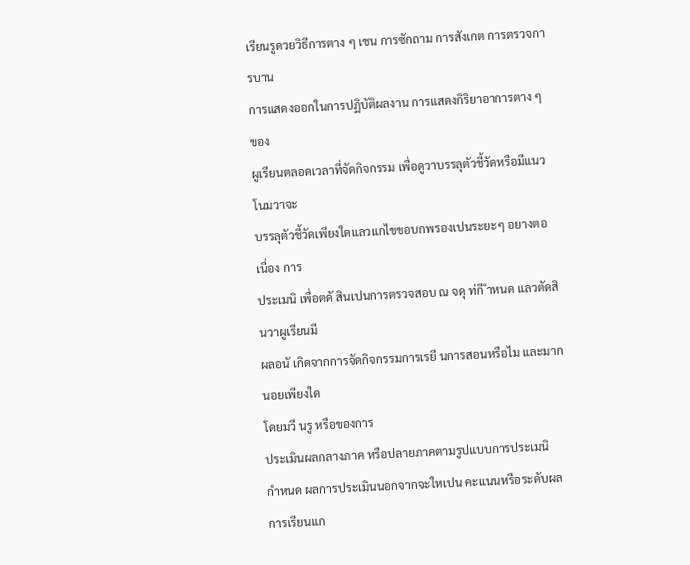เรียนรูดวยวิธีการตาง ๆ เชน การซักถาม การสังเกต การตรวจการบาน
การแสดงออกในการปฏิบัติผลงาน การแสดงกิริยาอาการตาง ๆ ของ
ผูเรียนตลอดเวลาที่จัดกิจกรรม เพื่อดูวาบรรลุตัวชี้วัดหรือมีแนวโนมวาจะ
บรรลุตัวชี้วัดเพียงใดแลวแกไขขอบกพรองเปนระยะๆ อยางตอเนื่อง การ
ประเมนิ เพื่อตดั สินเปนการตรวจสอบ ณ จดุ ท่กี ำหนด แลวตัดสินวาผูเรียนมี
ผลอนั เกิดจากการจัดกิจกรรมการเรยี นการสอนหรือไม และมากนอยเพียงใด
โดยมวี นรู หรือของการ
ประเมินผลกลางภาค หรือปลายภาคตามรูปแบบการประเมนิ
กำหนด ผลการประเมินนอกจากจะใหเปน คะแนนหรือระดับผลการเรียนแก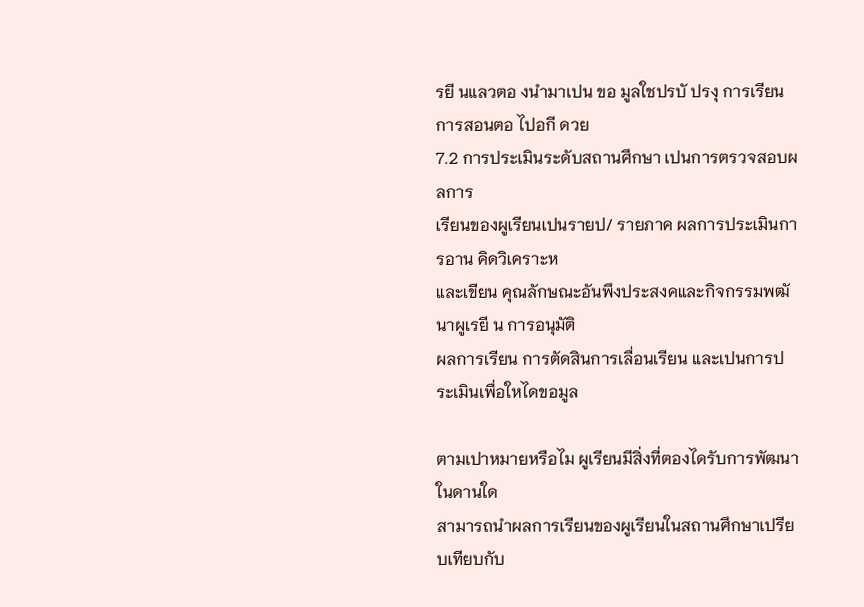รยี นแลวตอ งนำมาเปน ขอ มูลใชปรบั ปรงุ การเรียนการสอนตอ ไปอกี ดวย
7.2 การประเมินระดับสถานศึกษา เปนการตรวจสอบผลการ
เรียนของผูเรียนเปนรายป/ รายภาค ผลการประเมินการอาน คิดวิเคราะห
และเขียน คุณลักษณะอันพึงประสงคและกิจกรรมพฒั นาผูเรยี น การอนุมัติ
ผลการเรียน การตัดสินการเลื่อนเรียน และเปนการประเมินเพื่อใหไดขอมูล

ตามเปาหมายหรือไม ผูเรียนมีสิ่งที่ตองไดรับการพัฒนาในดานใด
สามารถนำผลการเรียนของผูเรียนในสถานศึกษาเปรียบเทียบกับ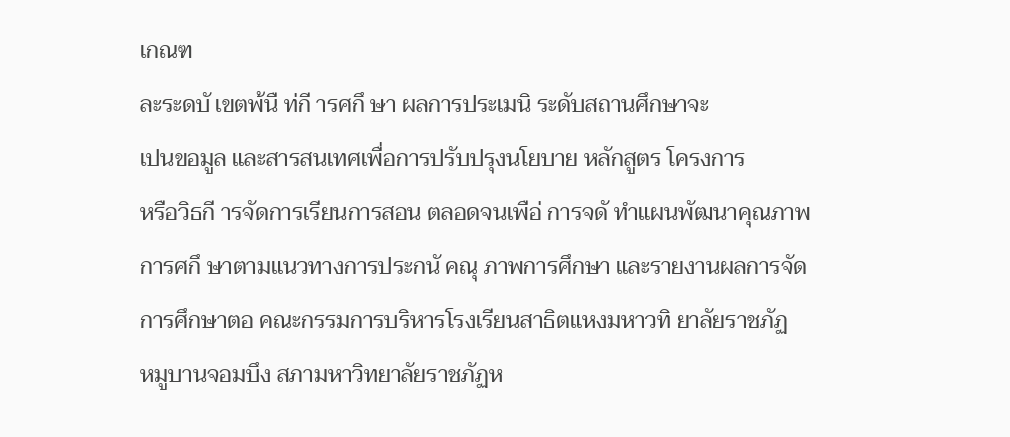เกณฑ
ละระดบั เขตพ้นื ท่กี ารศกึ ษา ผลการประเมนิ ระดับสถานศึกษาจะ
เปนขอมูล และสารสนเทศเพื่อการปรับปรุงนโยบาย หลักสูตร โครงการ
หรือวิธกี ารจัดการเรียนการสอน ตลอดจนเพือ่ การจดั ทำแผนพัฒนาคุณภาพ
การศกึ ษาตามแนวทางการประกนั คณุ ภาพการศึกษา และรายงานผลการจัด
การศึกษาตอ คณะกรรมการบริหารโรงเรียนสาธิตแหงมหาวทิ ยาลัยราชภัฏ
หมูบานจอมบึง สภามหาวิทยาลัยราชภัฏห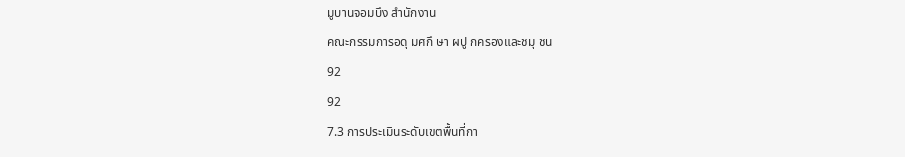มูบานจอมบึง สำนักงาน
คณะกรรมการอดุ มศกึ ษา ผปู กครองและชมุ ชน
92
92
7.3 การประเมินระดับเขตพื้นที่กา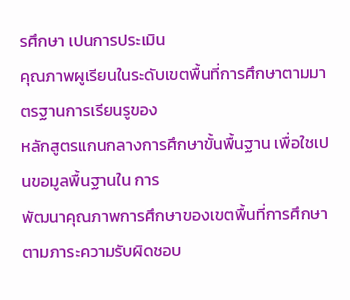รศึกษา เปนการประเมิน
คุณภาพผูเรียนในระดับเขตพื้นที่การศึกษาตามมาตรฐานการเรียนรูของ
หลักสูตรแกนกลางการศึกษาขั้นพื้นฐาน เพื่อใชเปนขอมูลพื้นฐานใน การ
พัฒนาคุณภาพการศึกษาของเขตพื้นที่การศึกษา ตามภาระความรับผิดชอบ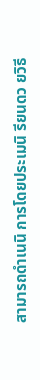สามารถดำเนนิ การโดยประเมนิ รียนดว ยวิธี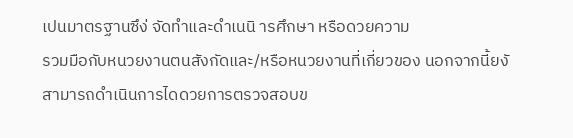เปนมาตรฐานซึง่ จัดทำและดำเนนิ ารศึกษา หรือดวยความ
รวมมือกับหนวยงานตนสังกัดและ/หรือหนวยงานที่เกี่ยวของ นอกจากนี้ยงั
สามารถดำเนินการไดดวยการตรวจสอบข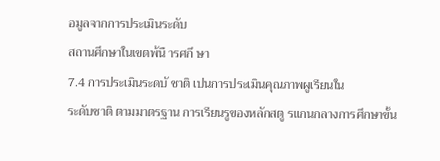อมูลจากการประเมินระดับ
สถานศึกษาในเขตพ้นื ารศกึ ษา
7.4 การประเมินระดบั ชาติ เปนการประเมินคุณภาพผูเรียนใน
ระดับชาติ ตามมาตรฐาน การเรียนรูของหลักสตู รแกนกลางการศึกษาขั้น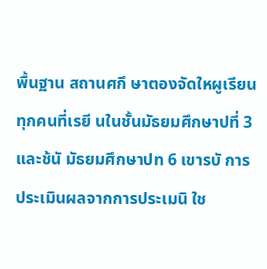พื้นฐาน สถานศกึ ษาตองจัดใหผูเรียนทุกคนที่เรยี นในชั้นมัธยมศึกษาปที่ 3
และช้นั มัธยมศึกษาปท 6 เขารบั การประเมินผลจากการประเมนิ ใช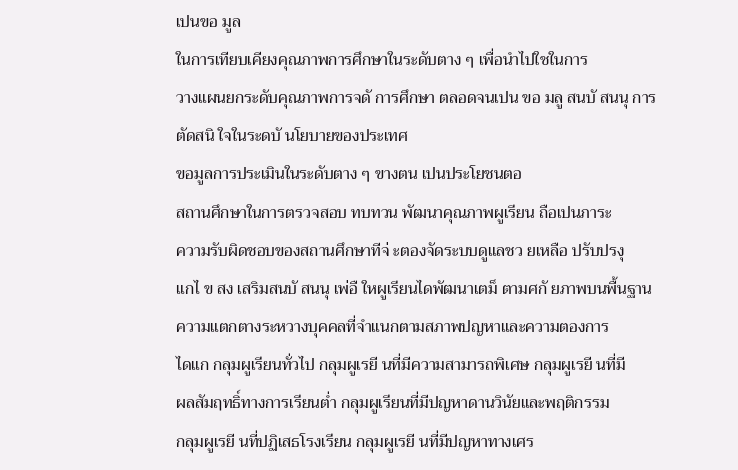เปนขอ มูล
ในการเทียบเคียงคุณภาพการศึกษาในระดับตาง ๆ เพื่อนำไปใชในการ
วางแผนยกระดับคุณภาพการจดั การศึกษา ตลอดจนเปน ขอ มลู สนบั สนนุ การ
ตัดสนิ ใจในระดบั นโยบายของประเทศ
ขอมูลการประเมินในระดับตาง ๆ ขางตน เปนประโยชนตอ
สถานศึกษาในการตรวจสอบ ทบทวน พัฒนาคุณภาพผูเรียน ถือเปนภาระ
ความรับผิดชอบของสถานศึกษาทีจ่ ะตองจัดระบบดูแลชว ยเหลือ ปรับปรงุ
แกไ ข สง เสริมสนบั สนนุ เพ่อื ใหผูเรียนไดพัฒนาเตม็ ตามศกั ยภาพบนพื้นฐาน
ความแตกตางระหวางบุคคลที่จำแนกตามสภาพปญหาและความตองการ
ไดแก กลุมผูเรียนทั่วไป กลุมผูเรยี นที่มีความสามารถพิเศษ กลุมผูเรยี นที่มี
ผลสัมฤทธิ์ทางการเรียนต่ำ กลุมผูเรียนที่มีปญหาดานวินัยและพฤติกรรม
กลุมผูเรยี นที่ปฏิเสธโรงเรียน กลุมผูเรยี นที่มีปญหาทางเศร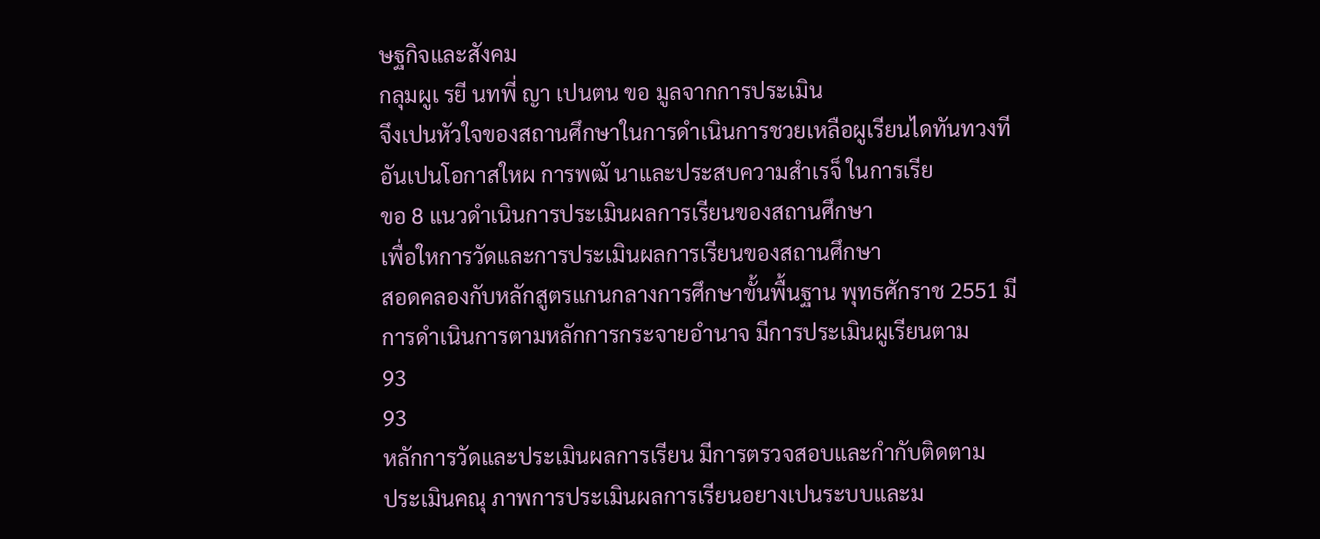ษฐกิจและสังคม
กลุมผูเ รยี นทพี่ ญา เปนตน ขอ มูลจากการประเมิน
จึงเปนหัวใจของสถานศึกษาในการดำเนินการชวยเหลือผูเรียนไดทันทวงที
อันเปนโอกาสใหผ การพฒั นาและประสบความสำเรจ็ ในการเรีย
ขอ 8 แนวดำเนินการประเมินผลการเรียนของสถานศึกษา
เพื่อใหการวัดและการประเมินผลการเรียนของสถานศึกษา
สอดคลองกับหลักสูตรแกนกลางการศึกษาขั้นพื้นฐาน พุทธศักราช 2551 มี
การดำเนินการตามหลักการกระจายอำนาจ มีการประเมินผูเรียนตาม
93
93
หลักการวัดและประเมินผลการเรียน มีการตรวจสอบและกำกับติดตาม
ประเมินคณุ ภาพการประเมินผลการเรียนอยางเปนระบบและม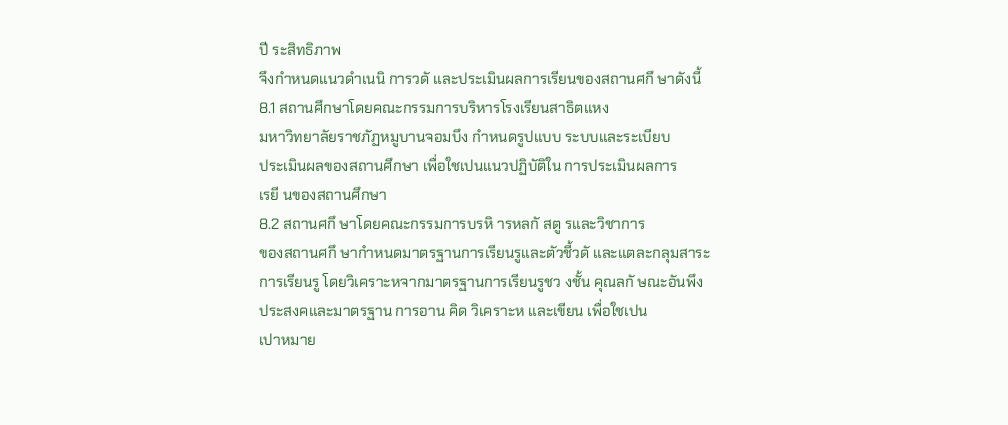ปี ระสิทธิภาพ
จึงกำหนดแนวดำเนนิ การวดั และประเมินผลการเรียนของสถานศกึ ษาดังนี้
8.1 สถานศึกษาโดยคณะกรรมการบริหารโรงเรียนสาธิตแหง
มหาวิทยาลัยราชภัฏหมูบานจอมบึง กำหนดรูปแบบ ระบบและระเบียบ
ประเมินผลของสถานศึกษา เพื่อใชเปนแนวปฏิบัติใน การประเมินผลการ
เรยี นของสถานศึกษา
8.2 สถานศกึ ษาโดยคณะกรรมการบรหิ ารหลกั สตู รและวิชาการ
ของสถานศกึ ษากำหนดมาตรฐานการเรียนรูและตัวชี้วดั และแตละกลุมสาระ
การเรียนรู โดยวิเคราะหจากมาตรฐานการเรียนรูชว งชั้น คุณลกั ษณะอันพึง
ประสงคและมาตรฐาน การอาน คิด วิเคราะห และเขียน เพื่อใชเปน
เปาหมาย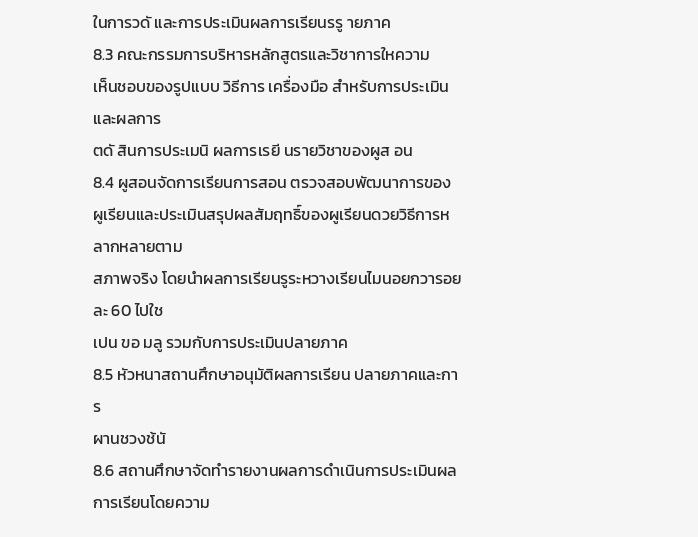ในการวดั และการประเมินผลการเรียนรรู ายภาค
8.3 คณะกรรมการบริหารหลักสูตรและวิชาการใหความ
เห็นชอบของรูปแบบ วิธีการ เครื่องมือ สำหรับการประเมิน และผลการ
ตดั สินการประเมนิ ผลการเรยี นรายวิชาของผูส อน
8.4 ผูสอนจัดการเรียนการสอน ตรวจสอบพัฒนาการของ
ผูเรียนและประเมินสรุปผลสัมฤทธิ์ของผูเรียนดวยวิธีการหลากหลายตาม
สภาพจริง โดยนำผลการเรียนรูระหวางเรียนไมนอยกวารอยละ 60 ไปใช
เปน ขอ มลู รวมกับการประเมินปลายภาค
8.5 หัวหนาสถานศึกษาอนุมัติผลการเรียน ปลายภาคและการ
ผานชวงช้นั
8.6 สถานศึกษาจัดทำรายงานผลการดำเนินการประเมินผล
การเรียนโดยความ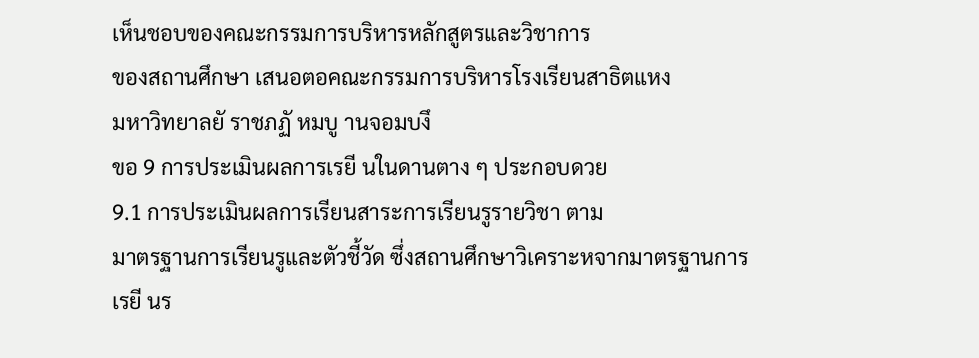เห็นชอบของคณะกรรมการบริหารหลักสูตรและวิชาการ
ของสถานศึกษา เสนอตอคณะกรรมการบริหารโรงเรียนสาธิตแหง
มหาวิทยาลยั ราชภฏั หมบู านจอมบงึ
ขอ 9 การประเมินผลการเรยี นในดานตาง ๆ ประกอบดวย
9.1 การประเมินผลการเรียนสาระการเรียนรูรายวิชา ตาม
มาตรฐานการเรียนรูและตัวชี้วัด ซึ่งสถานศึกษาวิเคราะหจากมาตรฐานการ
เรยี นร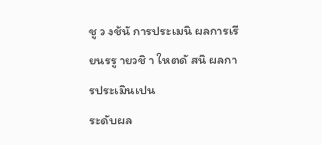ชู ว งช้นั การประเมนิ ผลการเรียนรรู ายวชิ า ใหตดั สนิ ผลการประเมินเปน
ระดับผล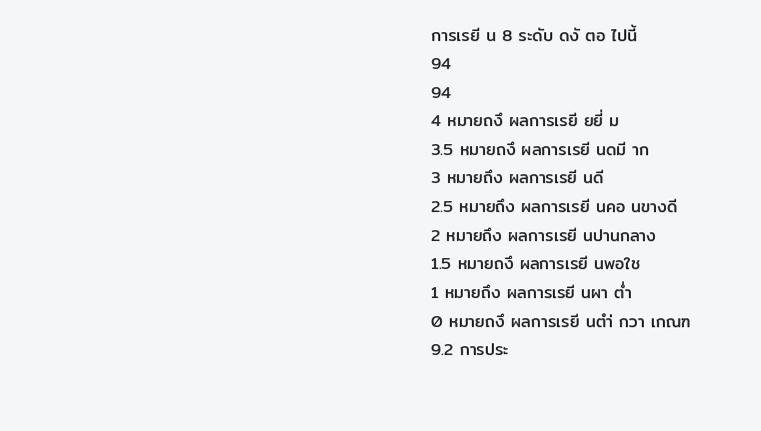การเรยี น 8 ระดับ ดงั ตอ ไปนี้
94
94
4 หมายถงึ ผลการเรยี ยยี่ ม
3.5 หมายถงึ ผลการเรยี นดมี าก
3 หมายถึง ผลการเรยี นดี
2.5 หมายถึง ผลการเรยี นคอ นขางดี
2 หมายถึง ผลการเรยี นปานกลาง
1.5 หมายถงึ ผลการเรยี นพอใช
1 หมายถึง ผลการเรยี นผา ต่ำ
0 หมายถงึ ผลการเรยี นตำ่ กวา เกณฑ
9.2 การประ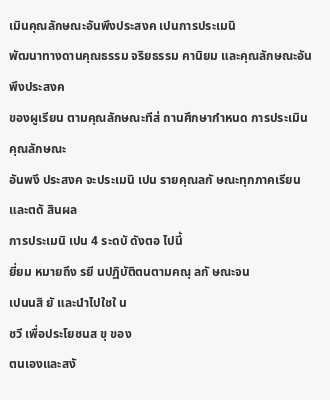เมินคุณลักษณะอันพึงประสงค เปนการประเมนิ
พัฒนาทางดานคุณธรรม จริยธรรม คานิยม และคุณลักษณะอันพึงประสงค
ของผูเรียน ตามคุณลักษณะทีส่ ถานศึกษากำหนด การประเมินคุณลักษณะ
อันพงึ ประสงค จะประเมนิ เปน รายคุณลกั ษณะทุกภาคเรียน และตดั สินผล
การประเมนิ เปน 4 ระดบั ดังตอ ไปนี้
ยี่ยม หมายถึง รยี นปฏิบัติตนตามคณุ ลกั ษณะจน
เปนนสิ ยั และนำไปใชใ น
ชวี เพื่อประโยชนส ขุ ของ
ตนเองและสงั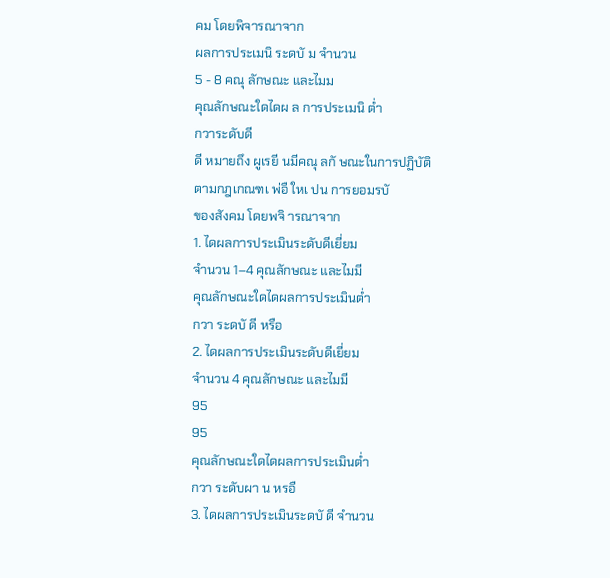คม โดยพิจารณาจาก
ผลการประเมนิ ระดบั ม จำนวน
5 - 8 คณุ ลักษณะ และไมม
คุณลักษณะใดไดผ ล การประเมนิ ต่ำ
กวาระดับดี
ดี หมายถึง ผูเรยี นมีคณุ ลกั ษณะในการปฏิบัติ
ตามกฎเกณฑเ พ่อื ใหเ ปน การยอมรบั
ของสังคม โดยพจิ ารณาจาก
1. ไดผลการประเมินระดับดีเยี่ยม
จำนวน 1–4 คุณลักษณะ และไมมี
คุณลักษณะใดไดผลการประเมินต่ำ
กวา ระดบั ดี หรือ
2. ไดผลการประเมินระดับดีเยี่ยม
จำนวน 4 คุณลักษณะ และไมมี
95
95
คุณลักษณะใดไดผลการประเมินต่ำ
กวา ระดับผา น หรอื
3. ไดผลการประเมินระดบั ดี จำนวน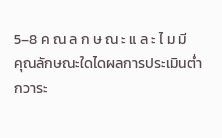5–8 ค ณ ล ก ษ ณ ะ แ ล ะ ไ ม มี
คุณลักษณะใดไดผลการประเมินต่ำ
กวาระ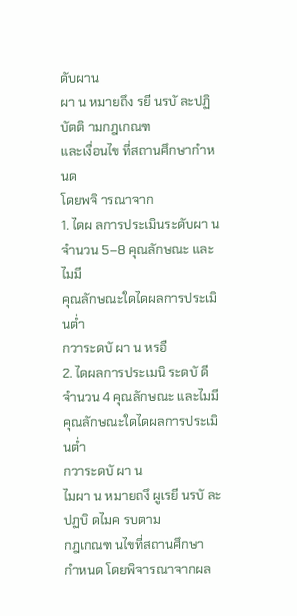ดับผาน
ผา น หมายถึง รยี นรบั ละปฏิบัตติ ามกฎเกณฑ
และเงื่อนไข ที่สถานศึกษากำหนด
โดยพจิ ารณาจาก
1. ไดผ ลการประเมินระดับผา น
จำนวน 5–8 คุณลักษณะ และไมมี
คุณลักษณะใดไดผลการประเมินต่ำ
กวาระดบั ผา น หรอื
2. ไดผลการประเมนิ ระดบั ดี
จำนวน 4 คุณลักษณะ และไมมี
คุณลักษณะใดไดผลการประเมินต่ำ
กวาระดบั ผา น
ไมผา น หมายถงึ ผูเรยี นรบั ละปฏบิ ดไมค รบตาม
กฎเกณฑ นไขที่สถานศึกษา
กำหนด โดยพิจารณาจากผล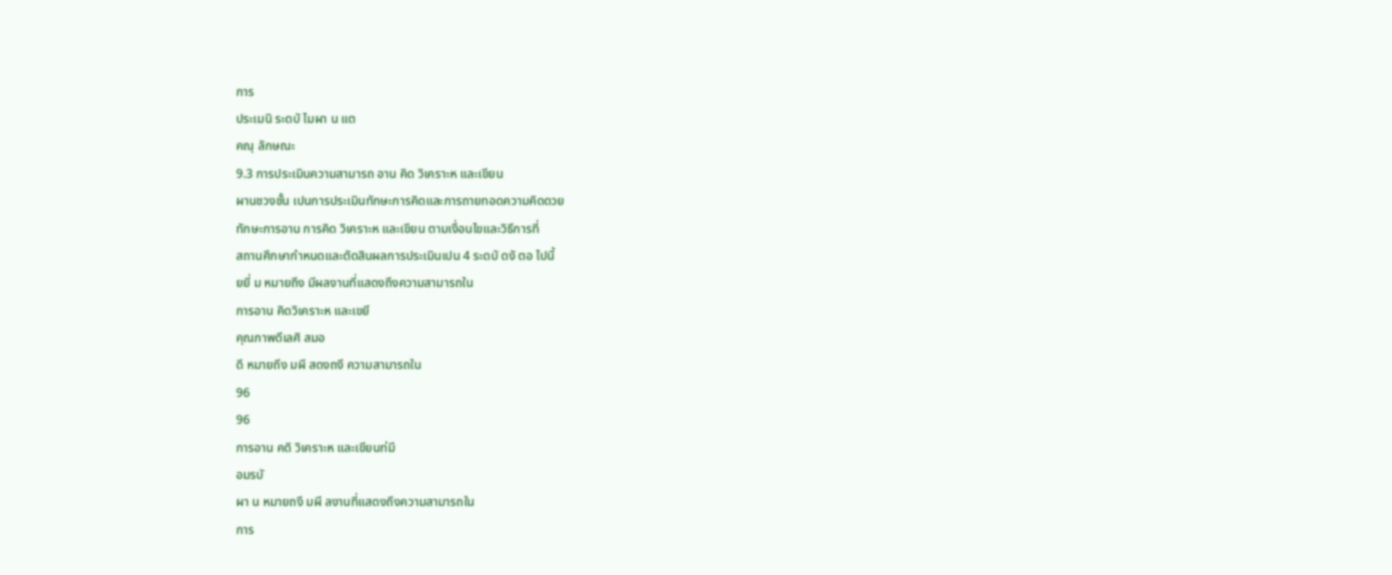การ
ประเมนิ ระดบั ไมผา น แต
คณุ ลักษณะ
9.3 การประเมินความสามารถ อาน คิด วิเคราะห และเขียน
ผานชวงชั้น เปนการประเมินทักษะการคิดและการถายทอดความคิดดวย
ทักษะการอาน การคิด วิเคราะห และเขียน ตามเงื่อนไขและวิธีการที่
สถานศึกษากำหนดและตัดสินผลการประเมินเปน 4 ระดบั ดงั ตอ ไปนี้
ยยี่ ม หมายถึง มีผลงานที่แสดงถึงความสามารถใน
การอาน คิดวิเคราะห และเขยี
คุณภาพดีเลศิ สมอ
ดี หมายถึง มผี สดงถงึ ความสามารถใน
96
96
การอาน คดิ วิเคราะห และเขียนท่มี
อมรบั
ผา น หมายถงึ มผี ลงานที่แสดงถึงความสามารถใน
การ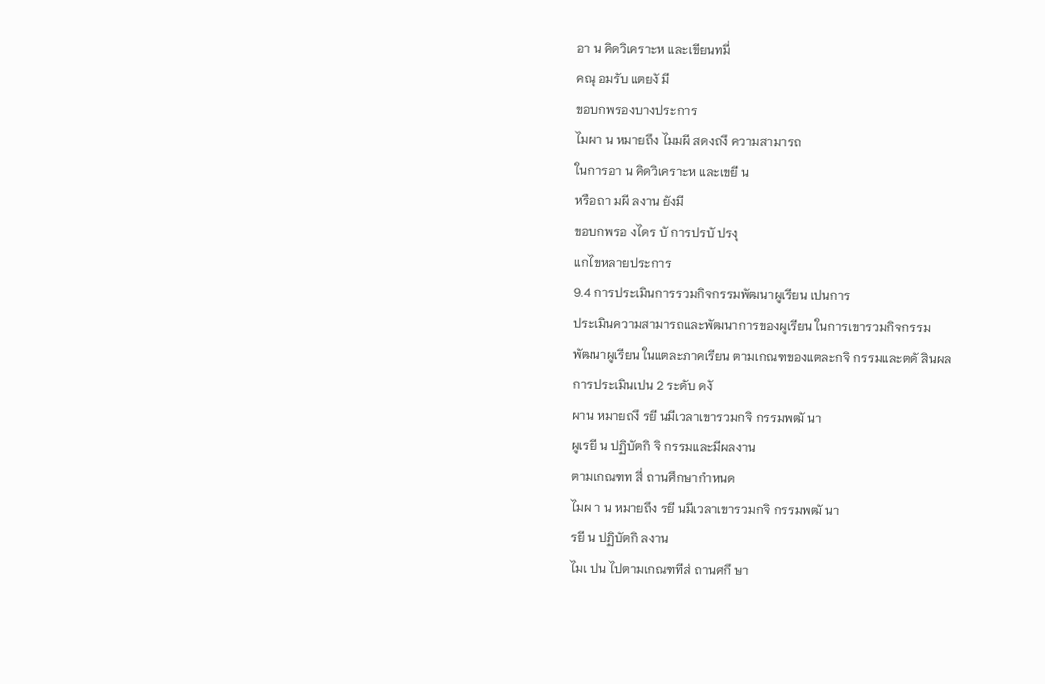อา น คิดวิเคราะห และเขียนทมี่
คณุ อมรับ แตยงั มี
ขอบกพรองบางประการ
ไมผา น หมายถึง ไมมผี สดงถงึ ความสามารถ
ในการอา น คิดวิเคราะห และเขยี น
หรือถา มผี ลงาน ยังมี
ขอบกพรอ งไดร บั การปรบั ปรงุ
แกไขหลายประการ
9.4 การประเมินการรวมกิจกรรมพัฒนาผูเรียน เปนการ
ประเมินความสามารถและพัฒนาการของผูเรียน ในการเขารวมกิจกรรม
พัฒนาผูเรียน ในแตละภาคเรียน ตามเกณฑของแตละกจิ กรรมและตดั สินผล
การประเมินเปน 2 ระดับ ดงั
ผาน หมายถงึ รยี นมีเวลาเขารวมกจิ กรรมพฒั นา
ผูเรยี น ปฏิบัตกิ จิ กรรมและมีผลงาน
ตามเกณฑท สี่ ถานศึกษากำหนด
ไมผ า น หมายถึง รยี นมีเวลาเขารวมกจิ กรรมพฒั นา
รยี น ปฏิบัตกิ ลงาน
ไมเ ปน ไปตามเกณฑทีส่ ถานศกึ ษา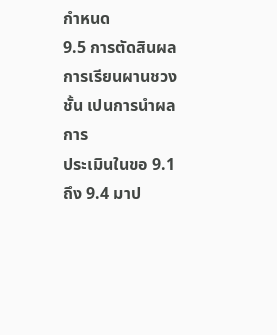กำหนด
9.5 การตัดสินผลการเรียนผานชวงชั้น เปนการนำผลการ
ประเมินในขอ 9.1 ถึง 9.4 มาป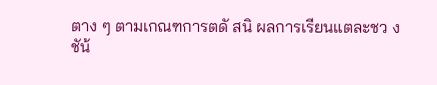ตาง ๆ ตามเกณฑการตดั สนิ ผลการเรียนแตละชว งชัน้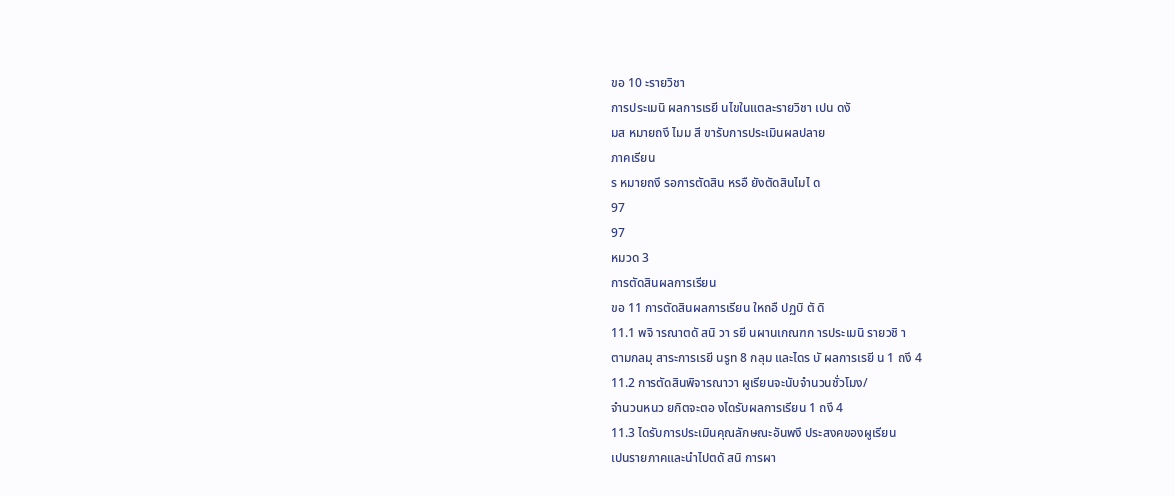ขอ 10 ะรายวิชา
การประเมนิ ผลการเรยี นไขในแตละรายวิชา เปน ดงั
มส หมายถงึ ไมม สี ขารับการประเมินผลปลาย
ภาคเรียน
ร หมายถงึ รอการตัดสิน หรอื ยังตัดสินไมไ ด
97
97
หมวด 3
การตัดสินผลการเรียน
ขอ 11 การตัดสินผลการเรียน ใหถอื ปฏบิ ตั ดิ
11.1 พจิ ารณาตดั สนิ วา รยี นผานเกณฑก ารประเมนิ รายวชิ า
ตามกลมุ สาระการเรยี นรูท 8 กลุม และไดร บั ผลการเรยี น 1 ถงึ 4
11.2 การตัดสินพิจารณาวา ผูเรียนจะนับจำนวนชั่วโมง/
จำนวนหนว ยกิตจะตอ งไดรับผลการเรียน 1 ถงึ 4
11.3 ไดรับการประเมินคุณลักษณะอันพงึ ประสงคของผูเรียน
เปนรายภาคและนำไปตดั สนิ การผา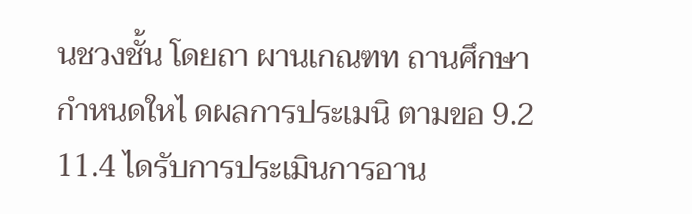นชวงชั้น โดยถา ผานเกณฑท ถานศึกษา
กำหนดใหไ ดผลการประเมนิ ตามขอ 9.2
11.4 ไดรับการประเมินการอาน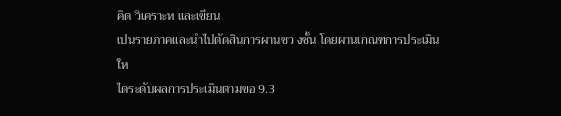คิด วิเคราะห และเขียน
เปนรายภาคและนำไปตัดสินการผานชว งชั้น โดยผานเกณฑการประเมินให
ไดระดับผลการประเมินตามขอ 9.3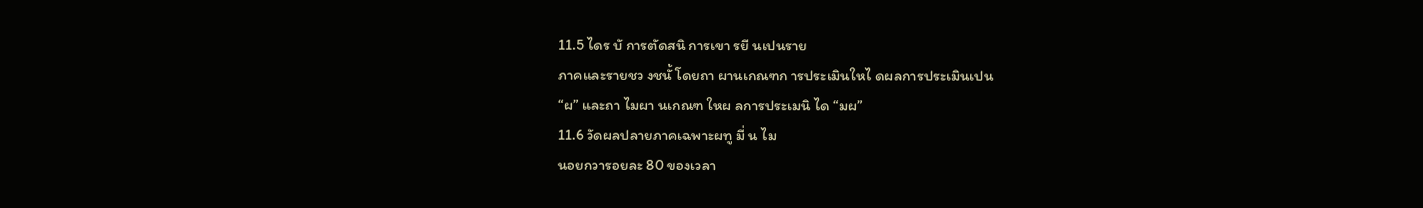11.5 ไดร บั การตัดสนิ การเขา รยี นเปนราย
ภาคและรายชว งชนั้ โดยถา ผานเกณฑก ารประเมินใหไ ดผลการประเมินเปน
“ผ” และถา ไมผา นเกณฑ ใหผ ลการประเมนิ ได “มผ”
11.6 วัดผลปลายภาคเฉพาะผทู มี่ น ไม
นอยกวารอยละ 80 ของเวลา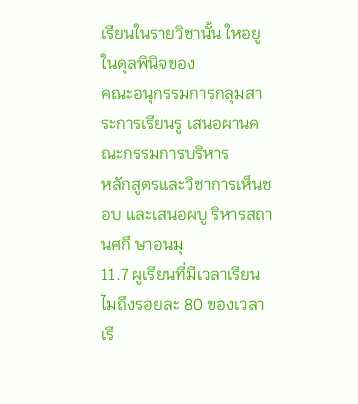เรียนในรายวิชานั้น ใหอยูในดุลพินิจของ
คณะอนุกรรมการกลุมสาระการเรียนรู เสนอผานคณะกรรมการบริหาร
หลักสูตรและวิชาการเห็นชอบ และเสนอผบู ริหารสถานศกึ ษาอนมุ
11.7 ผูเรียนที่มีเวลาเรียนไมถึงรอยละ 80 ของเวลาเรี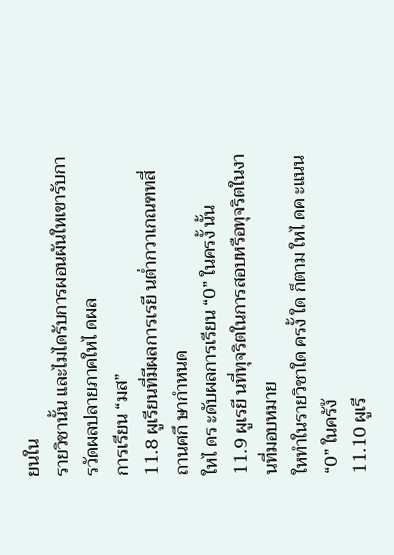ยนใน
รายวิชานั้น และไมไดรับการผอนผันใหเขารับการวัดผลปลายภาคใหไ ดผล
การเรียน “มส”
11.8 ผูเรียนที่มีผลการเรยี นต่ำกวาเกณฑทสี่ ถานศกึ ษากำหนด
ใหไ ดร ะดับผลการเรียน “0” ในครงั้ นั้น
11.9 ผูเรยี นที่ทุจริตในการสอบหรือทุจริตในงานที่มอบหมาย
ใหทำในรายวิชาใด ครงั้ ใด ก็ตาม ใหไ ดค ะแนน “0” ในครัง้
11.10 ผูเรี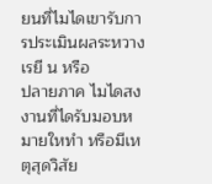ยนที่ไมไดเขารับการประเมินผลระหวางเรยี น หรือ
ปลายภาค ไมไดสงงานที่ไดรับมอบหมายใหทำ หรือมีเหตุสุดวิสัย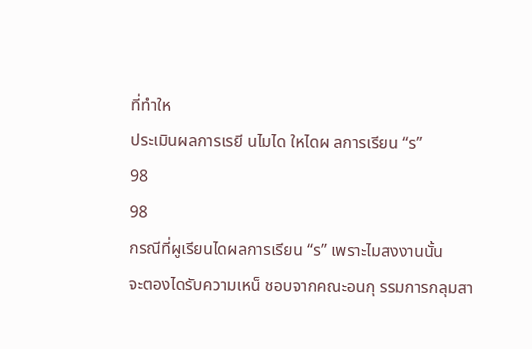ที่ทำให
ประเมินผลการเรยี นไมได ใหไดผ ลการเรียน “ร”
98
98
กรณีที่ผูเรียนไดผลการเรียน “ร” เพราะไมสงงานนั้น
จะตองไดรับความเหน็ ชอบจากคณะอนกุ รรมการกลุมสา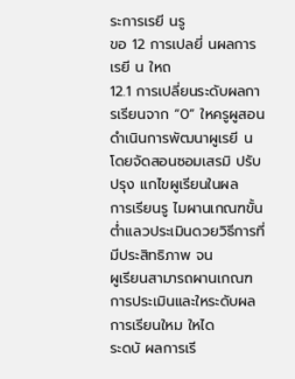ระการเรยี นรู
ขอ 12 การเปลยี่ นผลการเรยี น ใหถ
12.1 การเปลี่ยนระดับผลการเรียนจาก “0” ใหครูผูสอน
ดำเนินการพัฒนาผูเรยี น โดยจัดสอนซอมเสรมิ ปรับปรุง แกไขผูเรียนในผล
การเรียนรู ไมผานเกณฑขั้นต่ำแลวประเมินดวยวิธีการที่มีประสิทธิภาพ จน
ผูเรียนสามารถผานเกณฑการประเมินและใหระดับผลการเรียนใหม ใหได
ระดบั ผลการเรี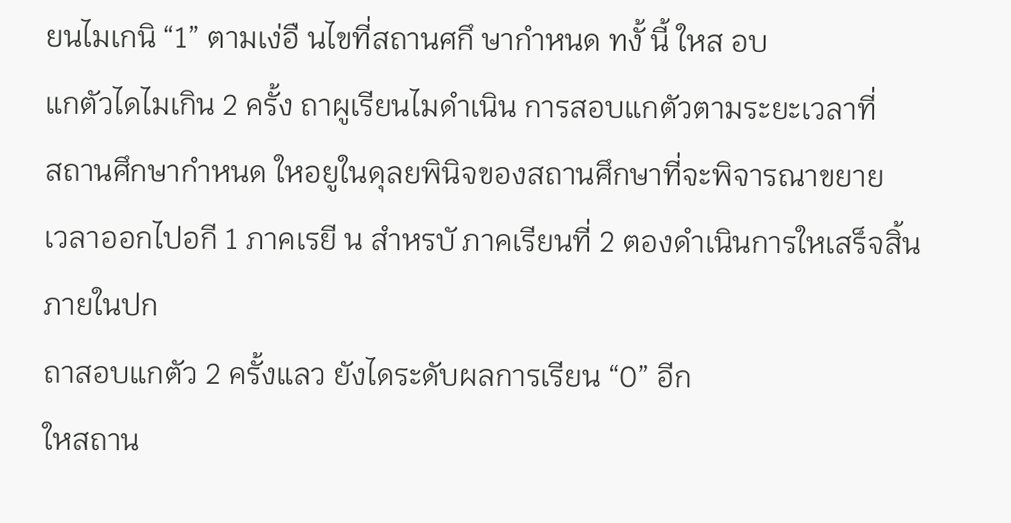ยนไมเกนิ “1” ตามเง่อื นไขที่สถานศกึ ษากำหนด ทงั้ นี้ ใหส อบ
แกตัวไดไมเกิน 2 ครั้ง ถาผูเรียนไมดำเนิน การสอบแกตัวตามระยะเวลาที่
สถานศึกษากำหนด ใหอยูในดุลยพินิจของสถานศึกษาที่จะพิจารณาขยาย
เวลาออกไปอกี 1 ภาคเรยี น สำหรบั ภาคเรียนที่ 2 ตองดำเนินการใหเสร็จสิ้น
ภายในปก
ถาสอบแกตัว 2 ครั้งแลว ยังไดระดับผลการเรียน “0” อีก
ใหสถาน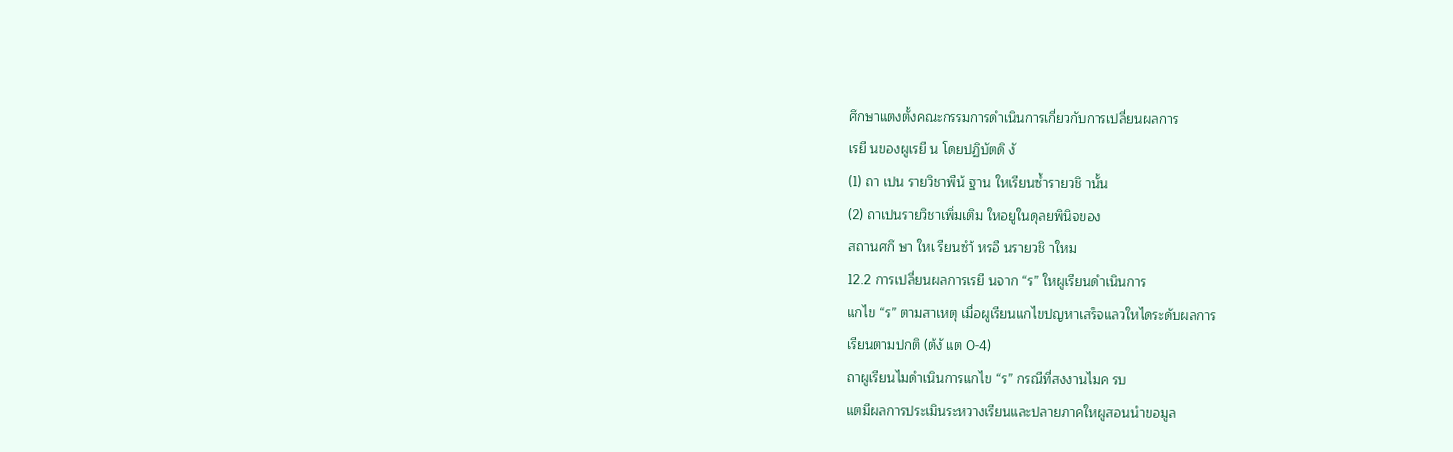ศึกษาแตงตั้งคณะกรรมการดำเนินการเกี่ยวกับการเปลี่ยนผลการ
เรยี นของผูเรยี น โดยปฏิบัตดิ งั
(1) ถา เปน รายวิชาพืน้ ฐาน ใหเรียนซ้ำรายวชิ านั้น
(2) ถาเปนรายวิชาเพิ่มเติม ใหอยูในดุลยพินิจของ
สถานศกึ ษา ใหเ รียนซำ้ หรอื นรายวชิ าใหม
12.2 การเปลี่ยนผลการเรยี นจาก “ร” ใหผูเรียนดำเนินการ
แกไข “ร” ตามสาเหตุ เมื่อผูเรียนแกไขปญหาเสร็จแลวใหไดระดับผลการ
เรียนตามปกติ (ต้งั แต 0-4)
ถาผูเรียนไมดำเนินการแกไข “ร” กรณีที่สงงานไมค รบ
แตมีผลการประเมินระหวางเรียนและปลายภาคใหผูสอนนำขอมูล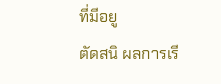ที่มีอยู
ตัดสนิ ผลการเรี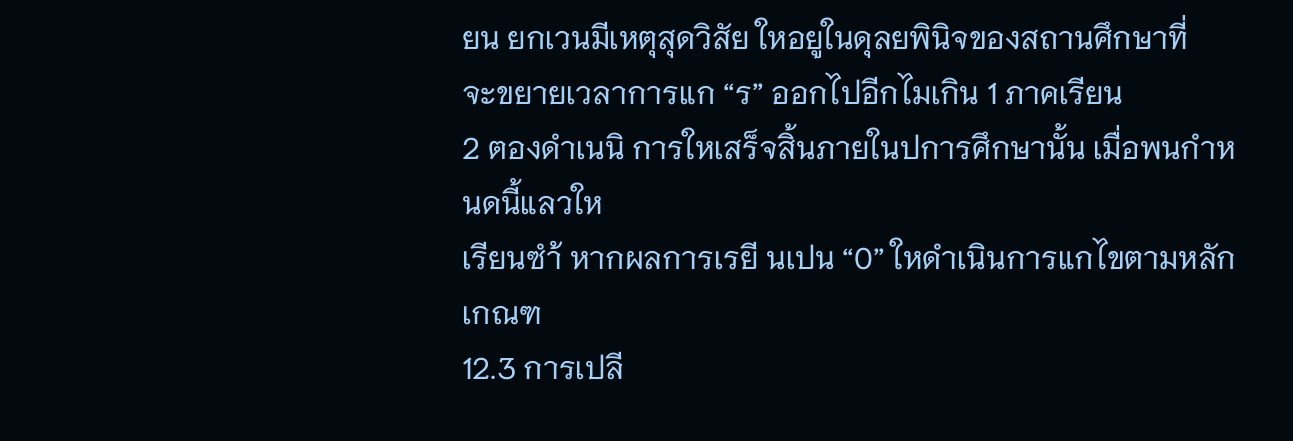ยน ยกเวนมีเหตุสุดวิสัย ใหอยูในดุลยพินิจของสถานศึกษาที่
จะขยายเวลาการแก “ร” ออกไปอีกไมเกิน 1 ภาคเรียน
2 ตองดำเนนิ การใหเสร็จสิ้นภายในปการศึกษานั้น เมื่อพนกำหนดนี้แลวให
เรียนซำ้ หากผลการเรยี นเปน “0” ใหดำเนินการแกไขตามหลักเกณฑ
12.3 การเปลี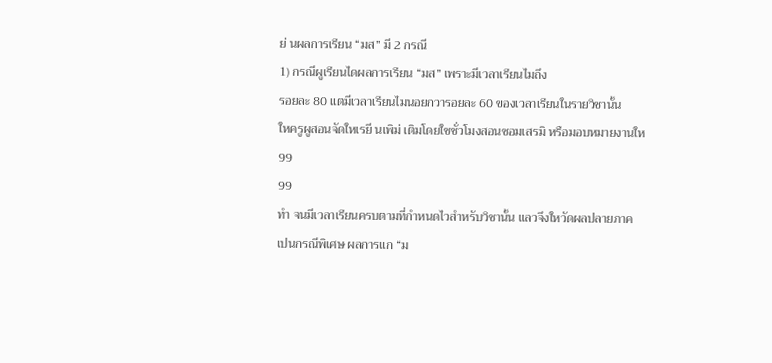ย่ นผลการเรียน “มส” มี 2 กรณี
1) กรณีผูเรียนไดผลการเรียน “มส” เพราะมีเวลาเรียนไมถึง
รอยละ 80 แตมีเวลาเรียนไมนอยกวารอยละ 60 ของเวลาเรียนในรายวิชานั้น
ใหครูผูสอนจัดใหเรยี นเพิม่ เติมโดยใชชั่วโมงสอนซอมเสรมิ หรือมอบหมายงานให
99
99
ทำ จนมีเวลาเรียนครบตามที่กำหนดไวสำหรับวิชานั้น แลวจึงใหวัดผลปลายภาค
เปนกรณีพิเศษ ผลการแก “ม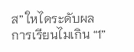ส” ใหไดระดับผลการเรียนไมเกิน “1”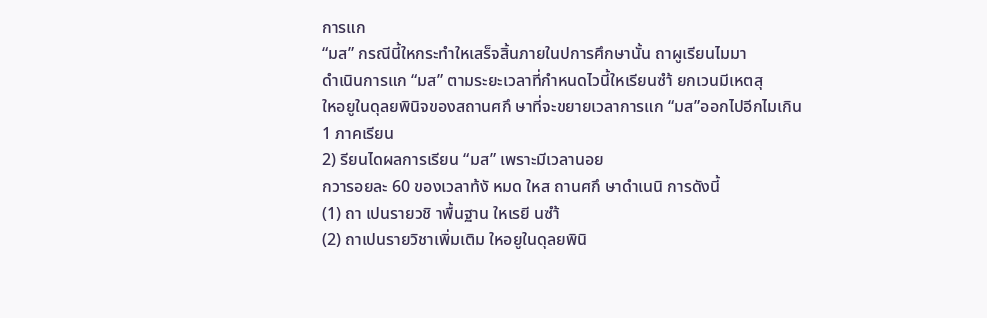การแก
“มส” กรณีนี้ใหกระทำใหเสร็จสิ้นภายในปการศึกษานั้น ถาผูเรียนไมมา
ดำเนินการแก “มส” ตามระยะเวลาที่กำหนดไวนี้ใหเรียนซำ้ ยกเวนมีเหตสุ
ใหอยูในดุลยพินิจของสถานศกึ ษาที่จะขยายเวลาการแก “มส”ออกไปอีกไมเกิน
1 ภาคเรียน
2) รียนไดผลการเรียน “มส” เพราะมีเวลานอย
กวารอยละ 60 ของเวลาท้งั หมด ใหส ถานศกึ ษาดำเนนิ การดังนี้
(1) ถา เปนรายวชิ าพื้นฐาน ใหเรยี นซำ้
(2) ถาเปนรายวิชาเพิ่มเติม ใหอยูในดุลยพินิ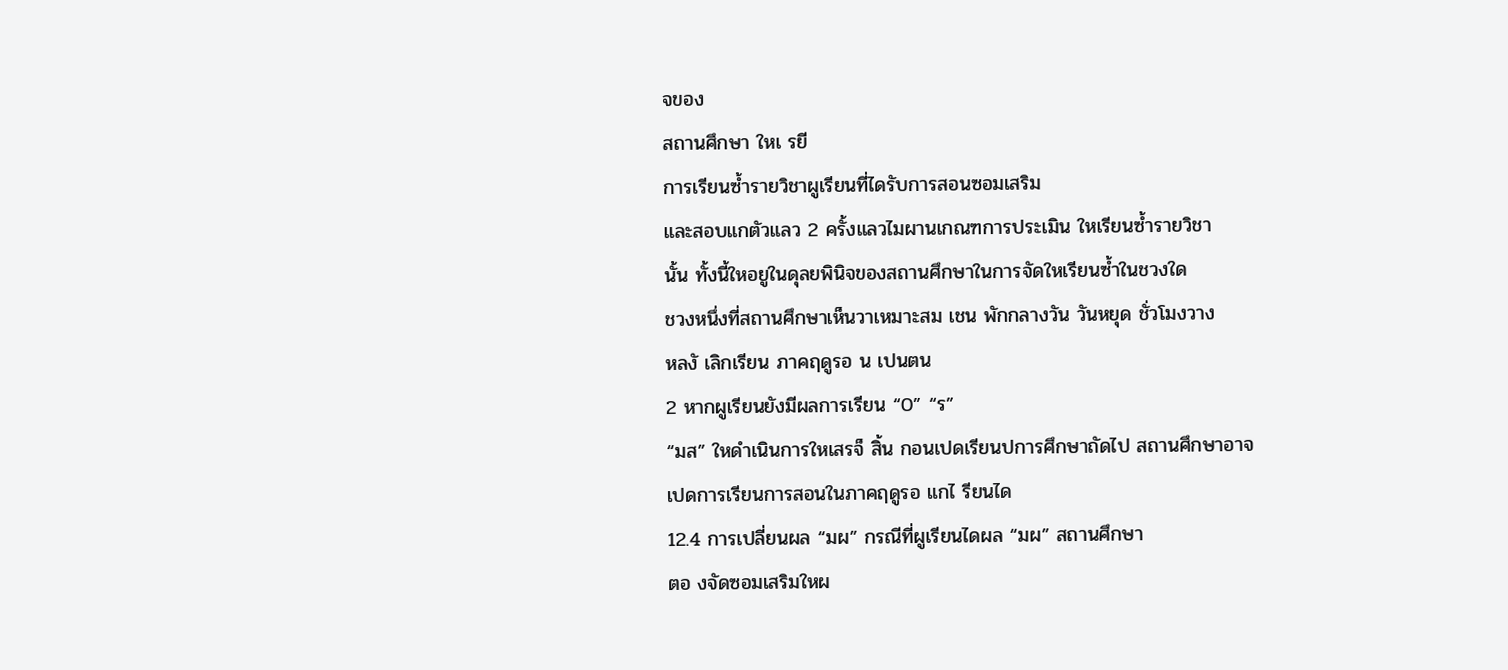จของ
สถานศึกษา ใหเ รยี
การเรียนซ้ำรายวิชาผูเรียนที่ไดรับการสอนซอมเสริม
และสอบแกตัวแลว 2 ครั้งแลวไมผานเกณฑการประเมิน ใหเรียนซ้ำรายวิชา
นั้น ทั้งนี้ใหอยูในดุลยพินิจของสถานศึกษาในการจัดใหเรียนซ้ำในชวงใด
ชวงหนึ่งที่สถานศึกษาเห็นวาเหมาะสม เชน พักกลางวัน วันหยุด ชั่วโมงวาง
หลงั เลิกเรียน ภาคฤดูรอ น เปนตน
2 หากผูเรียนยังมีผลการเรียน “0” “ร”
“มส” ใหดำเนินการใหเสรจ็ สิ้น กอนเปดเรียนปการศึกษาถัดไป สถานศึกษาอาจ
เปดการเรียนการสอนในภาคฤดูรอ แกไ รียนได
12.4 การเปลี่ยนผล “มผ” กรณีที่ผูเรียนไดผล “มผ” สถานศึกษา
ตอ งจัดซอมเสริมใหผ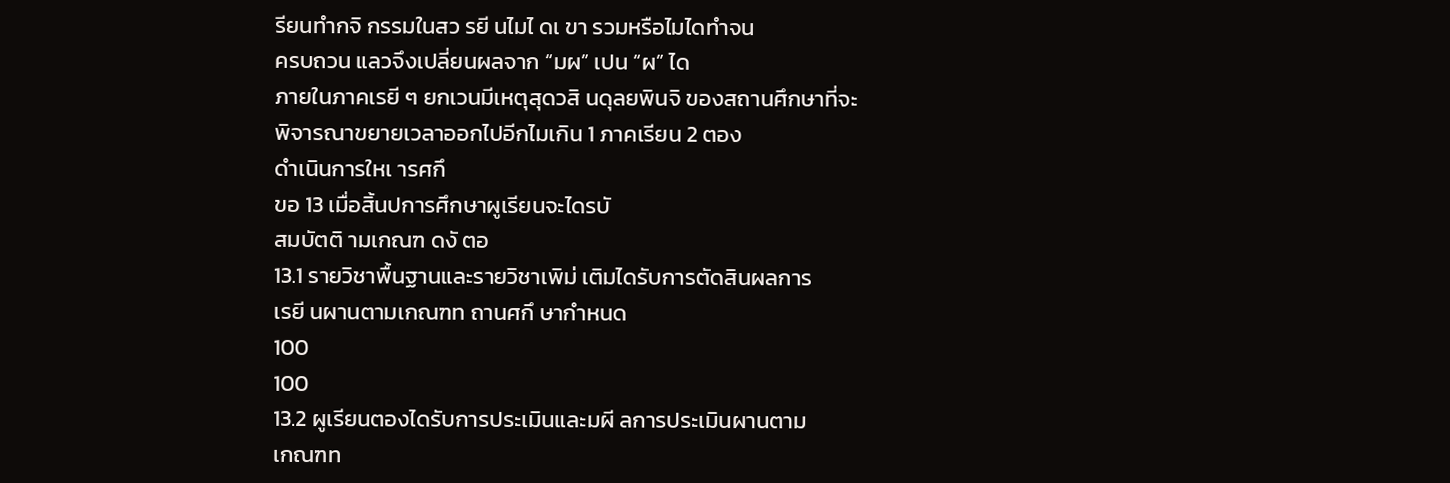รียนทำกจิ กรรมในสว รยี นไมไ ดเ ขา รวมหรือไมไดทำจน
ครบถวน แลวจึงเปลี่ยนผลจาก “มผ” เปน “ผ” ได
ภายในภาคเรยี ๆ ยกเวนมีเหตุสุดวสิ นดุลยพินจิ ของสถานศึกษาที่จะ
พิจารณาขยายเวลาออกไปอีกไมเกิน 1 ภาคเรียน 2 ตอง
ดำเนินการใหเ ารศกึ
ขอ 13 เมื่อสิ้นปการศึกษาผูเรียนจะไดรบั
สมบัตติ ามเกณฑ ดงั ตอ
13.1 รายวิชาพื้นฐานและรายวิชาเพิม่ เติมไดรับการตัดสินผลการ
เรยี นผานตามเกณฑท ถานศกึ ษากำหนด
100
100
13.2 ผูเรียนตองไดรับการประเมินและมผี ลการประเมินผานตาม
เกณฑท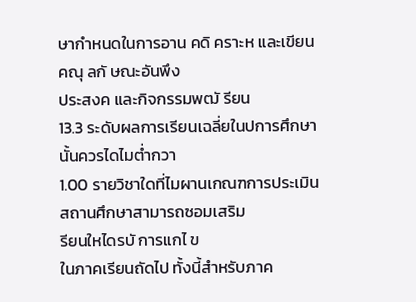ษากำหนดในการอาน คดิ คราะห และเขียน คณุ ลกั ษณะอันพึง
ประสงค และกิจกรรมพฒั รียน
13.3 ระดับผลการเรียนเฉลี่ยในปการศึกษานั้นควรไดไมต่ำกวา
1.00 รายวิชาใดที่ไมผานเกณฑการประเมิน สถานศึกษาสามารถซอมเสริม
รียนใหไดรบั การแกไ ข
ในภาคเรียนถัดไป ทั้งนี้สำหรับภาค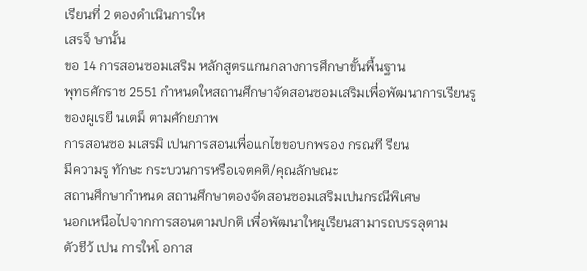เรียนที่ 2 ตองดำเนินการให
เสรจ็ ษานั้น
ขอ 14 การสอนซอมเสริม หลักสูตรแกนกลางการศึกษาขั้นพื้นฐาน
พุทธศักราช 2551 กำหนดใหสถานศึกษาจัดสอนซอมเสริมเพื่อพัฒนาการเรียนรู
ของผูเรยี นเตม็ ตามศักยภาพ
การสอนซอ มเสรมิ เปนการสอนเพื่อแกไขขอบกพรอง กรณที รียน
มีความรู ทักษะ กระบวนการหรือเจตคติ/คุณลักษณะ
สถานศึกษากำหนด สถานศึกษาตองจัดสอนซอมเสริมเปนกรณีพิเศษ
นอกเหนือไปจากการสอนตามปกติ เพื่อพัฒนาใหผูเรียนสามารถบรรลุตาม
ตัวชีว้ เปน การใหโ อกาส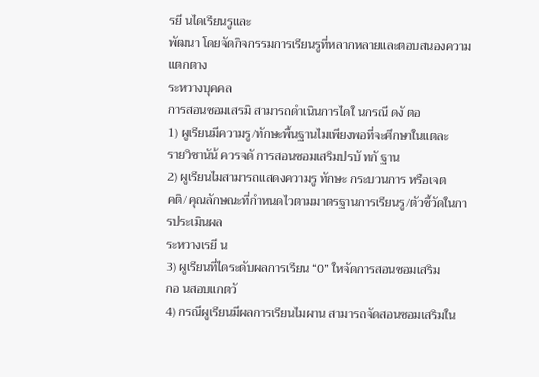รยี นไดเรียนรูและ
พัฒนา โดยจัดกิจกรรมการเรียนรูที่หลากหลายและตอบสนองความแตกตาง
ระหวางบุคคล
การสอนซอมเสรมิ สามารถดำเนินการไดใ นกรณี ดงั ตอ
1) ผูเรียนมีความรู/ทักษะพื้นฐานไมเพียงพอที่จะศึกษาในแตละ
รายวิชานัน้ ควรจดั การสอนซอมเสริมปรบั ทกั ฐาน
2) ผูเรียนไมสามารถแสดงความรู ทักษะ กระบวนการ หรือเจต
คติ/คุณลักษณะที่กำหนดไวตามมาตรฐานการเรียนรู/ตัวชี้วัดในการประเมินผล
ระหวางเรยี น
3) ผูเรียนที่ไดระดับผลการเรียน “0” ใหจัดการสอนซอมเสริม
กอ นสอบแกตวั
4) กรณีผูเรียนมีผลการเรียนไมผาน สามารถจัดสอนซอมเสริมใน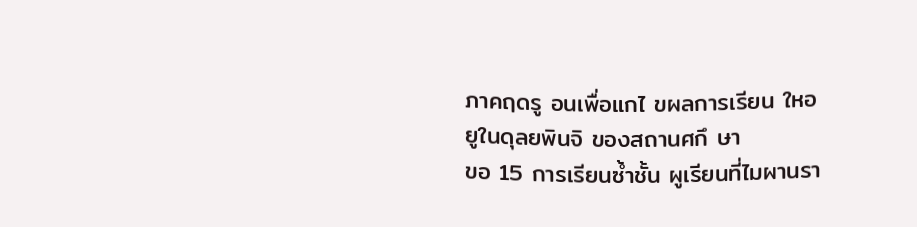ภาคฤดรู อนเพื่อแกไ ขผลการเรียน ใหอ ยูในดุลยพินจิ ของสถานศกึ ษา
ขอ 15 การเรียนซ้ำชั้น ผูเรียนที่ไมผานรา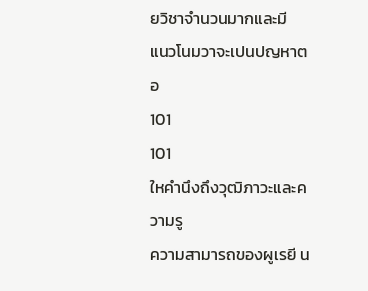ยวิชาจำนวนมากและมี
แนวโนมวาจะเปนปญหาตอ
101
101
ใหคำนึงถึงวุฒิภาวะและความรู
ความสามารถของผูเรยี น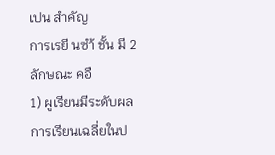เปน สำคัญ
การเรยี นซำ้ ชั้น มี 2 ลักษณะ คอื
1) ผูเรียนมีระดับผลการเรียนเฉลี่ยในป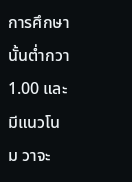การศึกษานั้นต่ำกวา
1.00 และมีแนวโนม วาจะ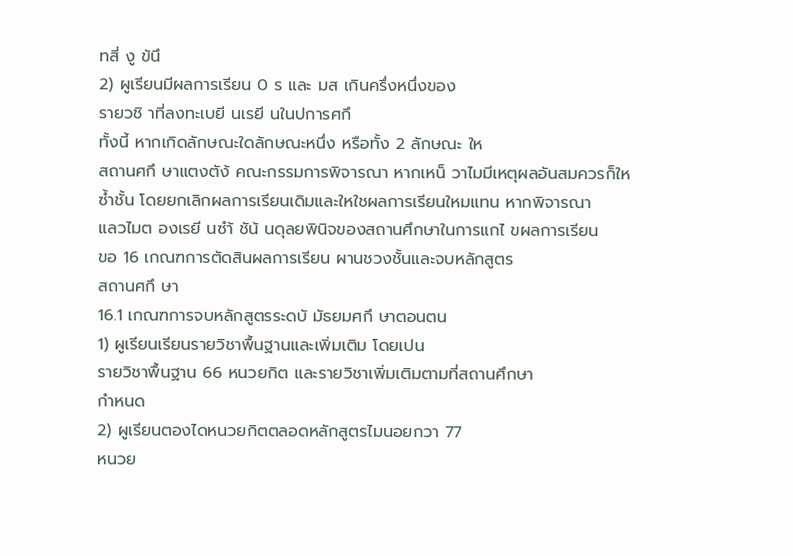ทสี่ งู ข้นึ
2) ผูเรียนมีผลการเรียน 0 ร และ มส เกินครึ่งหนึ่งของ
รายวชิ าที่ลงทะเบยี นเรยี นในปการศกึ
ทั้งนี้ หากเกิดลักษณะใดลักษณะหนึ่ง หรือทั้ง 2 ลักษณะ ให
สถานศกึ ษาแตงตัง้ คณะกรรมการพิจารณา หากเหน็ วาไมมีเหตุผลอันสมควรก็ให
ซ้ำชั้น โดยยกเลิกผลการเรียนเดิมและใหใชผลการเรียนใหมแทน หากพิจารณา
แลวไมต องเรยี นซำ้ ชัน้ นดุลยพินิจของสถานศึกษาในการแกไ ขผลการเรียน
ขอ 16 เกณฑการตัดสินผลการเรียน ผานชวงชั้นและจบหลักสูตร
สถานศกึ ษา
16.1 เกณฑการจบหลักสูตรระดบั มัธยมศกึ ษาตอนตน
1) ผูเรียนเรียนรายวิชาพื้นฐานและเพิ่มเติม โดยเปน
รายวิชาพื้นฐาน 66 หนวยกิต และรายวิชาเพิ่มเติมตามที่สถานศึกษา
กำหนด
2) ผูเรียนตองไดหนวยกิตตลอดหลักสูตรไมนอยกวา 77
หนวย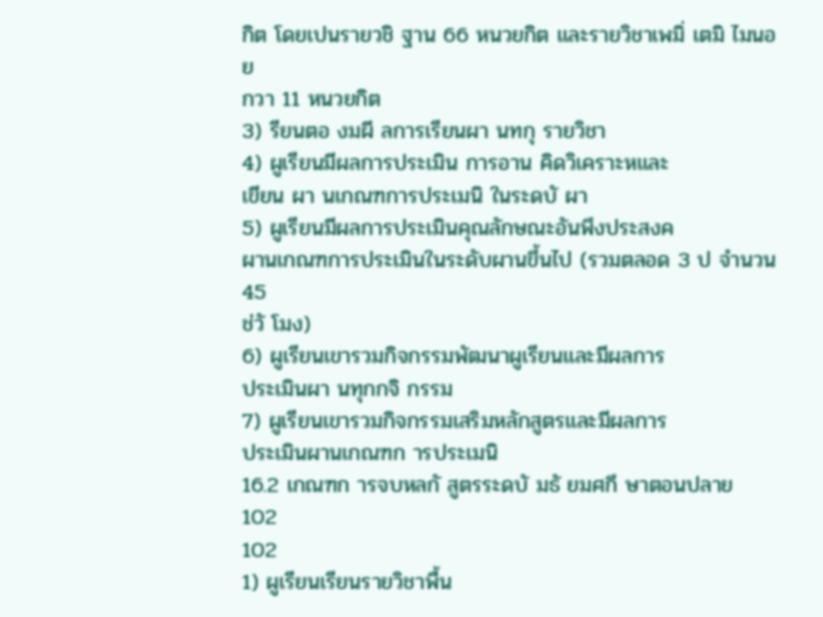กิต โดยเปนรายวชิ ฐาน 66 หนวยกิต และรายวิชาเพมิ่ เตมิ ไมนอย
กวา 11 หนวยกิต
3) รียนตอ งมผี ลการเรียนผา นทกุ รายวิชา
4) ผูเรียนมีผลการประเมิน การอาน คิดวิเคราะหและ
เขียน ผา นเกณฑการประเมนิ ในระดบั ผา
5) ผูเรียนมีผลการประเมินคุณลักษณะอันพึงประสงค
ผานเกณฑการประเมินในระดับผานขึ้นไป (รวมตลอด 3 ป จำนวน 45
ช่วั โมง)
6) ผูเรียนเขารวมกิจกรรมพัฒนาผูเรียนและมีผลการ
ประเมินผา นทุกกจิ กรรม
7) ผูเรียนเขารวมกิจกรรมเสริมหลักสูตรและมีผลการ
ประเมินผานเกณฑก ารประเมนิ
16.2 เกณฑก ารจบหลกั สูตรระดบั มธั ยมศกึ ษาตอนปลาย
102
102
1) ผูเรียนเรียนรายวิชาพื้น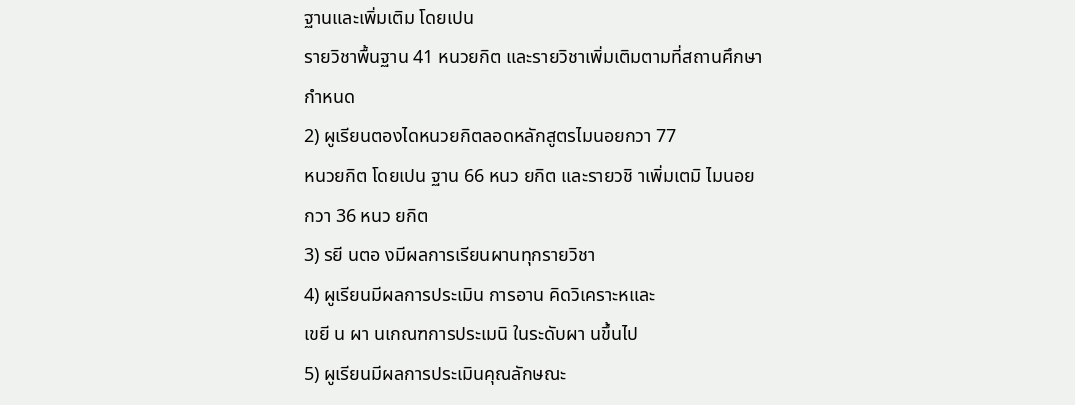ฐานและเพิ่มเติม โดยเปน
รายวิชาพื้นฐาน 41 หนวยกิต และรายวิชาเพิ่มเติมตามที่สถานศึกษา
กำหนด
2) ผูเรียนตองไดหนวยกิตลอดหลักสูตรไมนอยกวา 77
หนวยกิต โดยเปน ฐาน 66 หนว ยกิต และรายวชิ าเพิ่มเตมิ ไมนอย
กวา 36 หนว ยกิต
3) รยี นตอ งมีผลการเรียนผานทุกรายวิชา
4) ผูเรียนมีผลการประเมิน การอาน คิดวิเคราะหและ
เขยี น ผา นเกณฑการประเมนิ ในระดับผา นขึ้นไป
5) ผูเรียนมีผลการประเมินคุณลักษณะ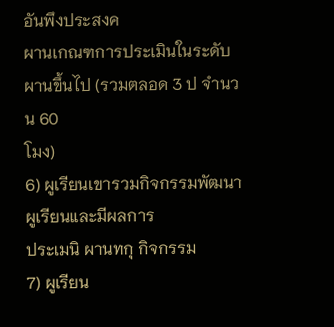อันพึงประสงค
ผานเกณฑการประเมินในระดับผานขึ้นไป (รวมตลอด 3 ป จำนวน 60
โมง)
6) ผูเรียนเขารวมกิจกรรมพัฒนาผูเรียนและมีผลการ
ประเมนิ ผานทกุ กิจกรรม
7) ผูเรียน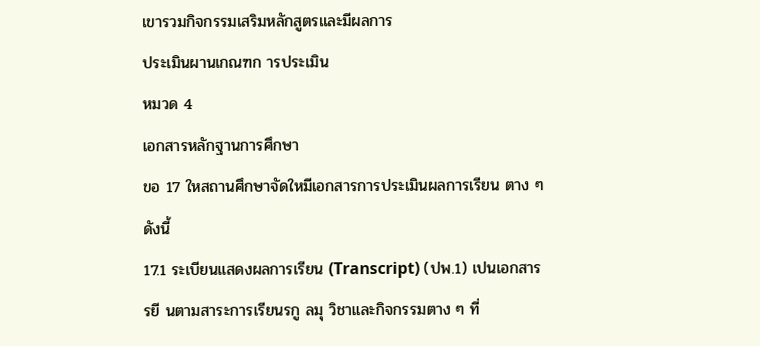เขารวมกิจกรรมเสริมหลักสูตรและมีผลการ
ประเมินผานเกณฑก ารประเมิน
หมวด 4
เอกสารหลักฐานการศึกษา
ขอ 17 ใหสถานศึกษาจัดใหมีเอกสารการประเมินผลการเรียน ตาง ๆ
ดังนี้
17.1 ระเบียนแสดงผลการเรียน (Transcript) (ปพ.1) เปนเอกสาร
รยี นตามสาระการเรียนรกู ลมุ วิชาและกิจกรรมตาง ๆ ที่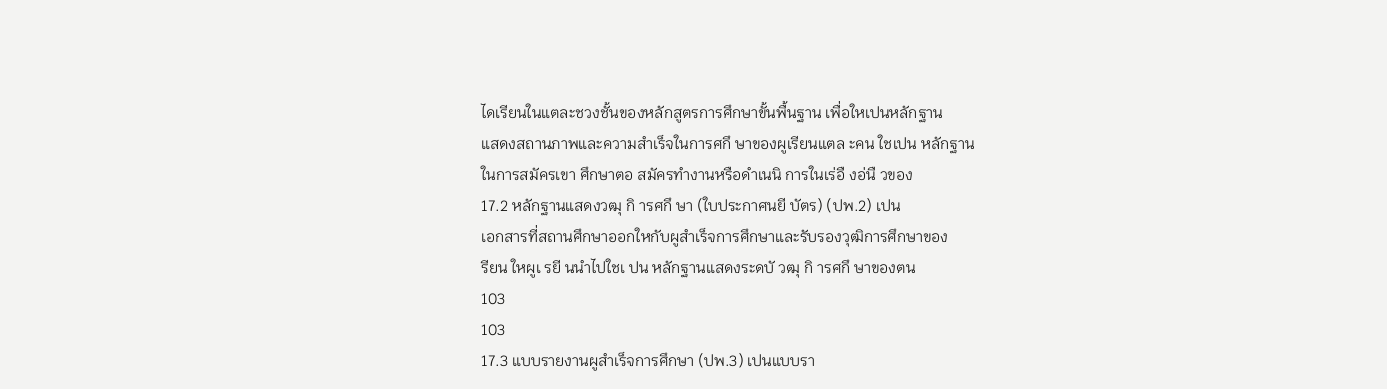ไดเรียนในแตละชวงชั้นของหลักสูตรการศึกษาขั้นพื้นฐาน เพื่อใหเปนหลักฐาน
แสดงสถานภาพและความสำเร็จในการศกึ ษาของผูเรียนแตล ะคน ใชเปน หลักฐาน
ในการสมัครเขา ศึกษาตอ สมัครทำงานหรือดำเนนิ การในเร่อื งอ่นื วของ
17.2 หลักฐานแสดงวฒุ กิ ารศกึ ษา (ใบประกาศนยี บัตร) (ปพ.2) เปน
เอกสารที่สถานศึกษาออกใหกับผูสำเร็จการศึกษาและรับรองวุฒิการศึกษาของ
รียน ใหผูเ รยี นนำไปใชเ ปน หลักฐานแสดงระดบั วฒุ กิ ารศกึ ษาของตน
103
103
17.3 แบบรายงานผูสำเร็จการศึกษา (ปพ.3) เปนแบบรา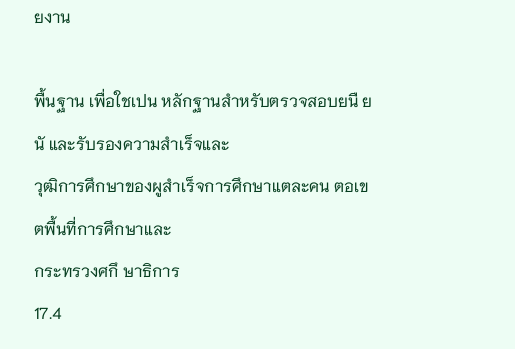ยงาน

พื้นฐาน เพื่อใชเปน หลักฐานสำหรับตรวจสอบยนื ยนั และรับรองความสำเร็จและ
วุฒิการศึกษาของผูสำเร็จการศึกษาแตละคน ตอเขตพื้นที่การศึกษาและ
กระทรวงศกึ ษาธิการ
17.4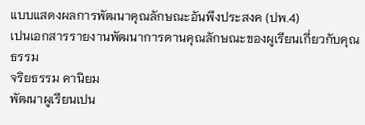แบบแสดงผลการพัฒนาคุณลักษณะอันพึงประสงค (ปพ.4)
เปนเอกสารรายงานพัฒนาการดานคุณลักษณะของผูเรียนเกี่ยวกับคุณธรรม
จริยธรรม คานิยม
พัฒนาผูเรียนเปน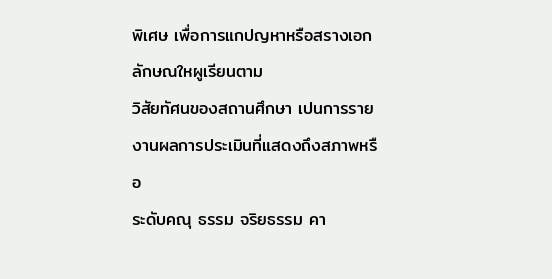พิเศษ เพื่อการแกปญหาหรือสรางเอกลักษณใหผูเรียนตาม
วิสัยทัศนของสถานศึกษา เปนการรายงานผลการประเมินที่แสดงถึงสภาพหรือ
ระดับคณุ ธรรม จริยธรรม คา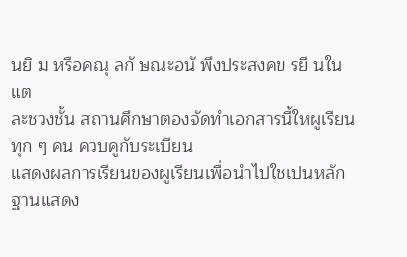นยิ ม หรือคณุ ลกั ษณะอนั พึงประสงคข รยี นในแต
ละชวงชั้น สถานศึกษาตองจัดทำเอกสารนี้ใหผูเรียนทุก ๆ คน ควบคูกับระเบียน
แสดงผลการเรียนของผูเรียนเพื่อนำไปใชเปนหลักฐานแสดง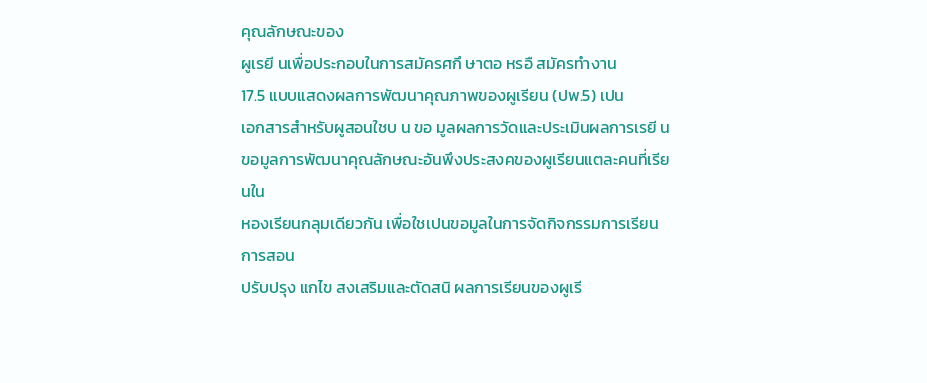คุณลักษณะของ
ผูเรยี นเพื่อประกอบในการสมัครศกึ ษาตอ หรอื สมัครทำงาน
17.5 แบบแสดงผลการพัฒนาคุณภาพของผูเรียน (ปพ.5) เปน
เอกสารสำหรับผูสอนใชบ น ขอ มูลผลการวัดและประเมินผลการเรยี น
ขอมูลการพัฒนาคุณลักษณะอันพึงประสงคของผูเรียนแตละคนที่เรียนใน
หองเรียนกลุมเดียวกัน เพื่อใชเปนขอมูลในการจัดกิจกรรมการเรียนการสอน
ปรับปรุง แกไข สงเสริมและตัดสนิ ผลการเรียนของผูเรี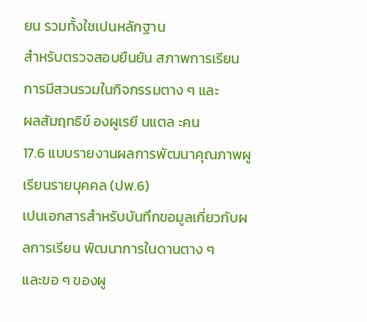ยน รวมทั้งใชเปนหลักฐาน
สำหรับตรวจสอบยืนยัน สภาพการเรียน การมีสวนรวมในกิจกรรมตาง ๆ และ
ผลสัมฤทธิข์ องผูเรยี นแตล ะคน
17.6 แบบรายงานผลการพัฒนาคุณภาพผูเรียนรายบุคคล (ปพ.6)
เปนเอกสารสำหรับบันทึกขอมูลเกี่ยวกับผลการเรียน พัฒนาการในดานตาง ๆ
และขอ ๆ ของผู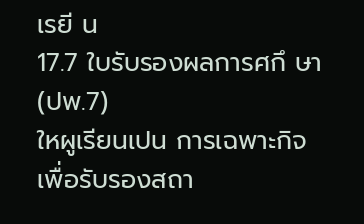เรยี น
17.7 ใบรับรองผลการศกึ ษา (ปพ.7)
ใหผูเรียนเปน การเฉพาะกิจเพื่อรับรองสถา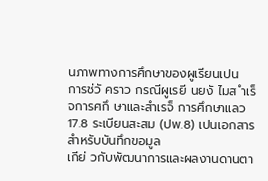นภาพทางการศึกษาของผูเรียนเปน
การช่วั คราว กรณีผูเรยี นยงั ไมส ำเร็จการศกึ ษาและสำเรจ็ การศึกษาแลว
17.8 ระเบียนสะสม (ปพ.8) เปนเอกสารสำหรับบันทึกขอมูล
เกีย่ วกับพัฒนาการและผลงานดานตา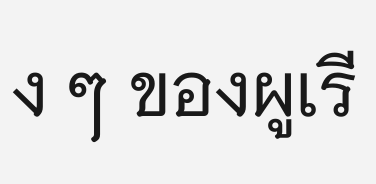ง ๆ ของผูเรี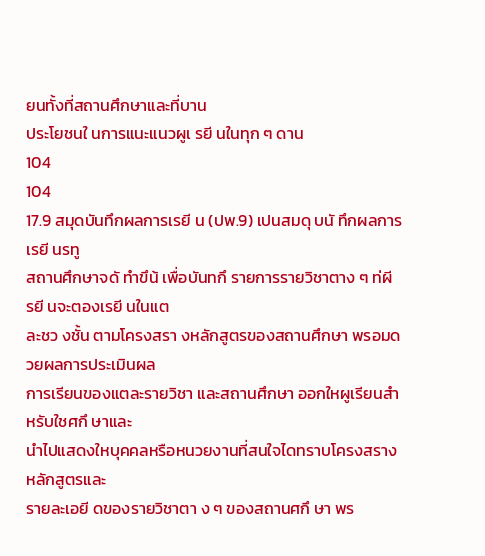ยนทั้งที่สถานศึกษาและที่บาน
ประโยชนใ นการแนะแนวผูเ รยี นในทุก ๆ ดาน
104
104
17.9 สมุดบันทึกผลการเรยี น (ปพ.9) เปนสมดุ บนั ทึกผลการเรยี นรทู
สถานศึกษาจดั ทำขึน้ เพื่อบันทกึ รายการรายวิชาตาง ๆ ท่ผี รยี นจะตองเรยี นในแต
ละชว งชั้น ตามโครงสรา งหลักสูตรของสถานศึกษา พรอมดวยผลการประเมินผล
การเรียนของแตละรายวิชา และสถานศึกษา ออกใหผูเรียนสำหรับใชศกึ ษาและ
นำไปแสดงใหบุคคลหรือหนวยงานที่สนใจไดทราบโครงสรางหลักสูตรและ
รายละเอยี ดของรายวิชาตา ง ๆ ของสถานศกึ ษา พร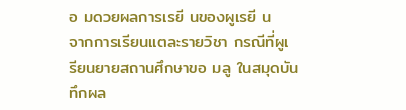อ มดวยผลการเรยี นของผูเรยี น
จากการเรียนแตละรายวิชา กรณีที่ผูเ รียนยายสถานศึกษาขอ มลู ในสมุดบันทึกผล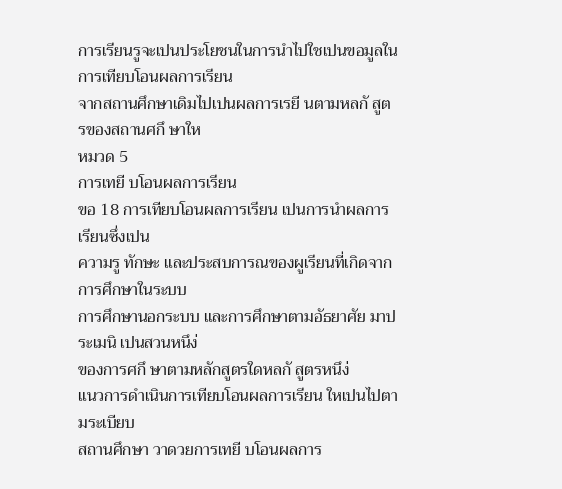การเรียนรูจะเปนประโยชนในการนำไปใชเปนขอมูลในการเทียบโอนผลการเรียน
จากสถานศึกษาเดิมไปเปนผลการเรยี นตามหลกั สูตรของสถานศกึ ษาให
หมวด 5
การเทยี บโอนผลการเรียน
ขอ 18 การเทียบโอนผลการเรียน เปนการนำผลการเรียนซึ่งเปน
ความรู ทักษะ และประสบการณของผูเรียนที่เกิดจากการศึกษาในระบบ
การศึกษานอกระบบ และการศึกษาตามอัธยาศัย มาประเมนิ เปนสวนหนึง่
ของการศกึ ษาตามหลักสูตรใดหลกั สูตรหนึง่
แนวการดำเนินการเทียบโอนผลการเรียน ใหเปนไปตามระเบียบ
สถานศึกษา วาดวยการเทยี บโอนผลการ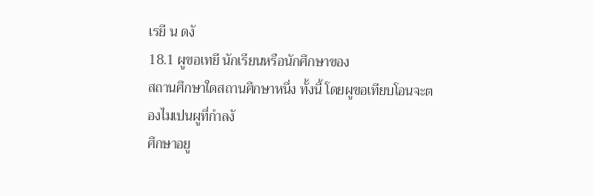เรยี น ดงั
18.1 ผูขอเทยี นักเรียนหรือนักศึกษาของ
สถานศึกษาใดสถานศึกษาหนึ่ง ทั้งนี้ โดยผูขอเทียบโอนจะตองไมเปนผูที่กำลงั
ศึกษาอยู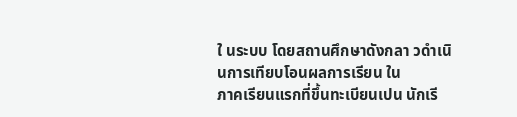ใ นระบบ โดยสถานศึกษาดังกลา วดำเนินการเทียบโอนผลการเรียน ใน
ภาคเรียนแรกที่ขึ้นทะเบียนเปน นักเรี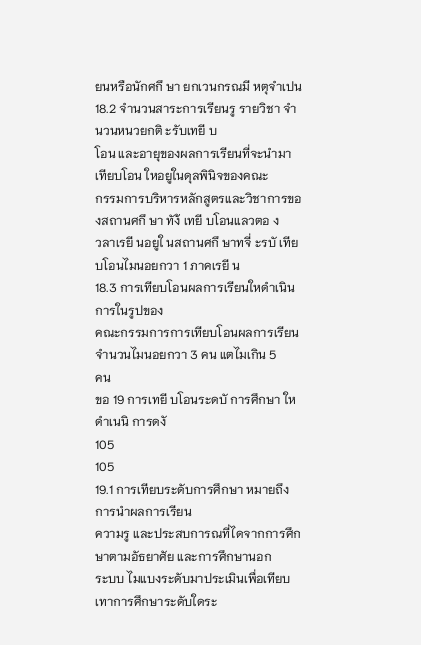ยนหรือนักศกึ ษา ยกเวนกรณมี หตุจำเปน
18.2 จำนวนสาระการเรียนรู รายวิชา จำนวนหนวยกติ ะรับเทยี บ
โอน และอายุของผลการเรียนที่จะนำมาเทียบโอน ใหอยูในดุลพินิจของคณะ
กรรมการบริหารหลักสูตรและวิชาการของสถานศกึ ษา ทัง้ เทยี บโอนแลวตอ ง
วลาเรยี นอยูใ นสถานศกึ ษาทจี่ ะรบั เทียบโอนไมนอยกวา 1 ภาคเรยี น
18.3 การเทียบโอนผลการเรียนใหดำเนินการในรูปของ
คณะกรรมการการเทียบโอนผลการเรียนจำนวนไมนอยกวา 3 คน แตไมเกิน 5
คน
ขอ 19 การเทยี บโอนระดบั การศึกษา ใหดำเนนิ การดงั
105
105
19.1 การเทียบระดับการศึกษา หมายถึง การนำผลการเรียน
ความรู และประสบการณที่ไดจากการศึกษาตามอัธยาศัย และการศึกษานอก
ระบบ ไมแบงระดับมาประเมินเพื่อเทียบเทาการศึกษาระดับใดระ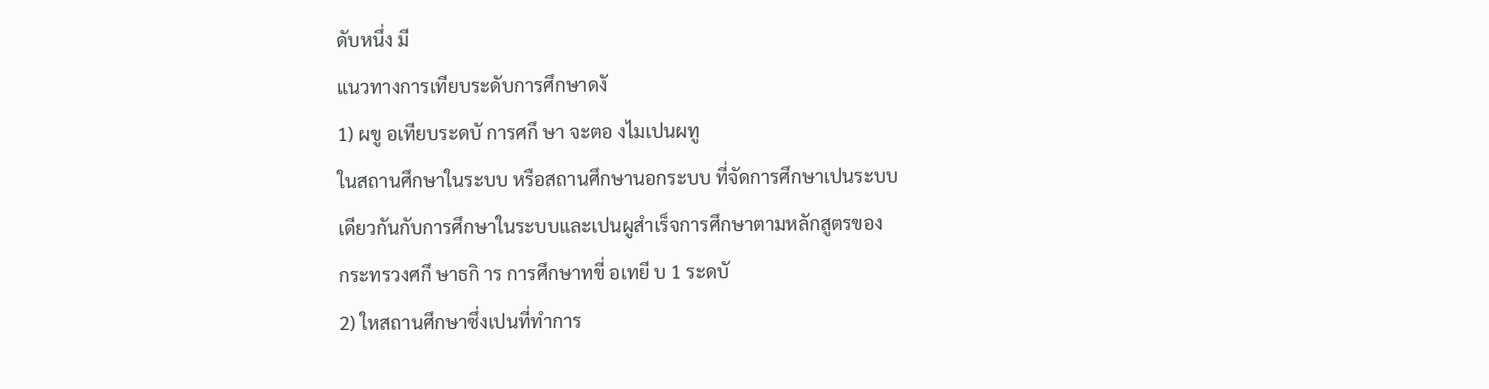ดับหนึ่ง มี
แนวทางการเทียบระดับการศึกษาดงั
1) ผขู อเทียบระดบั การศกึ ษา จะตอ งไมเปนผทู
ในสถานศึกษาในระบบ หรือสถานศึกษานอกระบบ ที่จัดการศึกษาเปนระบบ
เดียวกันกับการศึกษาในระบบและเปนผูสำเร็จการศึกษาตามหลักสูตรของ
กระทรวงศกึ ษาธกิ าร การศึกษาทขี่ อเทยี บ 1 ระดบั
2) ใหสถานศึกษาซึ่งเปนที่ทำการ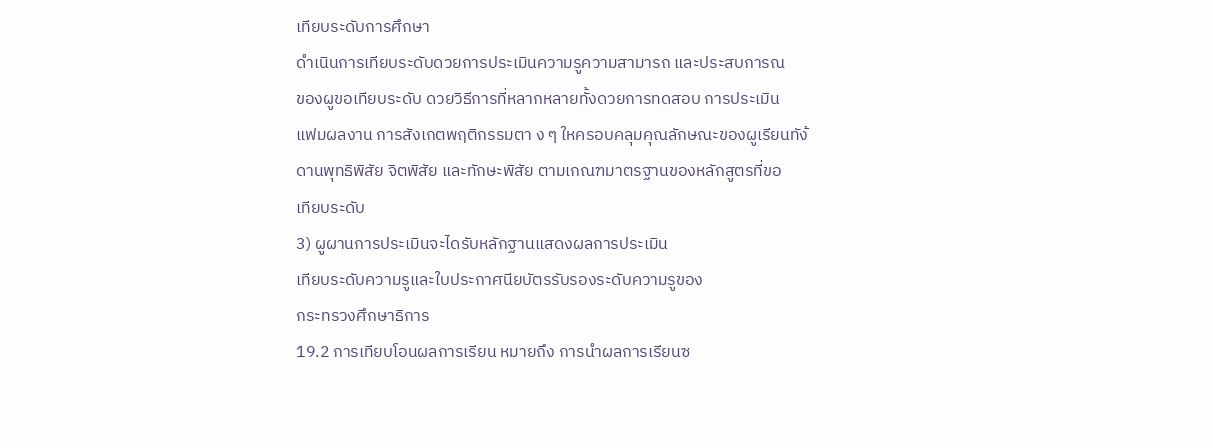เทียบระดับการศึกษา
ดำเนินการเทียบระดับดวยการประเมินความรูความสามารถ และประสบการณ
ของผูขอเทียบระดับ ดวยวิธีการที่หลากหลายทั้งดวยการทดสอบ การประเมิน
แฟมผลงาน การสังเกตพฤติกรรมตา ง ๆ ใหครอบคลุมคุณลักษณะของผูเรียนทัง้
ดานพุทธิพิสัย จิตพิสัย และทักษะพิสัย ตามเกณฑมาตรฐานของหลักสูตรที่ขอ
เทียบระดับ
3) ผูผานการประเมินจะไดรับหลักฐานแสดงผลการประเมิน
เทียบระดับความรูและใบประกาศนียบัตรรับรองระดับความรูของ
กระทรวงศึกษาธิการ
19.2 การเทียบโอนผลการเรียน หมายถึง การนำผลการเรียนซ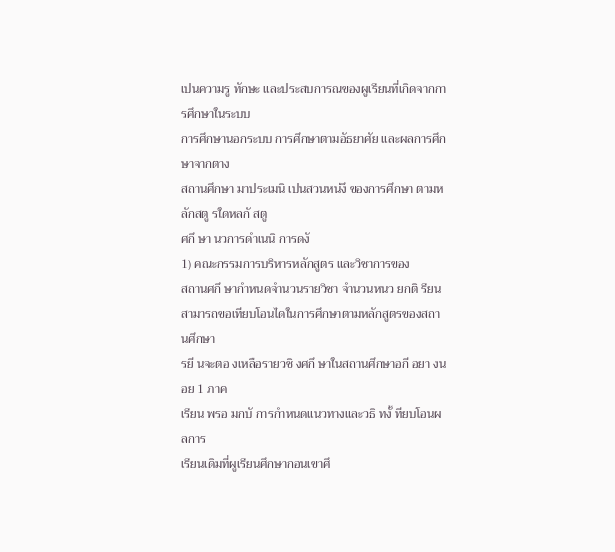เปนความรู ทักษะ และประสบการณของผูเรียนที่เกิดจากการศึกษาในระบบ
การศึกษานอกระบบ การศึกษาตามอัธยาศัย และผลการศึกษาจากตาง
สถานศึกษา มาประเมนิ เปนสวนหน่งึ ของการศึกษา ตามหลักสตู รใดหลกั สตู
ศกึ ษา นวการดำเนนิ การดงั
1) คณะกรรมการบริหารหลักสูตร และวิชาการของ
สถานศกึ ษากำหนดจำนวนรายวิชา จำนวนหนว ยกติ รียน
สามารถขอเทียบโอนไดในการศึกษาตามหลักสูตรของสถานศึกษา
รยี นจะตอ งเหลือรายวชิ งศกึ ษาในสถานศึกษาอกี อยา งนอย 1 ภาค
เรียน พรอ มกบั การกำหนดแนวทางและวธิ ทงั้ ทียบโอนผลการ
เรียนเดิมที่ผูเรียนศึกษากอนเขาศึ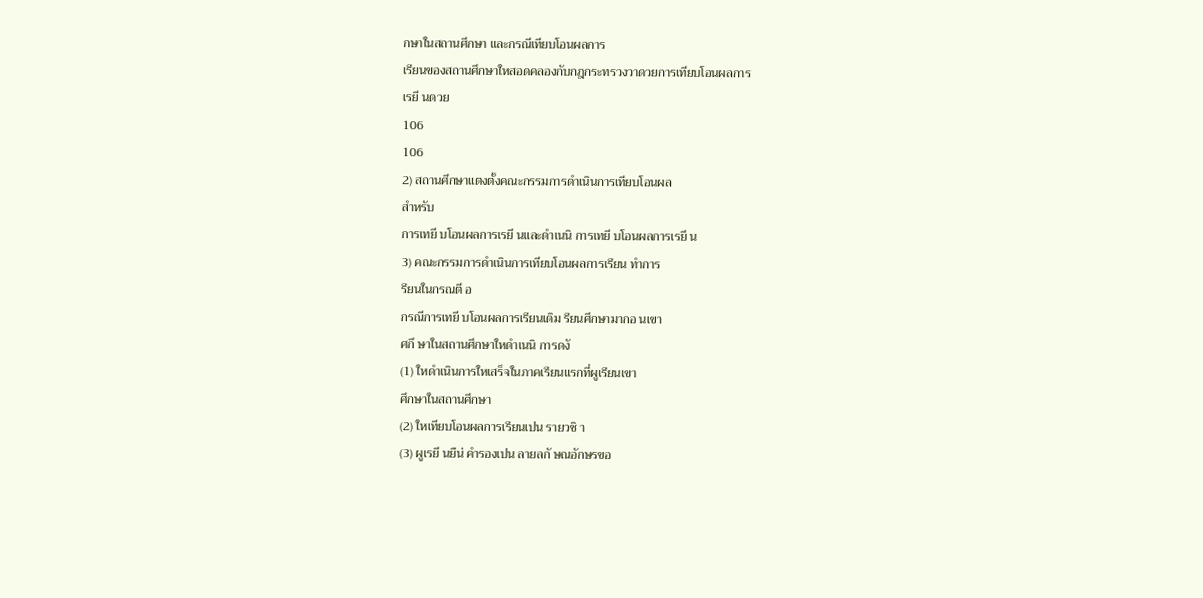กษาในสถานศึกษา และกรณีเทียบโอนผลการ
เรียนของสถานศึกษาใหสอดคลองกับกฎกระทรวงวาดวยการเทียบโอนผลการ
เรยี นดวย
106
106
2) สถานศึกษาแตงตั้งคณะกรรมการดำเนินการเทียบโอนผล
สำหรับ
การเทยี บโอนผลการเรยี นและดำเนนิ การเทยี บโอนผลการเรยี น
3) คณะกรรมการดำเนินการเทียบโอนผลการเรียน ทำการ
รียนในกรณตี อ
กรณีการเทยี บโอนผลการเรียนเดิม รียนศึกษามากอ นเขา
ศกึ ษาในสถานศึกษาใหดำเนนิ การดงั
(1) ใหดำเนินการใหเสร็จในภาคเรียนแรกที่ผูเรียนเขา
ศึกษาในสถานศึกษา
(2) ใหเทียบโอนผลการเรียนเปน รายวชิ า
(3) ผูเรยี นยืน่ คำรองเปน ลายลกั ษณอักษรขอ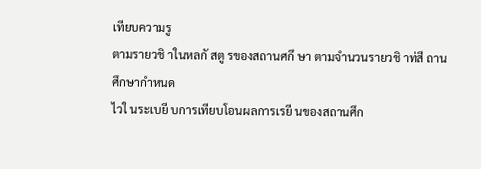เทียบความรู
ตามรายวชิ าในหลกั สตู รของสถานศกึ ษา ตามจำนวนรายวชิ าท่สี ถานศึกษากำหนด
ไวใ นระเบยี บการเทียบโอนผลการเรยี นของสถานศึก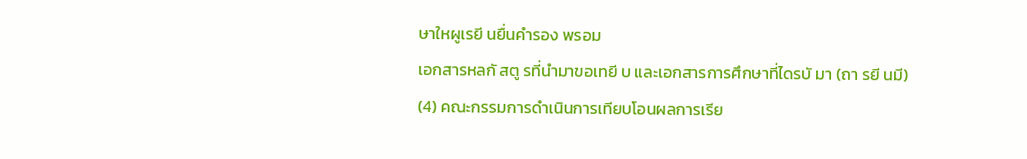ษาใหผูเรยี นยื่นคำรอง พรอม
เอกสารหลกั สตู รที่นำมาขอเทยี บ และเอกสารการศึกษาที่ไดรบั มา (ถา รยี นมี)
(4) คณะกรรมการดำเนินการเทียบโอนผลการเรีย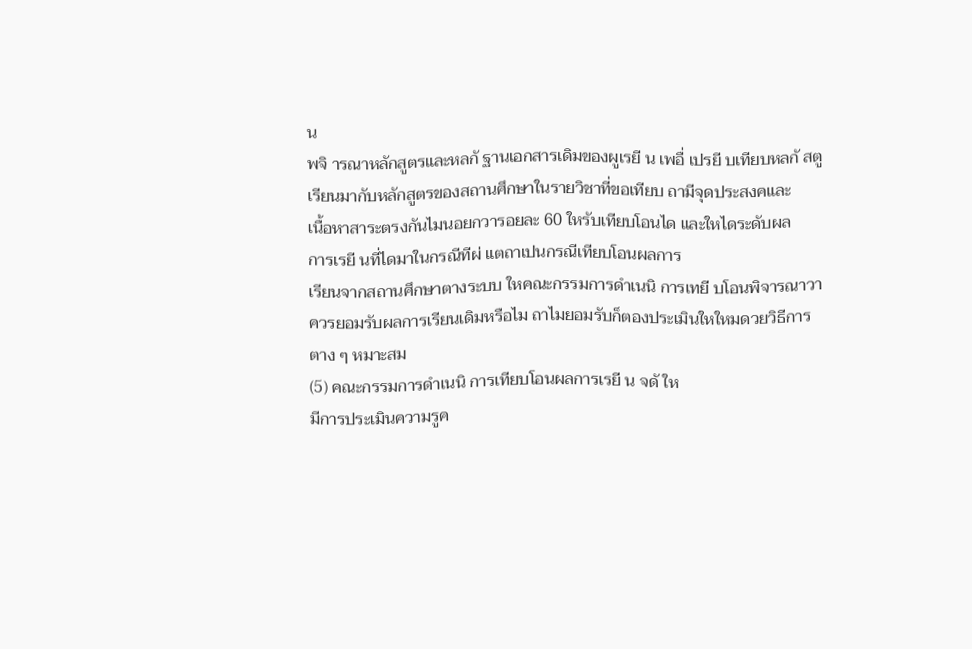น
พจิ ารณาหลักสูตรและหลกั ฐานเอกสารเดิมของผูเรยี น เพอื่ เปรยี บเทียบหลกั สตู
เรียนมากับหลักสูตรของสถานศึกษาในรายวิชาที่ขอเทียบ ถามีจุดประสงคและ
เนื้อหาสาระตรงกันไมนอยกวารอยละ 60 ใหรับเทียบโอนได และใหไดระดับผล
การเรยี นที่ไดมาในกรณีทีผ่ แตถาเปนกรณีเทียบโอนผลการ
เรียนจากสถานศึกษาตางระบบ ใหคณะกรรมการดำเนนิ การเทยี บโอนพิจารณาวา
ควรยอมรับผลการเรียนเดิมหรือไม ถาไมยอมรับก็ตองประเมินใหใหมดวยวิธีการ
ตาง ๆ หมาะสม
(5) คณะกรรมการดำเนนิ การเทียบโอนผลการเรยี น จดั ให
มีการประเมินความรูค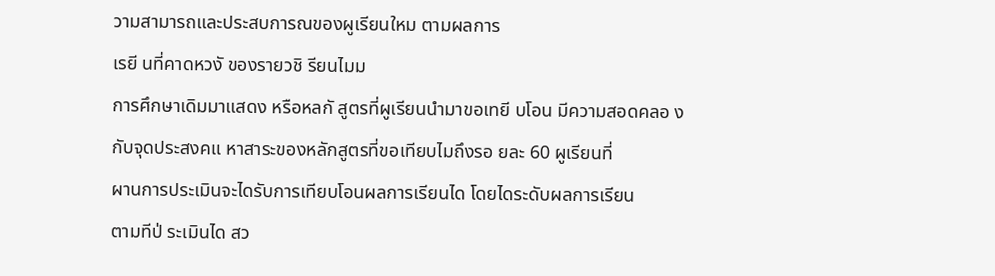วามสามารถและประสบการณของผูเรียนใหม ตามผลการ
เรยี นที่คาดหวงั ของรายวชิ รียนไมม
การศึกษาเดิมมาแสดง หรือหลกั สูตรที่ผูเรียนนำมาขอเทยี บโอน มีความสอดคลอ ง
กับจุดประสงคแ หาสาระของหลักสูตรที่ขอเทียบไมถึงรอ ยละ 60 ผูเรียนที่
ผานการประเมินจะไดรับการเทียบโอนผลการเรียนได โดยไดระดับผลการเรียน
ตามทีป่ ระเมินได สว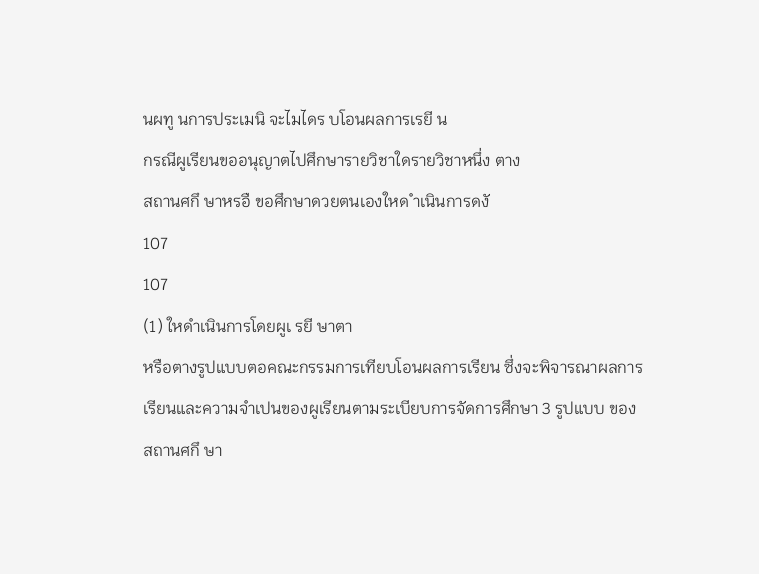นผทู นการประเมนิ จะไมไดร บโอนผลการเรยี น
กรณีผูเรียนขออนุญาตไปศึกษารายวิชาใดรายวิชาหนึ่ง ตาง
สถานศกึ ษาหรอื ขอศึกษาดวยตนเองใหด ำเนินการดงั
107
107
(1) ใหดำเนินการโดยผูเ รยี ษาตา
หรือตางรูปแบบตอคณะกรรมการเทียบโอนผลการเรียน ซึ่งจะพิจารณาผลการ
เรียนและความจำเปนของผูเรียนตามระเบียบการจัดการศึกษา 3 รูปแบบ ของ
สถานศกึ ษา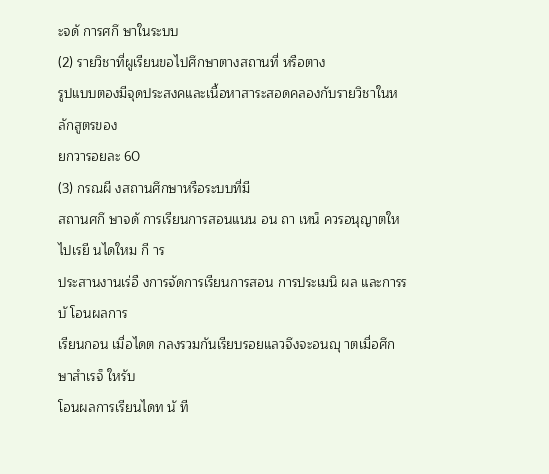ะจดั การศกึ ษาในระบบ
(2) รายวิชาที่ผูเรียนขอไปศึกษาตางสถานที่ หรือตาง
รูปแบบตองมีจุดประสงคและเนื้อหาสาระสอดคลองกับรายวิชาในหลักสูตรของ
ยกวารอยละ 60
(3) กรณผี งสถานศึกษาหรือระบบที่มี
สถานศกึ ษาจดั การเรียนการสอนแนน อน ถา เหน็ ควรอนุญาตใหไปเรยี นไดใหม กี าร
ประสานงานเร่อื งการจัดการเรียนการสอน การประเมนิ ผล และการรบั โอนผลการ
เรียนกอน เมื่อไดต กลงรวมกันเรียบรอยแลวจึงจะอนญุ าตเมื่อศึกษาสำเรจ็ ใหรับ
โอนผลการเรียนไดท นั ที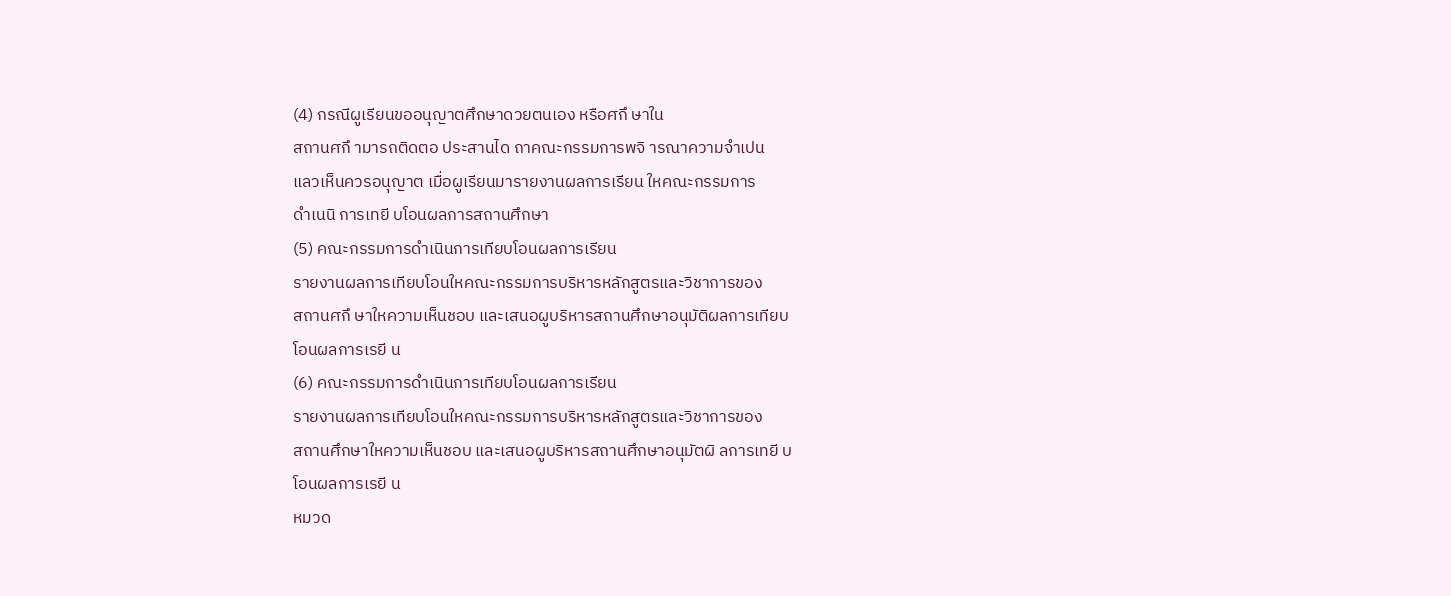(4) กรณีผูเรียนขออนุญาตศึกษาดวยตนเอง หรือศกึ ษาใน
สถานศกึ ามารถติดตอ ประสานได ถาคณะกรรมการพจิ ารณาความจำเปน
แลวเห็นควรอนุญาต เมื่อผูเรียนมารายงานผลการเรียน ใหคณะกรรมการ
ดำเนนิ การเทยี บโอนผลการสถานศึกษา
(5) คณะกรรมการดำเนินการเทียบโอนผลการเรียน
รายงานผลการเทียบโอนใหคณะกรรมการบริหารหลักสูตรและวิชาการของ
สถานศกึ ษาใหความเห็นชอบ และเสนอผูบริหารสถานศึกษาอนุมัติผลการเทียบ
โอนผลการเรยี น
(6) คณะกรรมการดำเนินการเทียบโอนผลการเรียน
รายงานผลการเทียบโอนใหคณะกรรมการบริหารหลักสูตรและวิชาการของ
สถานศึกษาใหความเห็นชอบ และเสนอผูบริหารสถานศึกษาอนุมัตผิ ลการเทยี บ
โอนผลการเรยี น
หมวด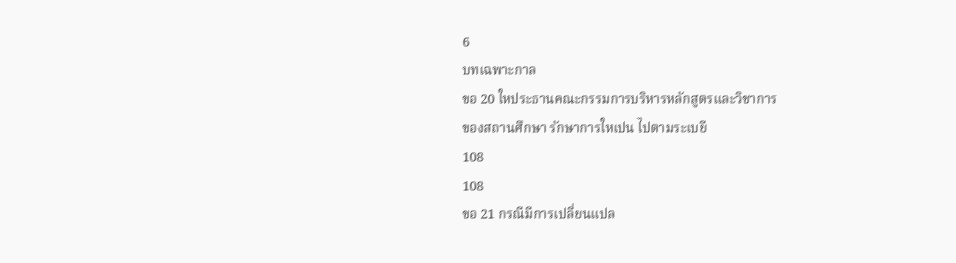6
บทเฉพาะกาล
ขอ 20 ใหประธานคณะกรรมการบริหารหลักสูตรและวิชาการ
ของสถานศึกษา รักษาการใหเปน ไปตามระเบยี
108
108
ขอ 21 กรณีมีการเปลี่ยนแปล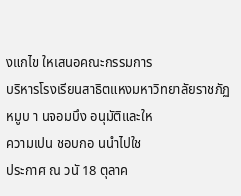งแกไข ใหเสนอคณะกรรมการ
บริหารโรงเรียนสาธิตแหงมหาวิทยาลัยราชภัฏหมูบ า นจอมบึง อนุมัติและให
ความเปน ชอบกอ นนำไปใช
ประกาศ ณ วนั 18 ตุลาค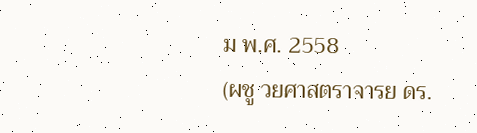ม พ.ศ. 2558
(ผชู วยศาสตราจารย ดร.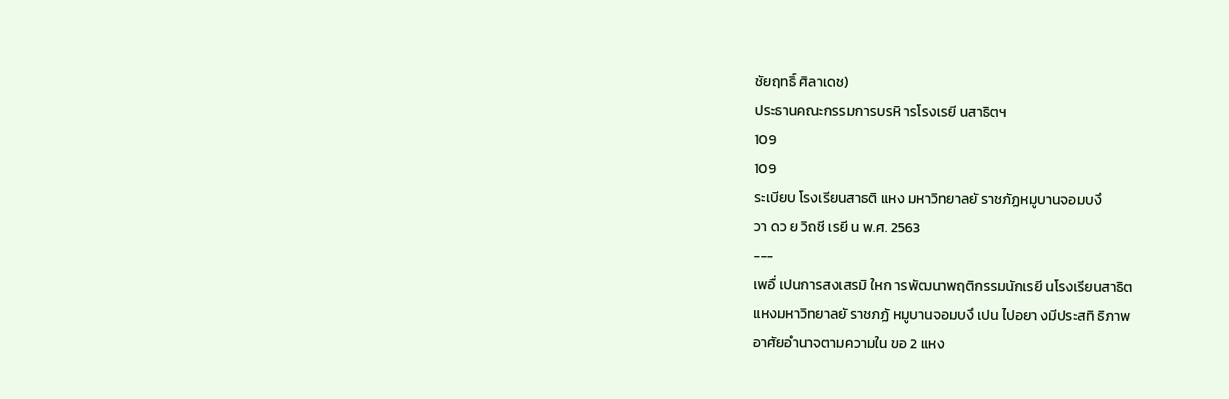ชัยฤทธิ์ ศิลาเดช)
ประธานคณะกรรมการบรหิ ารโรงเรยี นสาธิตฯ
109
109
ระเบียบ โรงเรียนสาธติ แหง มหาวิทยาลยั ราชภัฏหมูบานจอมบงึ
วา ดว ย วิถชี เรยี น พ.ศ. 2563
---
เพอื่ เปนการสงเสรมิ ใหก ารพัฒนาพฤติกรรมนักเรยี นโรงเรียนสาธิต
แหงมหาวิทยาลยั ราชภฏั หมูบานจอมบงึ เปน ไปอยา งมีประสทิ ธิภาพ
อาศัยอำนาจตามความใน ขอ 2 แหง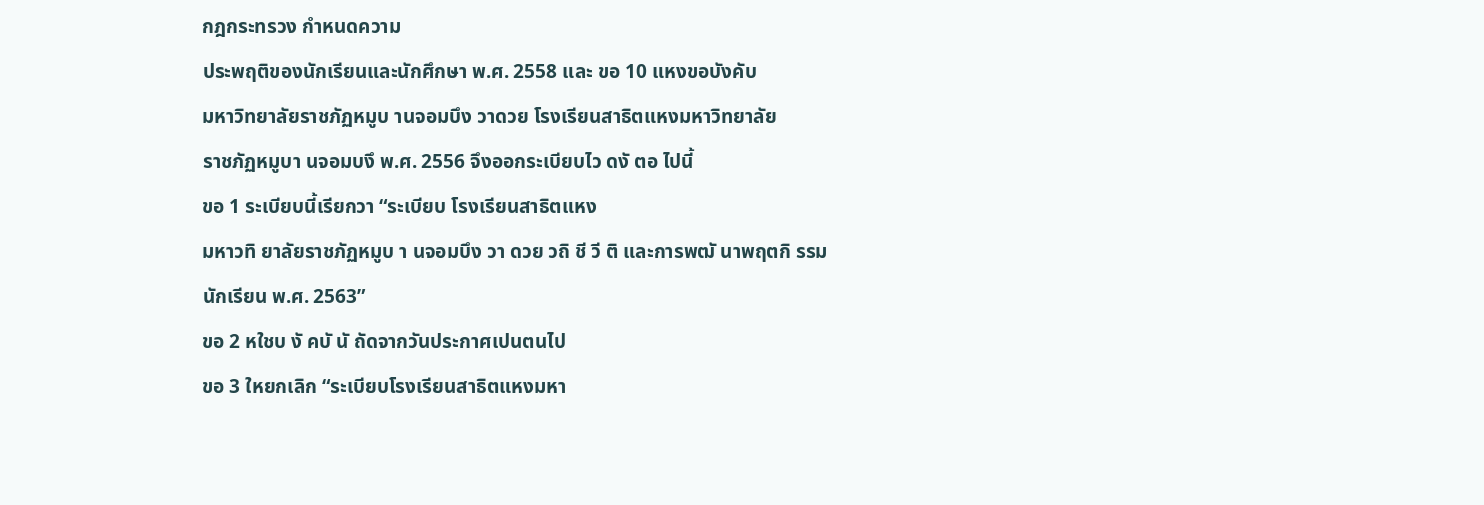กฎกระทรวง กำหนดความ
ประพฤติของนักเรียนและนักศึกษา พ.ศ. 2558 และ ขอ 10 แหงขอบังคับ
มหาวิทยาลัยราชภัฏหมูบ านจอมบึง วาดวย โรงเรียนสาธิตแหงมหาวิทยาลัย
ราชภัฏหมูบา นจอมบงึ พ.ศ. 2556 จึงออกระเบียบไว ดงั ตอ ไปนี้
ขอ 1 ระเบียบนี้เรียกวา “ระเบียบ โรงเรียนสาธิตแหง
มหาวทิ ยาลัยราชภัฏหมูบ า นจอมบึง วา ดวย วถิ ชี วี ติ และการพฒั นาพฤตกิ รรม
นักเรียน พ.ศ. 2563”
ขอ 2 หใชบ งั คบั นั ถัดจากวันประกาศเปนตนไป
ขอ 3 ใหยกเลิก “ระเบียบโรงเรียนสาธิตแหงมหา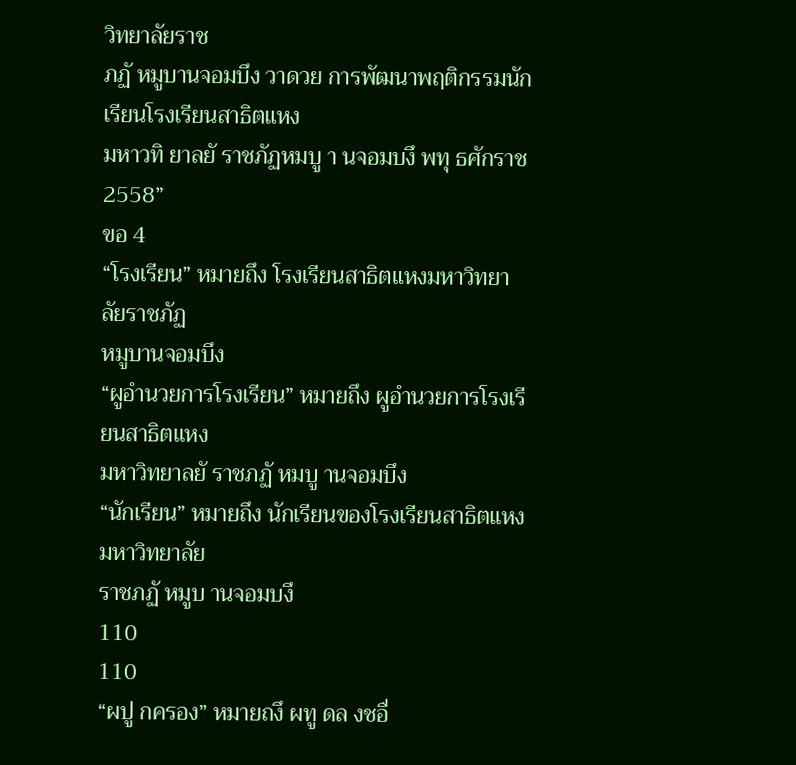วิทยาลัยราช
ภฏั หมูบานจอมบึง วาดวย การพัฒนาพฤติกรรมนักเรียนโรงเรียนสาธิตแหง
มหาวทิ ยาลยั ราชภัฏหมบู า นจอมบงึ พทุ ธศักราช 2558”
ขอ 4
“โรงเรียน” หมายถึง โรงเรียนสาธิตแหงมหาวิทยาลัยราชภัฏ
หมูบานจอมบึง
“ผูอำนวยการโรงเรียน” หมายถึง ผูอำนวยการโรงเรียนสาธิตแหง
มหาวิทยาลยั ราชภฏั หมบู านจอมบึง
“นักเรียน” หมายถึง นักเรียนของโรงเรียนสาธิตแหงมหาวิทยาลัย
ราชภฏั หมูบ านจอมบงึ
110
110
“ผปู กครอง” หมายถงึ ผทู ดล งชอื่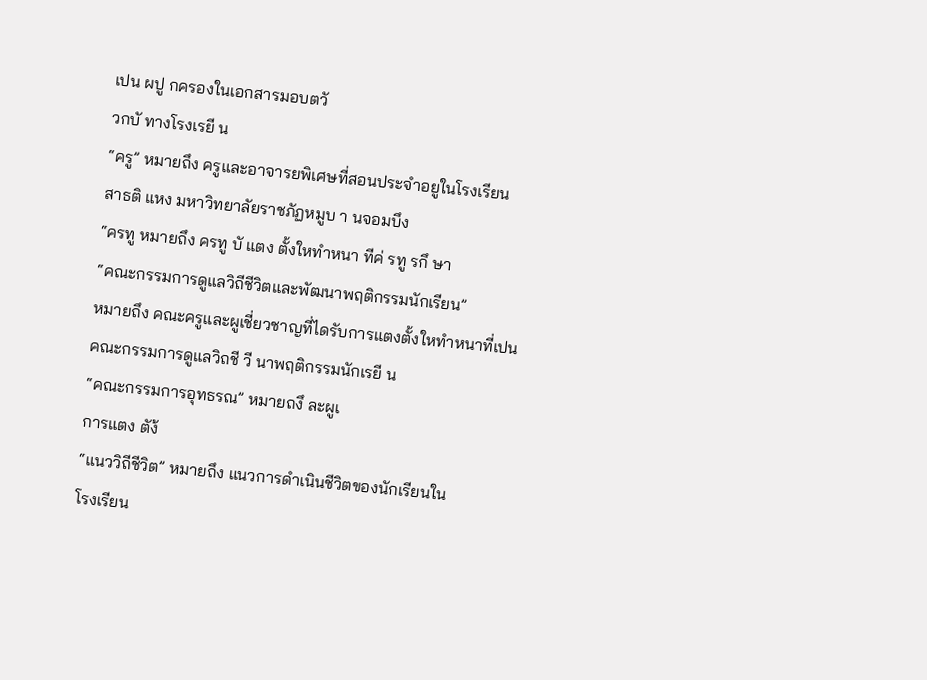เปน ผปู กครองในเอกสารมอบตวั
วกบั ทางโรงเรยี น
“ครู” หมายถึง ครูและอาจารยพิเศษที่สอนประจำอยูในโรงเรียน
สาธติ แหง มหาวิทยาลัยราชภัฏหมูบ า นจอมบึง
“ครทู หมายถึง ครทู บั แตง ตั้งใหทำหนา ทีค่ รทู รกึ ษา
“คณะกรรมการดูแลวิถีชีวิตและพัฒนาพฤติกรรมนักเรียน”
หมายถึง คณะครูและผูเชี่ยวชาญที่ไดรับการแตงตั้งใหทำหนาที่เปน
คณะกรรมการดูแลวิถชี วี นาพฤติกรรมนักเรยี น
“คณะกรรมการอุทธรณ” หมายถงึ ละผูเ
การแตง ตัง้
“แนววิถีชีวิต” หมายถึง แนวการดำเนินชีวิตของนักเรียนใน
โรงเรียน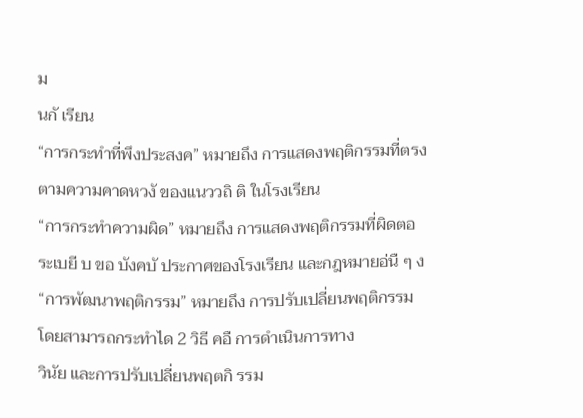ม
นกั เรียน
“การกระทำที่พึงประสงค” หมายถึง การแสดงพฤติกรรมที่ตรง
ตามความคาดหวงั ของแนววถิ ติ ในโรงเรียน
“การกระทำความผิด” หมายถึง การแสดงพฤติกรรมที่ผิดตอ
ระเบยี บ ขอ บังคบั ประกาศของโรงเรียน และกฎหมายอ่นื ๆ ง
“การพัฒนาพฤติกรรม” หมายถึง การปรับเปลี่ยนพฤติกรรม
โดยสามารถกระทำได 2 วิธี คอื การดำเนินการทาง
วินัย และการปรับเปลี่ยนพฤตกิ รรม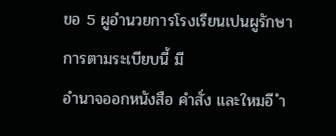ขอ 5 ผูอำนวยการโรงเรียนเปนผูรักษาการตามระเบียบนี้ มี
อำนาจออกหนังสือ คำสั่ง และใหมอี ำ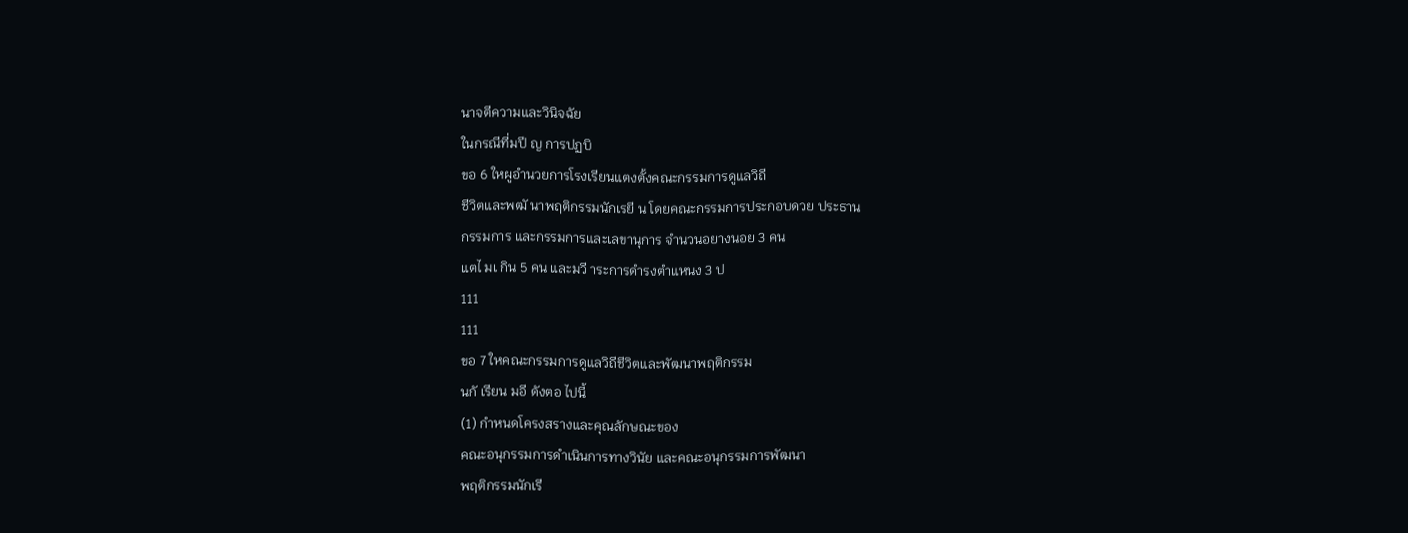นาจตีความและวินิจฉัย
ในกรณีที่มปี ญ การปฏบิ
ขอ 6 ใหผูอำนวยการโรงเรียนแตงตั้งคณะกรรมการดูแลวิถี
ชีวิตและพฒั นาพฤติกรรมนักเรยี น โดยคณะกรรมการประกอบดวย ประธาน
กรรมการ และกรรมการและเลขานุการ จำนวนอยางนอย 3 คน
แตไ มเ กิน 5 คน และมวี าระการดำรงตำแหนง 3 ป
111
111
ขอ 7 ใหคณะกรรมการดูแลวิถีชีวิตและพัฒนาพฤติกรรม
นกั เรียน มอี ดังตอ ไปนี้
(1) กำหนดโครงสรางและคุณลักษณะของ
คณะอนุกรรมการดำเนินการทางวินัย และคณะอนุกรรมการพัฒนา
พฤติกรรมนักเรี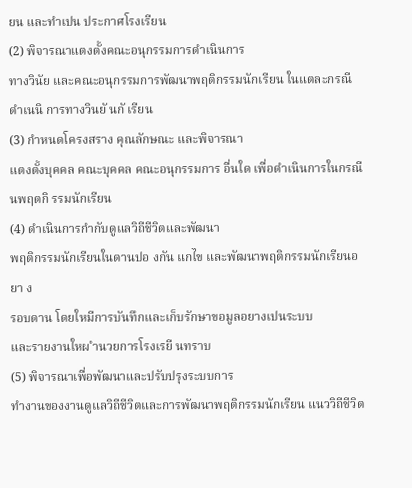ยน และทำเปน ประกาศโรงเรียน
(2) พิจารณาแตงตั้งคณะอนุกรรมการดำเนินการ
ทางวินัย และคณะอนุกรรมการพัฒนาพฤติกรรมนักเรียน ในแตละกรณี
ดำเนนิ การทางวินยั นกั เรียน
(3) กำหนดโครงสราง คุณลักษณะ และพิจารณา
แตงตั้งบุคคล คณะบุคคล คณะอนุกรรมการ อื่นใด เพื่อดำเนินการในกรณี
นพฤตกิ รรมนักเรียน
(4) ดำเนินการกำกับดูแลวิถีชีวิตและพัฒนา
พฤติกรรมนักเรียนในดานปอ งกัน แกไข และพัฒนาพฤติกรรมนักเรียนอยา ง
รอบดาน โดยใหมีการบันทึกและเก็บรักษาขอมูลอยางเปนระบบ
และรายงานใหผ ำนวยการโรงเรยี นทราบ
(5) พิจารณาเพื่อพัฒนาและปรับปรุงระบบการ
ทำงานของงานดูแลวิถีชีวิตและการพัฒนาพฤติกรรมนักเรียน แนววิถีชีวิต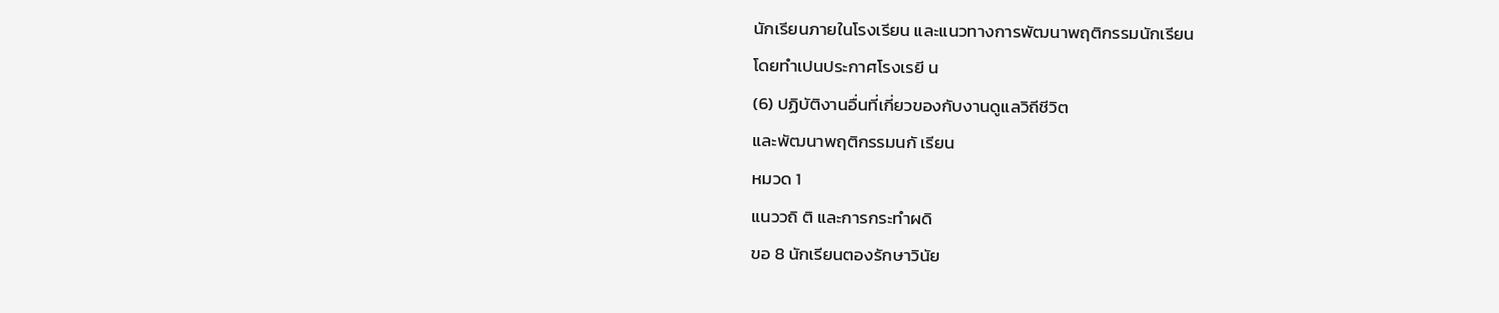นักเรียนภายในโรงเรียน และแนวทางการพัฒนาพฤติกรรมนักเรียน
โดยทำเปนประกาศโรงเรยี น
(6) ปฏิบัติงานอื่นที่เกี่ยวของกับงานดูแลวิถีชีวิต
และพัฒนาพฤติกรรมนกั เรียน
หมวด 1
แนววถิ ติ และการกระทำผดิ
ขอ 8 นักเรียนตองรักษาวินัย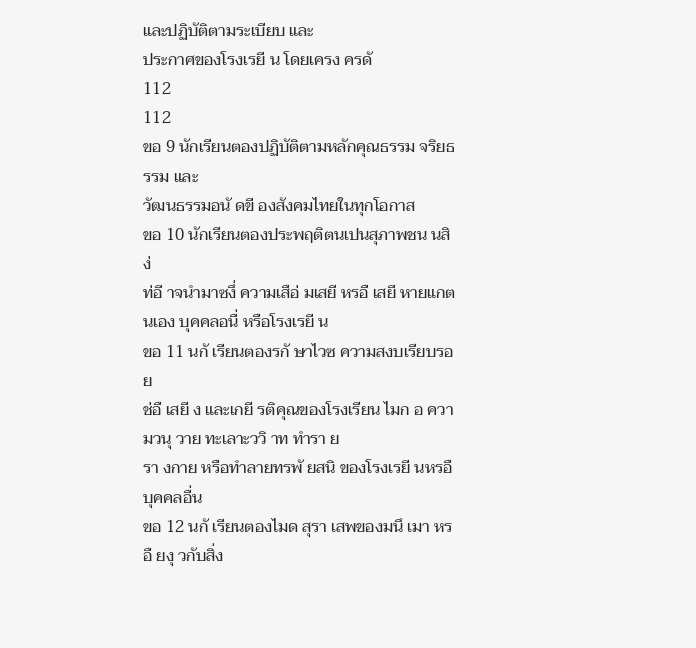และปฏิบัติตามระเบียบ และ
ประกาศของโรงเรยี น โดยเครง ครดั
112
112
ขอ 9 นักเรียนตองปฏิบัติตามหลักคุณธรรม จริยธรรม และ
วัฒนธรรมอนั ดขี องสังคมไทยในทุกโอกาส
ขอ 10 นักเรียนตองประพฤติตนเปนสุภาพชน นสิง่
ท่อี าจนำมาซงึ่ ความเสือ่ มเสยี หรอื เสยี หายแกตนเอง บุคคลอนื่ หรือโรงเรยี น
ขอ 11 นกั เรียนตองรกั ษาไวซ ความสงบเรียบรอย
ช่อื เสยี ง และเกยี รติคุณของโรงเรียน ไมก อ ความวนุ วาย ทะเลาะววิ าท ทำรา ย
รา งกาย หรือทำลายทรพั ยสนิ ของโรงเรยี นหรอื บุคคลอื่น
ขอ 12 นกั เรียนตองไมด สุรา เสพของมนึ เมา หรอื ยงุ วกับสิ่ง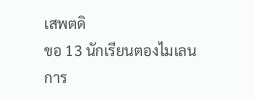เสพตดิ
ขอ 13 นักเรียนตองไมเลนการ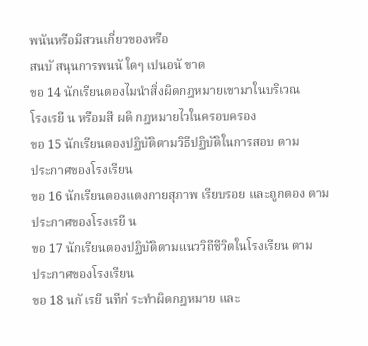พนันหรือมีสวนเกี่ยวของหรือ
สนบั สนุนการพนนั ใดๆ เปนอนั ขาด
ขอ 14 นักเรียนตองไมนำสิ่งผิดกฎหมายเขามาในบริเวณ
โรงเรยี น หรือมสี ผดิ กฎหมายไวในครอบครอง
ขอ 15 นักเรียนตองปฏิบัติตามวิธีปฏิบัติในการสอบ ตาม
ประกาศของโรงเรียน
ขอ 16 นักเรียนตองแตงกายสุภาพ เรียบรอย และถูกตอง ตาม
ประกาศของโรงเรยี น
ขอ 17 นักเรียนตองปฏิบัติตามแนววิถีชีวิตในโรงเรียน ตาม
ประกาศของโรงเรียน
ขอ 18 นกั เรยี นทีก่ ระทำผิดกฎหมาย และ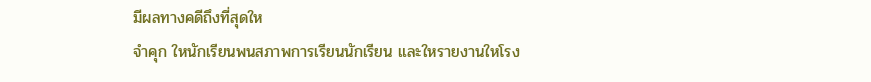มีผลทางคดีถึงที่สุดให
จำคุก ใหนักเรียนพนสภาพการเรียนนักเรียน และใหรายงานใหโรง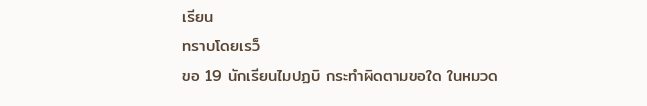เรียน
ทราบโดยเรว็
ขอ 19 นักเรียนไมปฏบิ กระทำผิดตามขอใด ในหมวด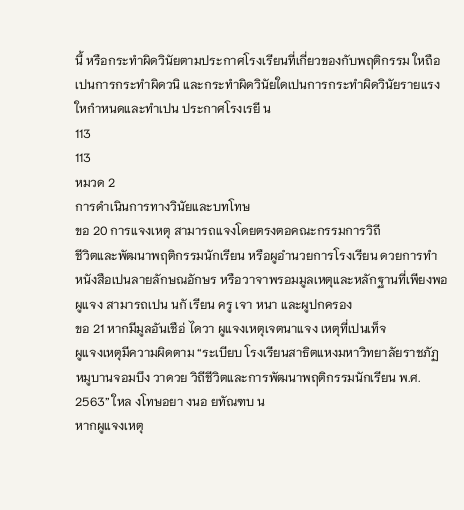นี้ หรือกระทำผิดวินัยตามประกาศโรงเรียนที่เกี่ยวของกับพฤติกรรม ใหถือ
เปนการกระทำผิดวนิ และกระทำผิดวินัยใดเปนการกระทำผิดวินัยรายแรง
ใหกำหนดและทำเปน ประกาศโรงเรยี น
113
113
หมวด 2
การดำเนินการทางวินัยและบทโทษ
ขอ 20 การแจงเหตุ สามารถแจงโดยตรงตอคณะกรรมการวิถี
ชีวิตและพัฒนาพฤติกรรมนักเรียน หรือผูอำนวยการโรงเรียน ดวยการทำ
หนังสือเปนลายลักษณอักษร หรือวาจาพรอมมูลเหตุและหลักฐานที่เพียงพอ
ผูแจง สามารถเปน นกั เรียน ครู เจา หนา และผูปกครอง
ขอ 21 หากมีมูลอันเชือ่ ไดวา ผูแจงเหตุเจตนาแจง เหตุที่เปนเท็จ
ผูแจงเหตุมีความผิดตาม “ระเบียบ โรงเรียนสาธิตแหงมหาวิทยาลัยราชภัฏ
หมูบานจอมบึง วาดวย วิถีชีวิตและการพัฒนาพฤติกรรมนักเรียน พ.ศ.
2563” ใหล งโทษอยา งนอ ยทัณฑบ น
หากผูแจงเหตุ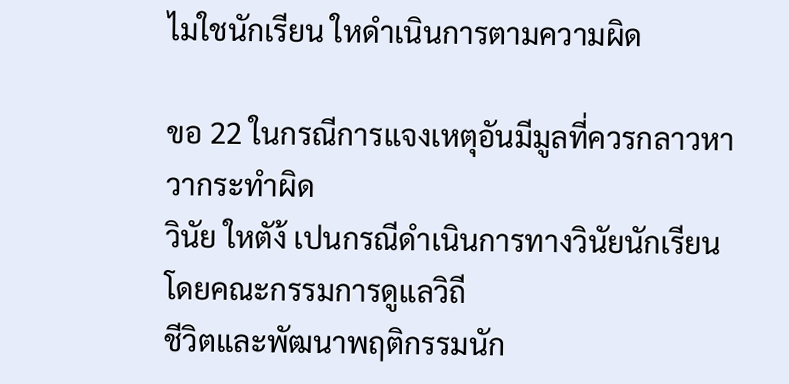ไมใชนักเรียน ใหดำเนินการตามความผิด

ขอ 22 ในกรณีการแจงเหตุอันมีมูลที่ควรกลาวหาวากระทำผิด
วินัย ใหตัง้ เปนกรณีดำเนินการทางวินัยนักเรียน โดยคณะกรรมการดูแลวิถี
ชีวิตและพัฒนาพฤติกรรมนัก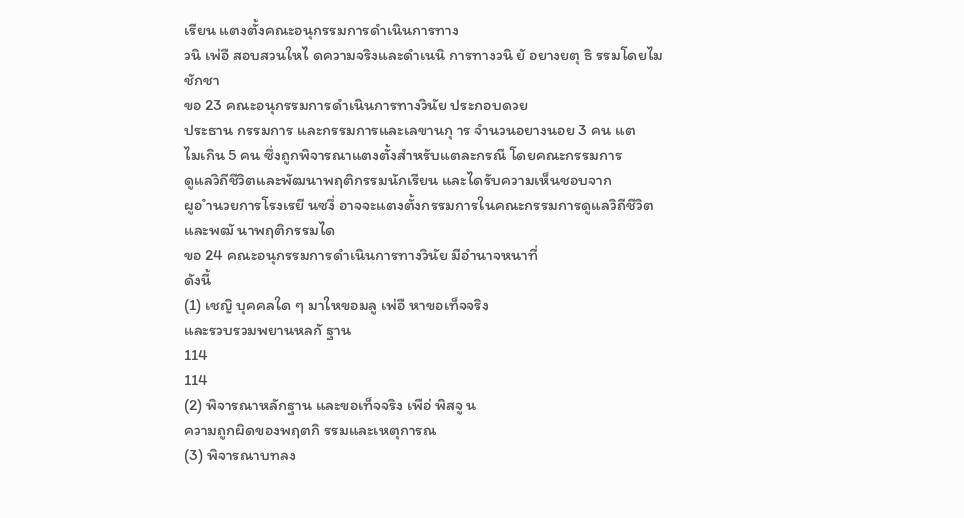เรียน แตงตั้งคณะอนุกรรมการดำเนินการทาง
วนิ เพ่อื สอบสวนใหไ ดความจริงและดำเนนิ การทางวนิ ยั อยางยตุ ธิ รรมโดยไม
ชักชา
ขอ 23 คณะอนุกรรมการดำเนินการทางวินัย ประกอบดวย
ประธาน กรรมการ และกรรมการและเลขานกุ าร จำนวนอยางนอย 3 คน แต
ไมเกิน 5 คน ซึ่งถูกพิจารณาแตงตั้งสำหรับแตละกรณี โดยคณะกรรมการ
ดูแลวิถีชีวิตและพัฒนาพฤติกรรมนักเรียน และไดรับความเห็นชอบจาก
ผูอ ำนวยการโรงเรยี นซงึ่ อาจจะแตงตั้งกรรมการในคณะกรรมการดูแลวิถีชีวิต
และพฒั นาพฤติกรรมได
ขอ 24 คณะอนุกรรมการดำเนินการทางวินัย มีอำนาจหนาที่
ดังนี้
(1) เชญิ บุคคลใด ๆ มาใหขอมลู เพ่อื หาขอเท็จจริง
และรวบรวมพยานหลกั ฐาน
114
114
(2) พิจารณาหลักฐาน และขอเท็จจริง เพือ่ พิสจู น
ความถูกผิดของพฤตกิ รรมและเหตุการณ
(3) พิจารณาบทลง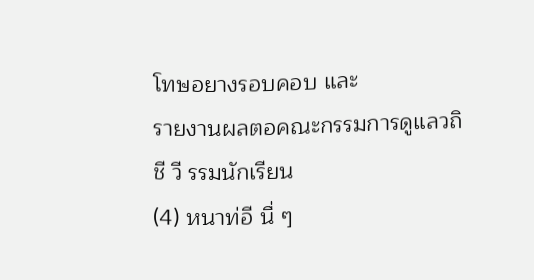โทษอยางรอบคอบ และ
รายงานผลตอคณะกรรมการดูแลวถิ ชี วี รรมนักเรียน
(4) หนาท่อี นื่ ๆ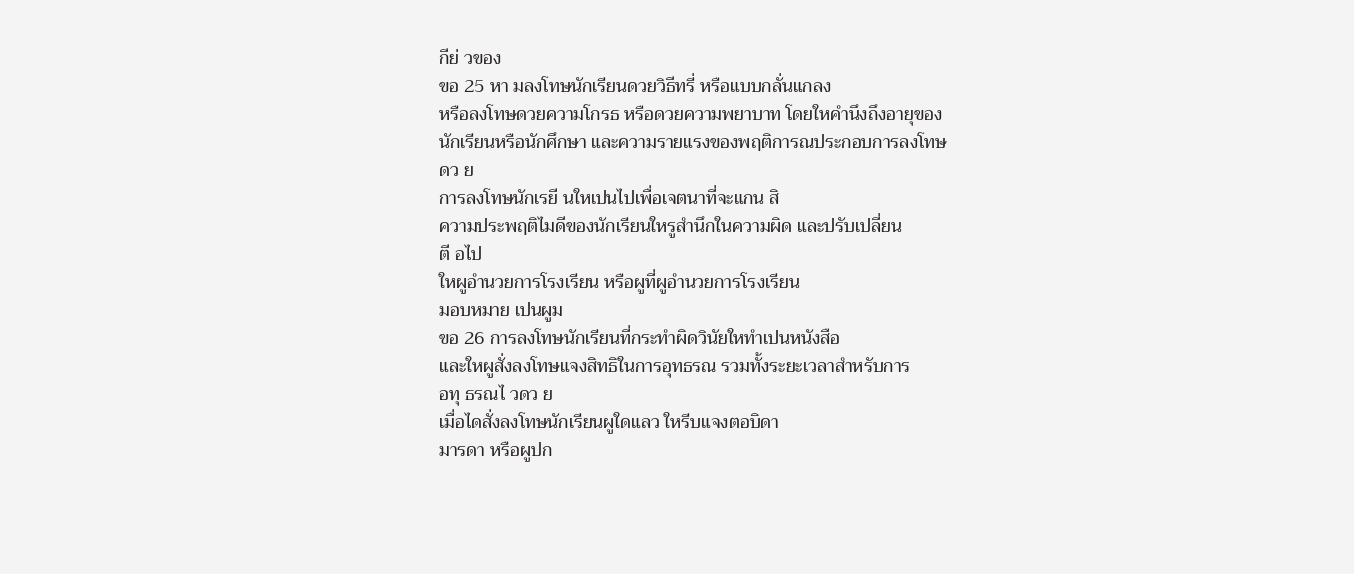กีย่ วของ
ขอ 25 หา มลงโทษนักเรียนดวยวิธีทรี่ หรือแบบกลั่นแกลง
หรือลงโทษดวยความโกรธ หรือดวยความพยาบาท โดยใหคำนึงถึงอายุของ
นักเรียนหรือนักศึกษา และความรายแรงของพฤติการณประกอบการลงโทษ
ดว ย
การลงโทษนักเรยี นใหเปนไปเพื่อเจตนาที่จะแกน สิ
ความประพฤติไมดีของนักเรียนใหรูสำนึกในความผิด และปรับเปลี่ยน
ตี อไป
ใหผูอำนวยการโรงเรียน หรือผูที่ผูอำนวยการโรงเรียน
มอบหมาย เปนผูม
ขอ 26 การลงโทษนักเรียนที่กระทำผิดวินัยใหทำเปนหนังสือ
และใหผูสั่งลงโทษแจงสิทธิในการอุทธรณ รวมทั้งระยะเวลาสำหรับการ
อทุ ธรณไ วดว ย
เมื่อไดสั่งลงโทษนักเรียนผูใดแลว ใหรีบแจงตอบิดา
มารดา หรือผูปก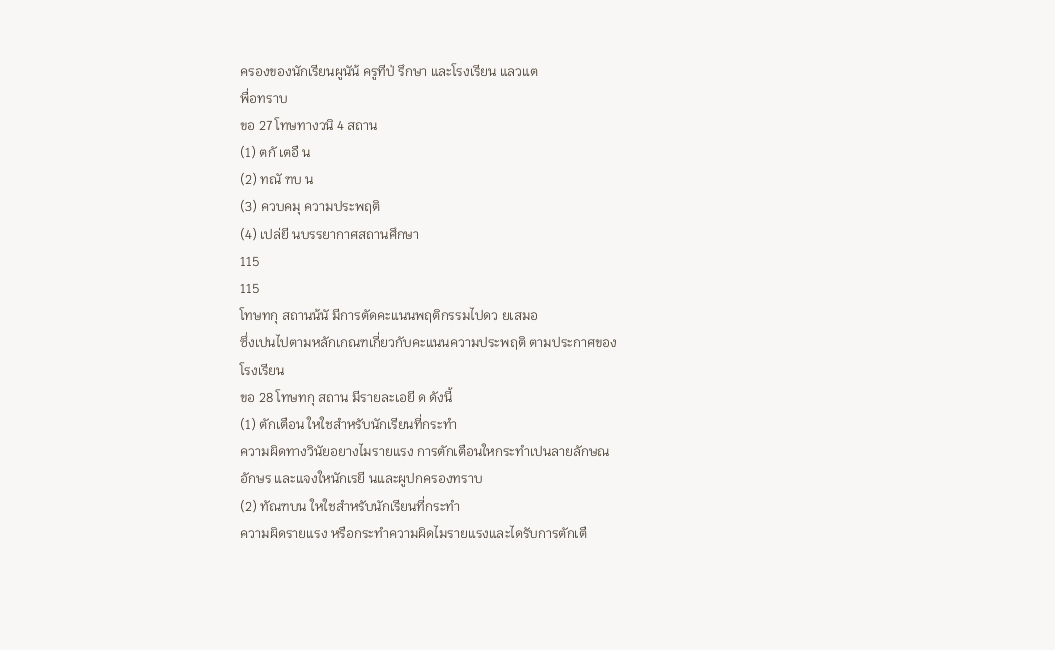ครองของนักเรียนผูนัน้ ครูทีป่ รึกษา และโรงเรียน แลวแต
พื่อทราบ
ขอ 27 โทษทางวนิ 4 สถาน
(1) ตกั เตอื น
(2) ทณั ฑบ น
(3) ควบคมุ ความประพฤติ
(4) เปล่ยี นบรรยากาศสถานศึกษา
115
115
โทษทกุ สถานน้นั มีการตัดคะแนนพฤติกรรมไปดว ยเสมอ
ซึ่งเปนไปตามหลักเกณฑเกี่ยวกับคะแนนความประพฤติ ตามประกาศของ
โรงเรียน
ขอ 28 โทษทกุ สถาน มีรายละเอยี ด ดังนี้
(1) ตักเตือน ใหใชสำหรับนักเรียนที่กระทำ
ความผิดทางวินัยอยางไมรายแรง การตักเตือนใหกระทำเปนลายลักษณ
อักษร และแจงใหนักเรยี นและผูปกครองทราบ
(2) ทัณฑบน ใหใชสำหรับนักเรียนที่กระทำ
ความผิดรายแรง หรือกระทำความผิดไมรายแรงและไดรับการตักเตื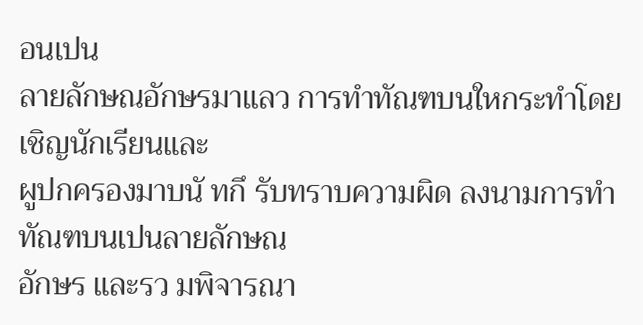อนเปน
ลายลักษณอักษรมาแลว การทำทัณฑบนใหกระทำโดยเชิญนักเรียนและ
ผูปกครองมาบนั ทกึ รับทราบความผิด ลงนามการทำทัณฑบนเปนลายลักษณ
อักษร และรว มพิจารณา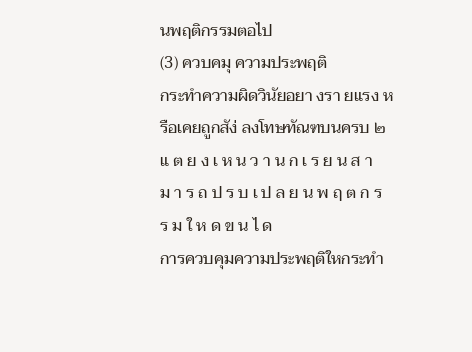นพฤติกรรมตอไป
(3) ควบคมุ ความประพฤติ
กระทำความผิดวินัยอยา งรา ยแรง หรือเคยถูกสัง่ ลงโทษทัณฑบนครบ ๒
แ ต ย ง เ ห น ว า น ก เ ร ย น ส า ม า ร ถ ป ร บ เ ป ล ย น พ ฤ ต ก ร ร ม ใ ห ด ข น ไ ด
การควบคุมความประพฤติใหกระทำ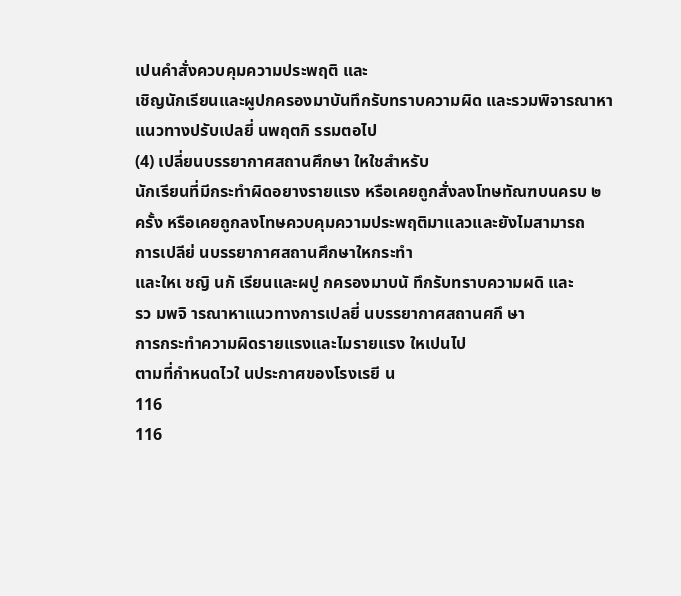เปนคำสั่งควบคุมความประพฤติ และ
เชิญนักเรียนและผูปกครองมาบันทึกรับทราบความผิด และรวมพิจารณาหา
แนวทางปรับเปลยี่ นพฤตกิ รรมตอไป
(4) เปลี่ยนบรรยากาศสถานศึกษา ใหใชสำหรับ
นักเรียนที่มีกระทำผิดอยางรายแรง หรือเคยถูกสั่งลงโทษทัณฑบนครบ ๒
ครั้ง หรือเคยถูกลงโทษควบคุมความประพฤติมาแลวและยังไมสามารถ
การเปลีย่ นบรรยากาศสถานศึกษาใหกระทำ
และใหเ ชญิ นกั เรียนและผปู กครองมาบนั ทึกรับทราบความผดิ และ
รว มพจิ ารณาหาแนวทางการเปลยี่ นบรรยากาศสถานศกึ ษา
การกระทำความผิดรายแรงและไมรายแรง ใหเปนไป
ตามที่กำหนดไวใ นประกาศของโรงเรยี น
116
116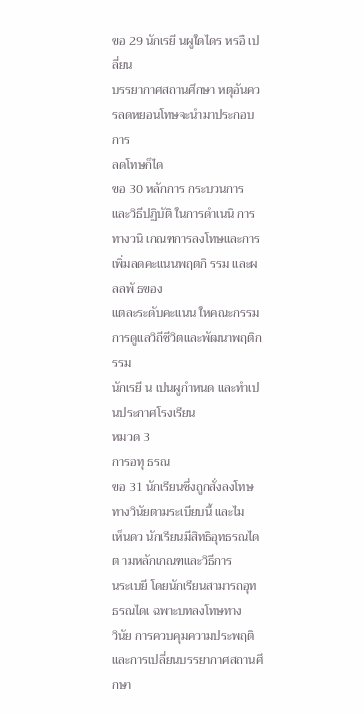ขอ 29 นักเรยี นผูใดไดร หรอื เปลี่ยน
บรรยากาศสถานศึกษา หตุอันควรลดหยอนโทษจะนำมาประกอบการ
ลดโทษก็ได
ขอ 30 หลักการ กระบวนการ และวิธีปฏิบัติ ในการดำเนนิ การ
ทางวนิ เกณฑการลงโทษและการเพิ่มลดคะแนนพฤตกิ รรม และผลลพั ธของ
แตละระดับคะแนน ใหคณะกรรมการดูแลวิถีชีวิตและพัฒนาพฤติกรรม
นักเรยี น เปนผูกำหนด และทำเปนประกาศโรงเรียน
หมวด 3
การอทุ ธรณ
ขอ 31 นักเรียนซึ่งถูกสั่งลงโทษทางวินัยตามระเบียบนี้ และไม
เห็นดว นักเรียนมีสิทธิอุทธรณไดต ามหลักเกณฑและวิธีการ
นระเบยี โดยนักเรียนสามารถอุทธรณไดเ ฉพาะบทลงโทษทาง
วินัย การควบคุมความประพฤติ และการเปลี่ยนบรรยากาศสถานศึกษา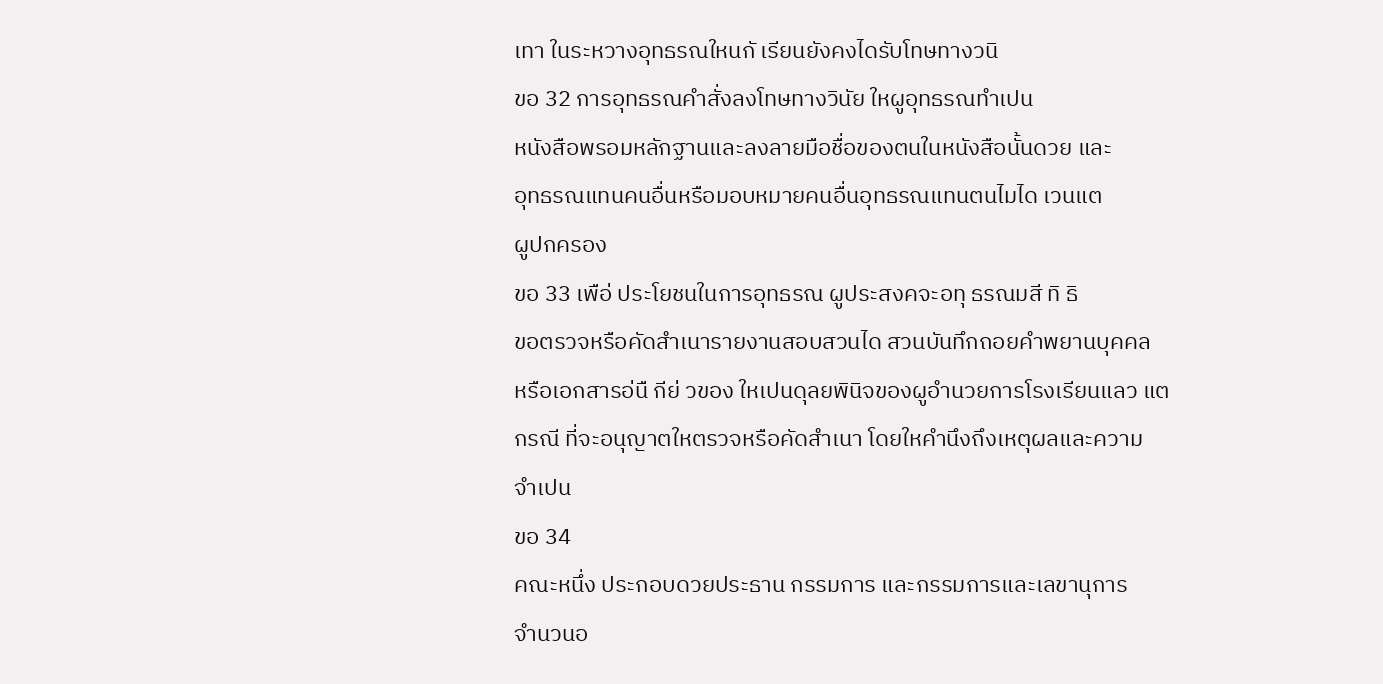เทา ในระหวางอุทธรณใหนกั เรียนยังคงไดรับโทษทางวนิ
ขอ 32 การอุทธรณคำสั่งลงโทษทางวินัย ใหผูอุทธรณทำเปน
หนังสือพรอมหลักฐานและลงลายมือชื่อของตนในหนังสือนั้นดวย และ
อุทธรณแทนคนอื่นหรือมอบหมายคนอื่นอุทธรณแทนตนไมได เวนแต
ผูปกครอง
ขอ 33 เพือ่ ประโยชนในการอุทธรณ ผูประสงคจะอทุ ธรณมสี ทิ ธิ
ขอตรวจหรือคัดสำเนารายงานสอบสวนได สวนบันทึกถอยคำพยานบุคคล
หรือเอกสารอ่นื กีย่ วของ ใหเปนดุลยพินิจของผูอำนวยการโรงเรียนแลว แต
กรณี ที่จะอนุญาตใหตรวจหรือคัดสำเนา โดยใหคำนึงถึงเหตุผลและความ
จำเปน
ขอ 34
คณะหนึ่ง ประกอบดวยประธาน กรรมการ และกรรมการและเลขานุการ
จำนวนอ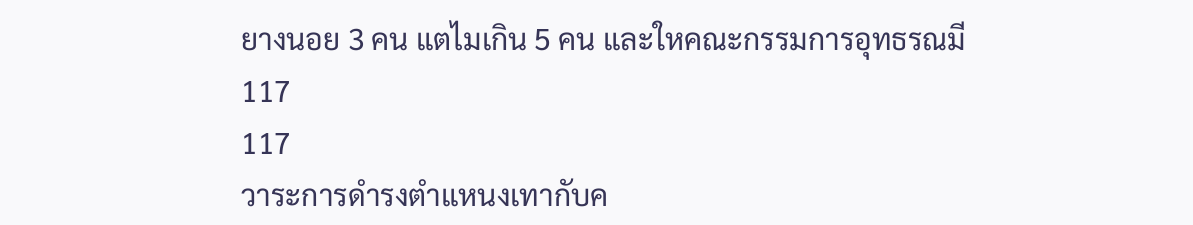ยางนอย 3 คน แตไมเกิน 5 คน และใหคณะกรรมการอุทธรณมี
117
117
วาระการดำรงตำแหนงเทากับค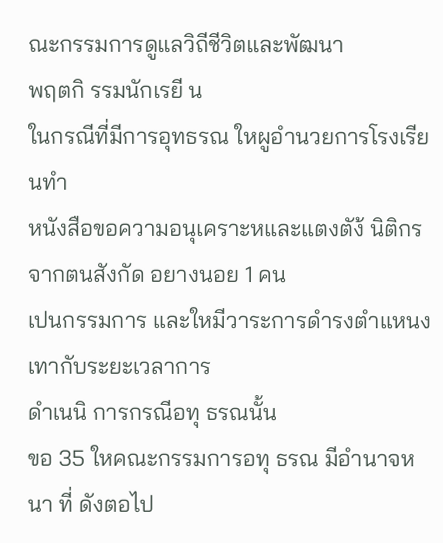ณะกรรมการดูแลวิถีชีวิตและพัฒนา
พฤตกิ รรมนักเรยี น
ในกรณีที่มีการอุทธรณ ใหผูอำนวยการโรงเรียนทำ
หนังสือขอความอนุเคราะหและแตงตัง้ นิติกรจากตนสังกัด อยางนอย 1 คน
เปนกรรมการ และใหมีวาระการดำรงตำแหนงเทากับระยะเวลาการ
ดำเนนิ การกรณีอทุ ธรณนั้น
ขอ 35 ใหคณะกรรมการอทุ ธรณ มีอำนาจหนา ที่ ดังตอไป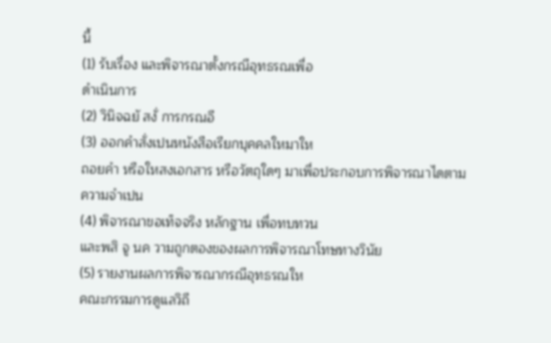นี้
(1) รับเรื่อง และพิจารณาตั้งกรณีอุทธรณเพื่อ
ดำเนินการ
(2) วินิจฉยั สงั่ การกรณอี
(3) ออกคำสั่งเปนหนังสือเรียกบุคคลใหมาให
ถอยคำ หรือใหสงเอกสาร หรือวัตถุใดๆ มาเพื่อประกอบการพิจารณาไดตาม
ความจำเปน
(4) พิจารณาขอเท็จจริง หลักฐาน เพื่อทบทวน
และพสิ จู นค วามถูกตองของผลการพิจารณาโทษทางวินัย
(5) รายงานผลการพิจารณากรณีอุทธรณให
คณะกรรมการดูแลวิถี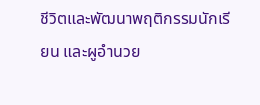ชีวิตและพัฒนาพฤติกรรมนักเรียน และผูอำนวย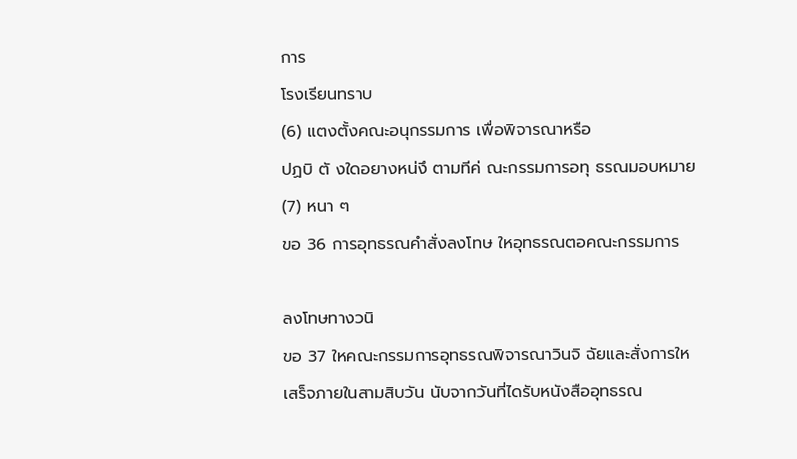การ
โรงเรียนทราบ
(6) แตงตั้งคณะอนุกรรมการ เพื่อพิจารณาหรือ
ปฏบิ ตั งใดอยางหน่งึ ตามทีค่ ณะกรรมการอทุ ธรณมอบหมาย
(7) หนา ๆ
ขอ 36 การอุทธรณคำสั่งลงโทษ ใหอุทธรณตอคณะกรรมการ

ลงโทษทางวนิ
ขอ 37 ใหคณะกรรมการอุทธรณพิจารณาวินจิ ฉัยและสั่งการให
เสร็จภายในสามสิบวัน นับจากวันที่ไดรับหนังสืออุทธรณ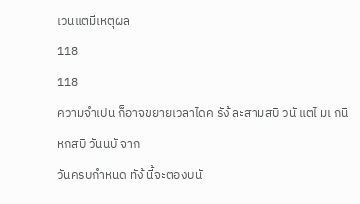เวนแตมีเหตุผล
118
118
ความจำเปน ก็อาจขยายเวลาไดค รัง้ ละสามสบิ วนั แตไ มเ กนิ หกสบิ วันนบั จาก
วันครบกำหนด ทัง้ นี้จะตองบนั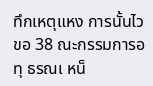ทึกเหตุแหง การนั้นไว
ขอ 38 ณะกรรมการอทุ ธรณเ หน็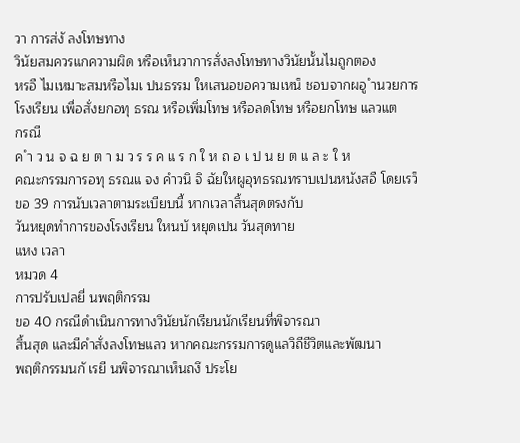วา การส่งั ลงโทษทาง
วินัยสมควรแกความผิด หรือเห็นวาการสั่งลงโทษทางวินัยนั้นไมถูกตอง
หรอื ไมเหมาะสมหรือไมเ ปนธรรม ใหเสนอขอความเหน็ ชอบจากผอู ำนวยการ
โรงเรียน เพื่อสั่งยกอทุ ธรณ หรือเพิ่มโทษ หรือลดโทษ หรือยกโทษ แลวแต
กรณี
ค ำ ว น จ ฉ ย ต า ม ว ร ร ค แ ร ก ใ ห ถ อ เ ป น ย ต แ ล ะ ใ ห
คณะกรรมการอทุ ธรณแ จง คำวนิ จิ ฉัยใหผูอุทธรณทราบเปนหนังสอื โดยเรว็
ขอ 39 การนับเวลาตามระเบียบนี้ หากเวลาสิ้นสุดตรงกับ
วันหยุดทำการของโรงเรียน ใหนบั หยุดเปน วันสุดทาย
แหง เวลา
หมวด 4
การปรับเปลยี่ นพฤติกรรม
ขอ 40 กรณีดำเนินการทางวินัยนักเรียนนักเรียนที่พิจารณา
สิ้นสุด และมีคำสั่งลงโทษแลว หากคณะกรรมการดูแลวิถีชีวิตและพัฒนา
พฤติกรรมนกั เรยี นพิจารณาเห็นถงึ ประโย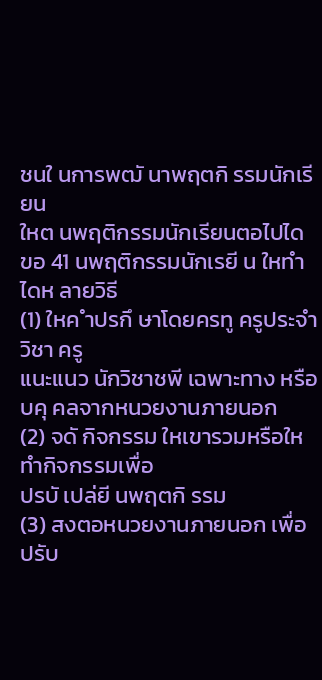ชนใ นการพฒั นาพฤตกิ รรมนักเรียน
ใหต นพฤติกรรมนักเรียนตอไปได
ขอ 41 นพฤติกรรมนักเรยี น ใหทำไดห ลายวิธี
(1) ใหค ำปรกึ ษาโดยครทู ครูประจำวิชา ครู
แนะแนว นักวิชาชพี เฉพาะทาง หรือบคุ คลจากหนวยงานภายนอก
(2) จดั กิจกรรม ใหเขารวมหรือใหทำกิจกรรมเพื่อ
ปรบั เปล่ยี นพฤตกิ รรม
(3) สงตอหนวยงานภายนอก เพื่อปรับ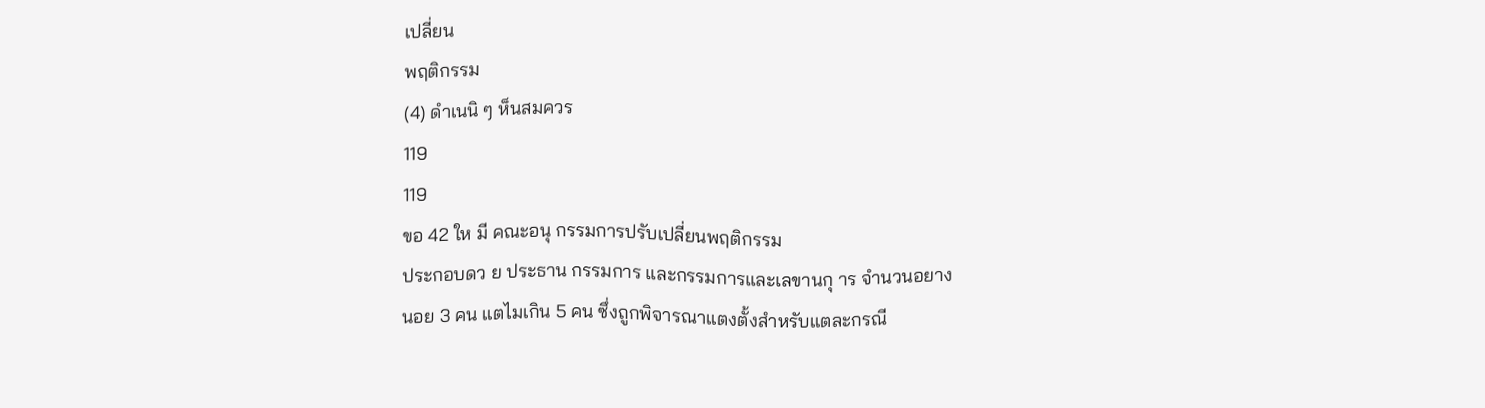เปลี่ยน
พฤติกรรม
(4) ดำเนนิ ๆ ห็นสมควร
119
119
ขอ 42 ให มี คณะอนุ กรรมการปรับเปลี่ยนพฤติกรรม
ประกอบดว ย ประธาน กรรมการ และกรรมการและเลขานกุ าร จำนวนอยาง
นอย 3 คน แตไมเกิน 5 คน ซึ่งถูกพิจารณาแตงตั้งสำหรับแตละกรณี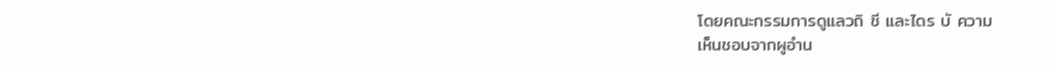โดยคณะกรรมการดูแลวถิ ชี และไดร บั ความ
เห็นชอบจากผูอำน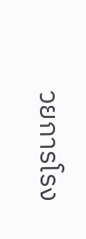วยการโรง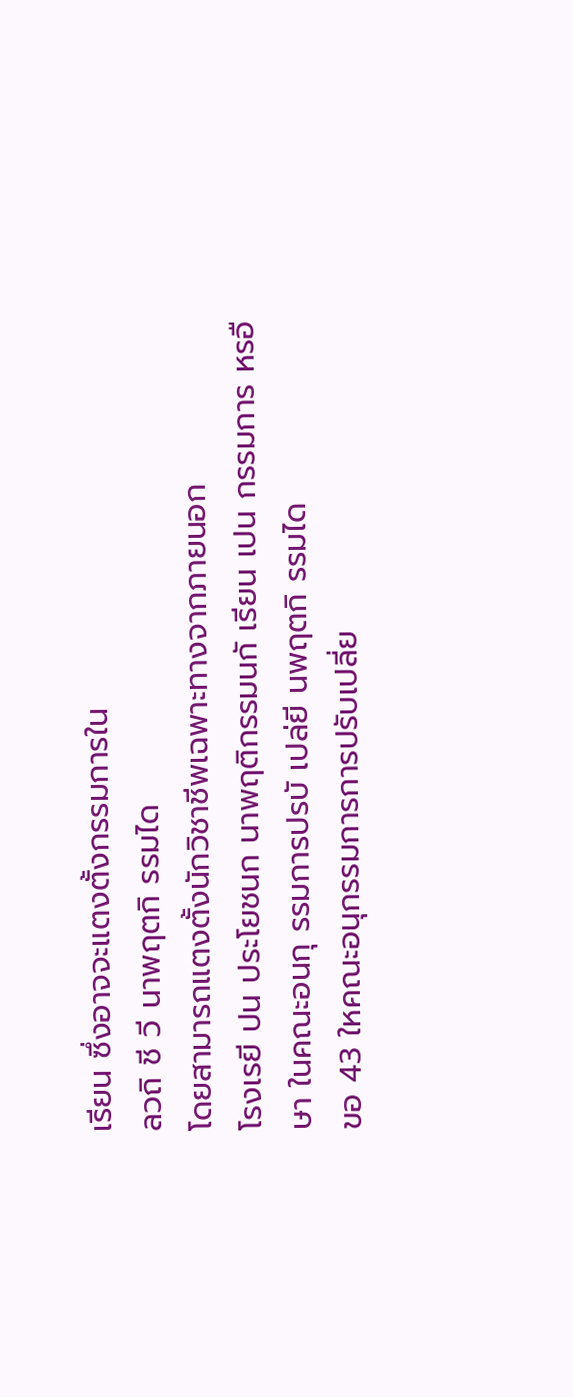เรียน ซึ่งอาจจะแตงตั้งกรรมการใน
ลวถิ ชี วี นาพฤตกิ รรมได
โดยสามารถแตงตั้งนักวิชาชีพเฉพาะทางจากภายนอก
โรงเรยี ปน ประโยชนก นาพฤติกรรมนกั เรียน เปน กรรมการ หรอื
ษา ในคณะอนกุ รรมการปรบั เปล่ยี นพฤตกิ รรมได
ขอ 43 ใหคณะอนุกรรมการการปรับเปลี่ย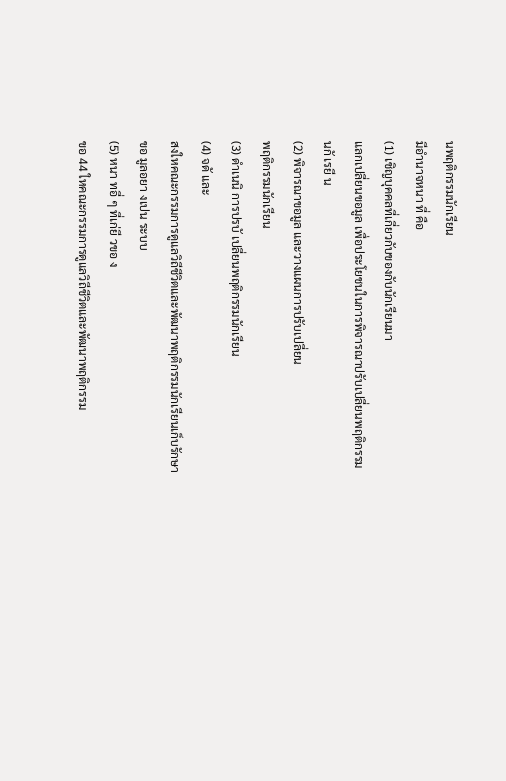นพฤติกรรมนักเรียน
มีอำนาจหนา ที่ คือ
(1) เชิญบุคคลที่เกี่ยวกับของกับนักเรียนมา
แลกเปลี่ยนขอมูล เพื่อประโยชนในการพิจารณาปรับเปลี่ยนพฤติกรรม
นกั เรยี น
(2) พิจารณาขอมูล และวางแผนการปรับเปลี่ยน
พฤติกรรมนักเรียน
(3) ดำเนนิ การปรบั เปลี่ยนพฤติกรรมนักเรียน
(4) จดั และ
สงใหคณะกรรมการดูแลวิถีชีวิตและพัฒนาพฤติกรรมนักเรียนเก็บรักษา
ขอ มูลอยา งเปน ระบบ
(5) หนา ทอี่ ๆ ที่เก่ยี วขอ ง
ขอ 44 ใหคณะกรรมการดูแลวิถีชีวิตและพัฒนาพฤติกรรม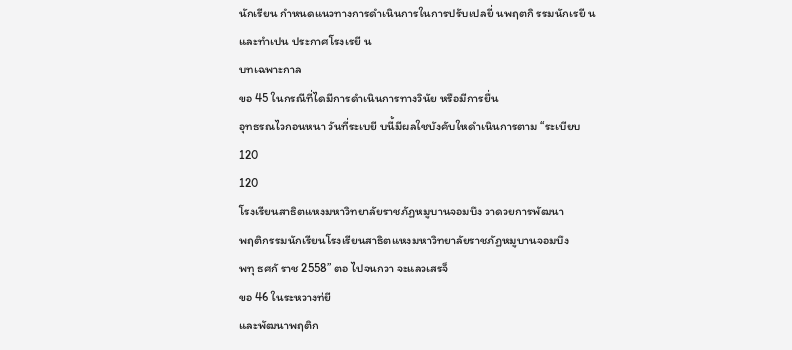นักเรียน กำหนดแนวทางการดำเนินการในการปรับเปลยี่ นพฤตกิ รรมนักเรยี น
และทำเปน ประกาศโรงเรยี น
บทเฉพาะกาล
ขอ 45 ในกรณีที่ไดมีการดำเนินการทางวินัย หรือมีการยื่น
อุทธรณไวกอนหนา วันที่ระเบยี บนี้มีผลใชบังคับใหดำเนินการตาม “ระเบียบ
120
120
โรงเรียนสาธิตแหงมหาวิทยาลัยราชภัฏหมูบานจอมบึง วาดวยการพัฒนา
พฤติกรรมนักเรียนโรงเรียนสาธิตแหงมหาวิทยาลัยราชภัฏหมูบานจอมบึง
พทุ ธศกั ราช 2558” ตอ ไปจนกวา จะแลวเสรจ็
ขอ 46 ในระหวางท่ยี
และพัฒนาพฤติก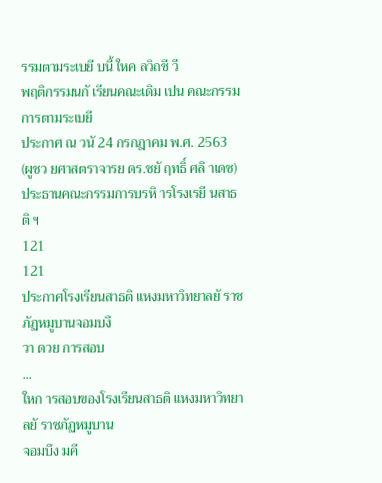รรมตามระเบยี บนี้ ใหค ลวิถชี วี
พฤติกรรมนกั เรียนคณะเดิม เปน คณะกรรมการตามระเบยี
ประกาศ ณ วนั 24 กรกฎาคม พ.ศ. 2563
(ผูชว ยศาสตราจารย ดร.ชยั ฤทธิ์ ศลิ าเดช)
ประธานคณะกรรมการบรหิ ารโรงเรยี นสาธติ ฯ
121
121
ประกาศโรงเรียนสาธติ แหงมหาวิทยาลยั ราชภัฏหมูบานจอมบงึ
วา ดวย การสอบ
...
ใหก ารสอบของโรงเรียนสาธติ แหงมหาวิทยาลยั ราชภัฏหมูบาน
จอมบึง มคี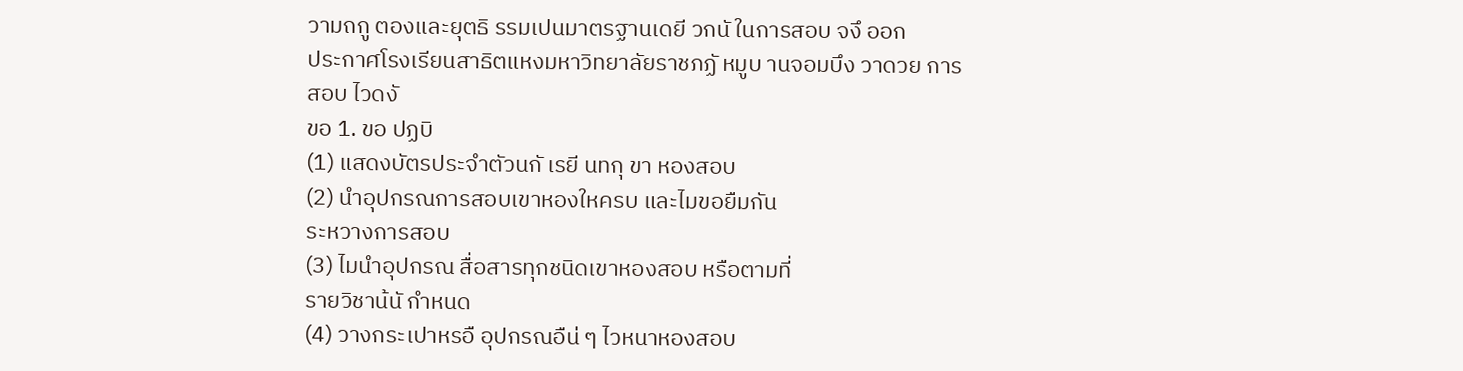วามถกู ตองและยุตธิ รรมเปนมาตรฐานเดยี วกนั ในการสอบ จงึ ออก
ประกาศโรงเรียนสาธิตแหงมหาวิทยาลัยราชภฏั หมูบ านจอมบึง วาดวย การ
สอบ ไวดงั
ขอ 1. ขอ ปฏบิ
(1) แสดงบัตรประจำตัวนกั เรยี นทกุ ขา หองสอบ
(2) นำอุปกรณการสอบเขาหองใหครบ และไมขอยืมกัน
ระหวางการสอบ
(3) ไมนำอุปกรณ สื่อสารทุกชนิดเขาหองสอบ หรือตามที่
รายวิชาน้นั กำหนด
(4) วางกระเปาหรอื อุปกรณอืน่ ๆ ไวหนาหองสอบ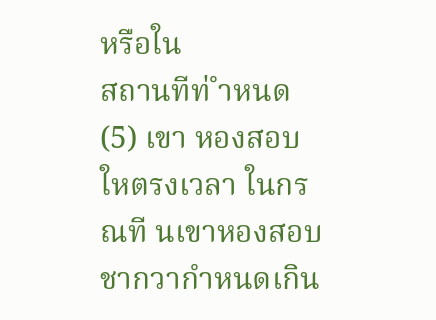หรือใน
สถานทีท่ ำหนด
(5) เขา หองสอบใหตรงเวลา ในกรณที นเขาหองสอบ
ชากวากำหนดเกิน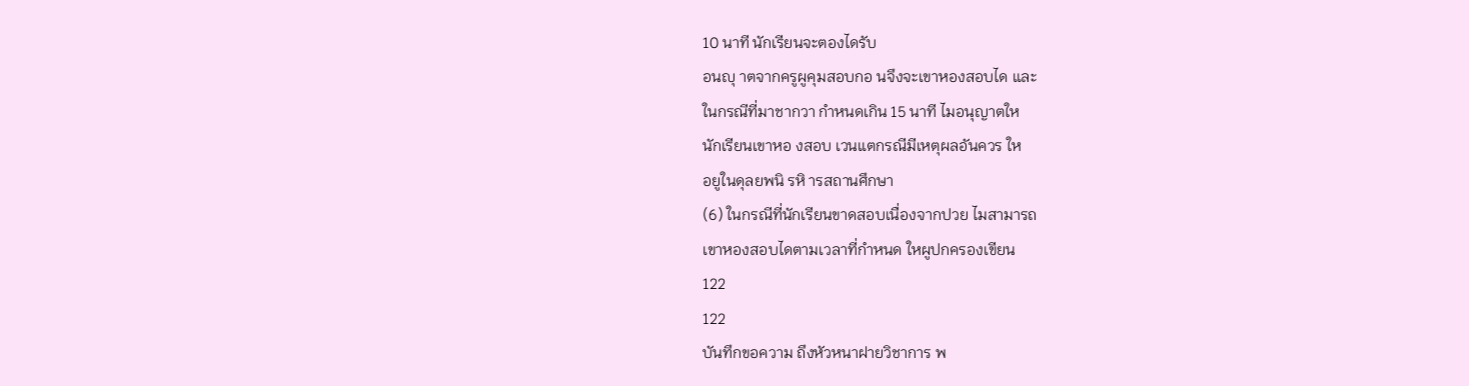10 นาที นักเรียนจะตองไดรับ
อนญุ าตจากครูผูคุมสอบกอ นจึงจะเขาหองสอบได และ
ในกรณีที่มาชากวา กำหนดเกิน 15 นาที ไมอนุญาตให
นักเรียนเขาหอ งสอบ เวนแตกรณีมีเหตุผลอันควร ให
อยูในดุลยพนิ รหิ ารสถานศึกษา
(6) ในกรณีที่นักเรียนขาดสอบเนื่องจากปวย ไมสามารถ
เขาหองสอบไดตามเวลาที่กำหนด ใหผูปกครองเขียน
122
122
บันทึกขอความ ถึงหัวหนาฝายวิชาการ พ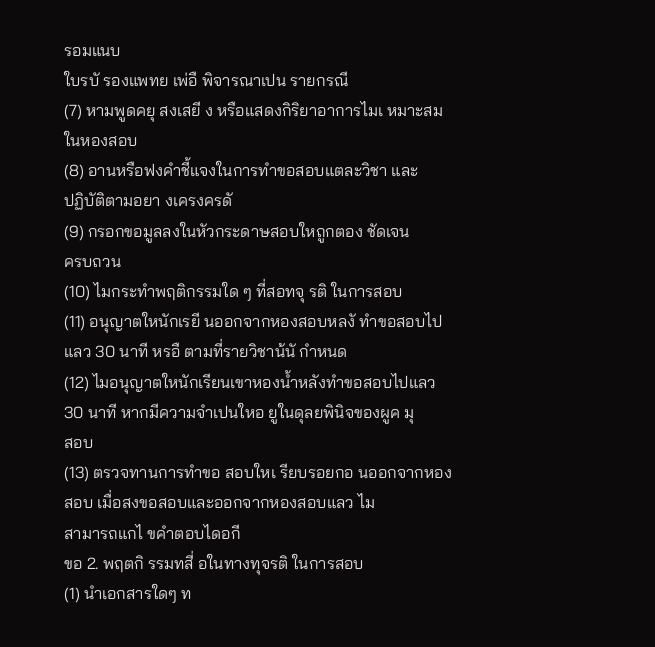รอมแนบ
ใบรบั รองแพทย เพ่อื พิจารณาเปน รายกรณี
(7) หามพูดคยุ สงเสยี ง หรือแสดงกิริยาอาการไมเ หมาะสม
ในหองสอบ
(8) อานหรือฟงคำชี้แจงในการทำขอสอบแตละวิชา และ
ปฏิบัติตามอยา งเครงครดั
(9) กรอกขอมูลลงในหัวกระดาษสอบใหถูกตอง ชัดเจน
ครบถวน
(10) ไมกระทำพฤติกรรมใด ๆ ที่สอทจุ รติ ในการสอบ
(11) อนุญาตใหนักเรยี นออกจากหองสอบหลงั ทำขอสอบไป
แลว 30 นาที หรอื ตามที่รายวิชาน้นั กำหนด
(12) ไมอนุญาตใหนักเรียนเขาหองน้ำหลังทำขอสอบไปแลว
30 นาที หากมีความจำเปนใหอ ยูในดุลยพินิจของผูค มุ
สอบ
(13) ตรวจทานการทำขอ สอบใหเ รียบรอยกอ นออกจากหอง
สอบ เมื่อสงขอสอบและออกจากหองสอบแลว ไม
สามารถแกไ ขคำตอบไดอกี
ขอ 2. พฤตกิ รรมทสี่ อในทางทุจรติ ในการสอบ
(1) นำเอกสารใดๆ ท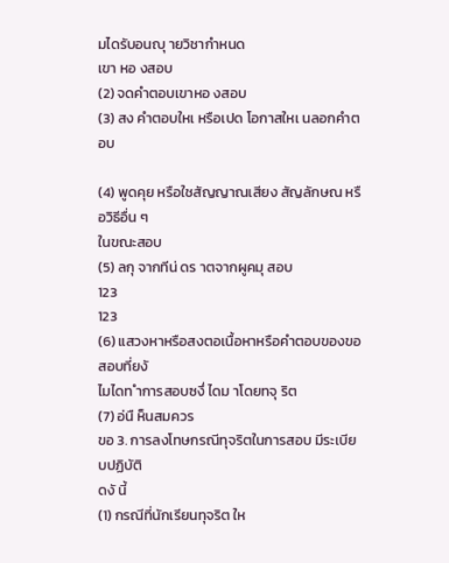มไดรับอนญุ ายวิชากำหนด
เขา หอ งสอบ
(2) จดคำตอบเขาหอ งสอบ
(3) สง คำตอบใหเ หรือเปด โอกาสใหเ นลอกคำตอบ

(4) พูดคุย หรือใชสัญญาณเสียง สัญลักษณ หรือวิธีอื่น ๆ
ในขณะสอบ
(5) ลกุ จากทีน่ ดร าตจากผูคมุ สอบ
123
123
(6) แสวงหาหรือสงตอเนื้อหาหรือคำตอบของขอสอบที่ยงั
ไมไดท ำการสอบซงึ่ ไดม าโดยทจุ ริต
(7) อ่นื ห็นสมควร
ขอ 3. การลงโทษกรณีทุจริตในการสอบ มีระเบียบปฏิบัติ
ดงั นี้
(1) กรณีที่นักเรียนทุจริต ให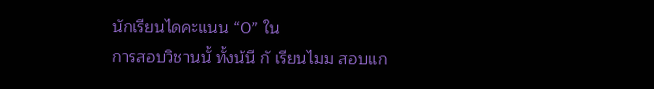นักเรียนไดคะแนน “0” ใน
การสอบวิชานนั้ ทั้งน้นี กั เรียนไมม สอบแก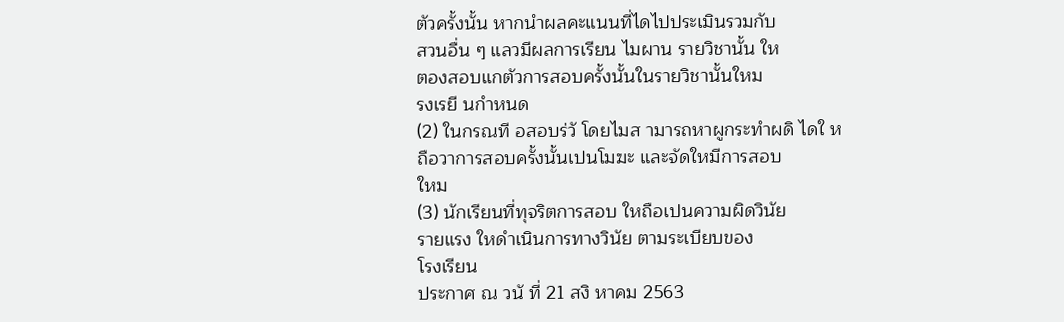ตัวครั้งนั้น หากนำผลคะแนนที่ไดไปประเมินรวมกับ
สวนอื่น ๆ แลวมีผลการเรียน ไมผาน รายวิชานั้น ให
ตองสอบแกตัวการสอบครั้งนั้นในรายวิชานั้นใหม
รงเรยี นกำหนด
(2) ในกรณที อสอบร่วั โดยไมส ามารถหาผูกระทำผดิ ไดใ ห
ถือวาการสอบครั้งนั้นเปนโมฆะ และจัดใหมีการสอบ
ใหม
(3) นักเรียนที่ทุจริตการสอบ ใหถือเปนความผิดวินัย
รายแรง ใหดำเนินการทางวินัย ตามระเบียบของ
โรงเรียน
ประกาศ ณ วนั ที่ 21 สงิ หาคม 2563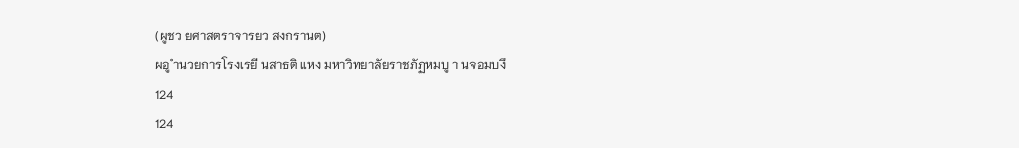(ผูชว ยศาสตราจารยว สงกรานต)
ผอู ำนวยการโรงเรยี นสาธติ แหง มหาวิทยาลัยราชภัฏหมบู า นจอมบงึ
124
124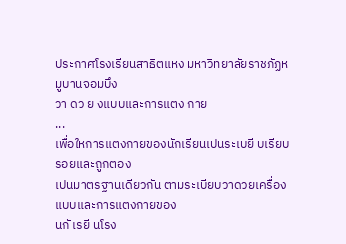ประกาศโรงเรียนสาธิตแหง มหาวิทยาลัยราชภัฏหมูบานจอมบึง
วา ดว ย งแบบและการแตง กาย
...
เพื่อใหการแตงกายของนักเรียนเปนระเบยี บเรียบรอยและถูกตอง
เปนมาตรฐานเดียวกัน ตามระเบียบวาดวยเครื่องแบบและการแตงกายของ
นกั เรยี นโรง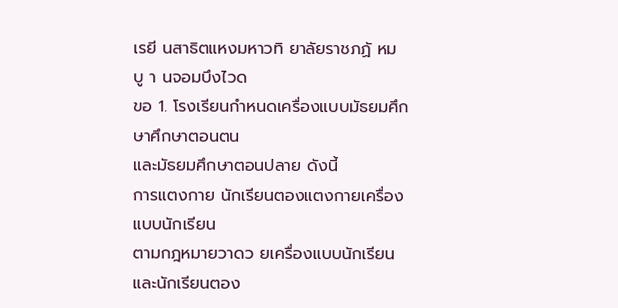เรยี นสาธิตแหงมหาวทิ ยาลัยราชภฏั หมบู า นจอมบึงไวด
ขอ 1. โรงเรียนกำหนดเครื่องแบบมัธยมศึกษาศึกษาตอนตน
และมัธยมศึกษาตอนปลาย ดังนี้
การแตงกาย นักเรียนตองแตงกายเครื่องแบบนักเรียน
ตามกฎหมายวาดว ยเครื่องแบบนักเรียน และนักเรียนตอง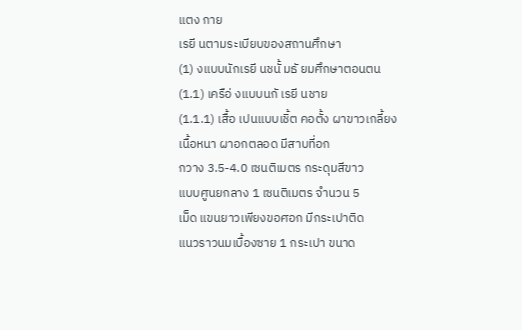แตง กาย
เรยี นตามระเบียบของสถานศึกษา
(1) งแบบนักเรยี นชนั้ มธั ยมศึกษาตอนตน
(1.1) เครือ่ งแบบนกั เรยี นชาย
(1.1.1) เสื้อ เปนแบบเชิ้ต คอตั้ง ผาขาวเกลี้ยง
เนื้อหนา ผาอกตลอด มีสาบที่อก
กวาง 3.5-4.0 เซนติเมตร กระดุมสีขาว
แบบศูนยกลาง 1 เซนติเมตร จำนวน 5
เม็ด แขนยาวเพียงขอศอก มีกระเปาติด
แนวราวนมเบื้องซาย 1 กระเปา ขนาด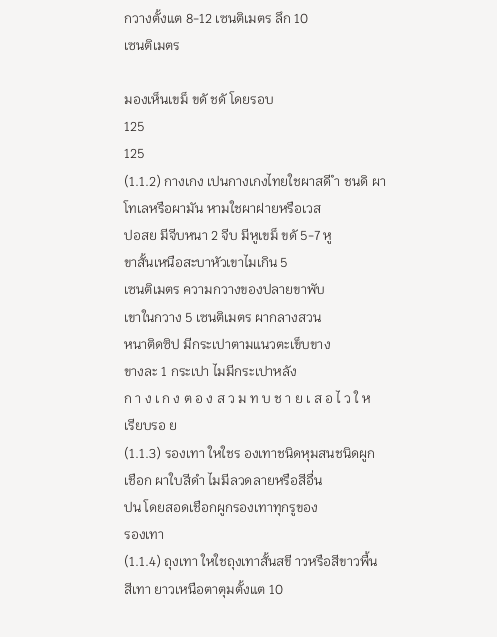กวางตั้งแต 8-12 เซนติเมตร ลึก 10
เซนติเมตร

มองเห็นเขม็ ขดั ชดั โดยรอบ
125
125
(1.1.2) กางเกง เปนกางเกงไทยใชผาสดี ำ ชนดิ ผา
โทเลหรือผามัน หามใชผาฝายหรือเวส
ปอสย มีจีบหนา 2 จีบ มีหูเขม็ ขดั 5-7 หู
ขาสั้นเหนือสะบาหัวเขาไมเกิน 5
เซนติเมตร ความกวางของปลายขาพับ
เขาในกวาง 5 เซนติเมตร ผากลางสวน
หนาติดซิป มีกระเปาตามแนวตะเข็บขาง
ขางละ 1 กระเปา ไมมีกระเปาหลัง
ก า ง เ ก ง ต อ ง ส ว ม ท บ ช า ย เ ส อ ไ ว ใ ห
เรียบรอ ย
(1.1.3) รองเทา ใหใชร องเทาชนิดหุมสนชนิดผูก
เชือก ผาใบสีดำ ไมมีลวดลายหรือสีอื่น
ปน โดยสอดเชือกผูกรองเทาทุกรูของ
รองเทา
(1.1.4) ถุงเทา ใหใชถุงเทาสั้นสขี าวหรือสีขาวพื้น
สีเทา ยาวเหนือตาตุมตั้งแต 10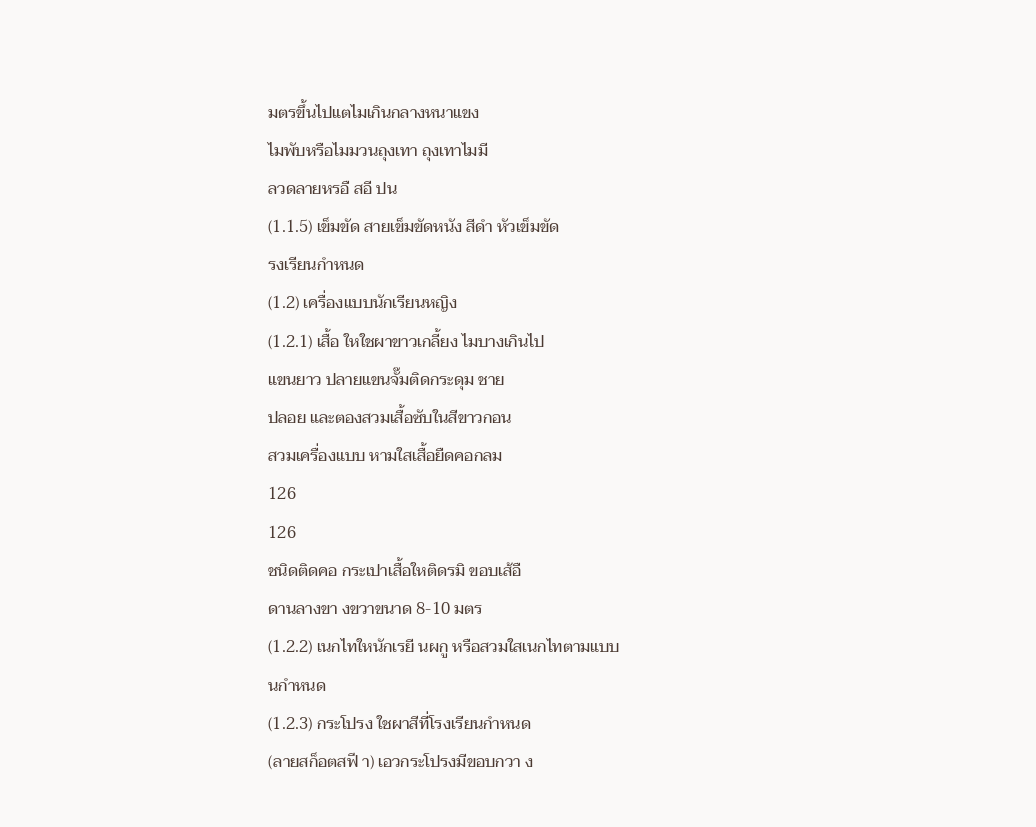มตรขึ้นไปแตไมเกินกลางหนาแขง
ไมพับหรือไมมวนถุงเทา ถุงเทาไมมี
ลวดลายหรอื สอี ปน
(1.1.5) เข็มขัด สายเข็มขัดหนัง สีดำ หัวเข็มขัด
รงเรียนกำหนด
(1.2) เครื่องแบบนักเรียนหญิง
(1.2.1) เสื้อ ใหใชผาขาวเกลี้ยง ไมบางเกินไป
แขนยาว ปลายแขนจั๊มติดกระดุม ชาย
ปลอย และตองสวมเสื้อซับในสีขาวกอน
สวมเครื่องแบบ หามใสเสื้อยืดคอกลม
126
126
ชนิดติดคอ กระเปาเสื้อใหติดรมิ ขอบเส้อื
ดานลางขา งขวาขนาด 8-10 มตร
(1.2.2) เนกไทใหนักเรยี นผกู หรือสวมใสเนกไทตามแบบ
นกำหนด
(1.2.3) กระโปรง ใชผาสีที่โรงเรียนกำหนด
(ลายสก็อตสฟี า) เอวกระโปรงมีขอบกวา ง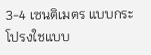3-4 เซนติเมตร แบบกระโปรงใชแบบ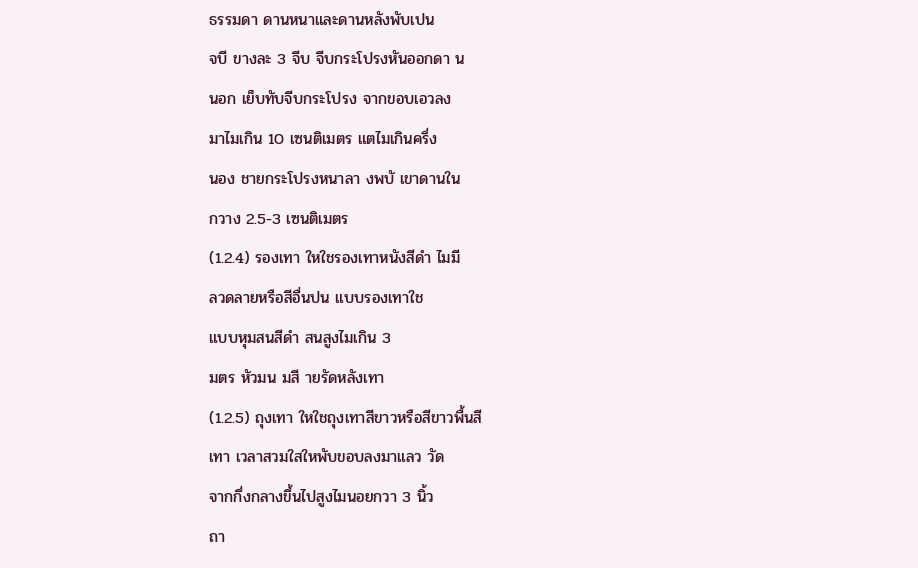ธรรมดา ดานหนาและดานหลังพับเปน
จบี ขางละ 3 จีบ จีบกระโปรงหันออกดา น
นอก เย็บทับจีบกระโปรง จากขอบเอวลง
มาไมเกิน 10 เซนติเมตร แตไมเกินครึ่ง
นอง ชายกระโปรงหนาลา งพบั เขาดานใน
กวาง 2.5-3 เซนติเมตร
(1.2.4) รองเทา ใหใชรองเทาหนังสีดำ ไมมี
ลวดลายหรือสีอื่นปน แบบรองเทาใช
แบบหุมสนสีดำ สนสูงไมเกิน 3
มตร หัวมน มสี ายรัดหลังเทา
(1.2.5) ถุงเทา ใหใชถุงเทาสีขาวหรือสีขาวพื้นสี
เทา เวลาสวมใสใหพับขอบลงมาแลว วัด
จากกึ่งกลางขึ้นไปสูงไมนอยกวา 3 นิ้ว
ถา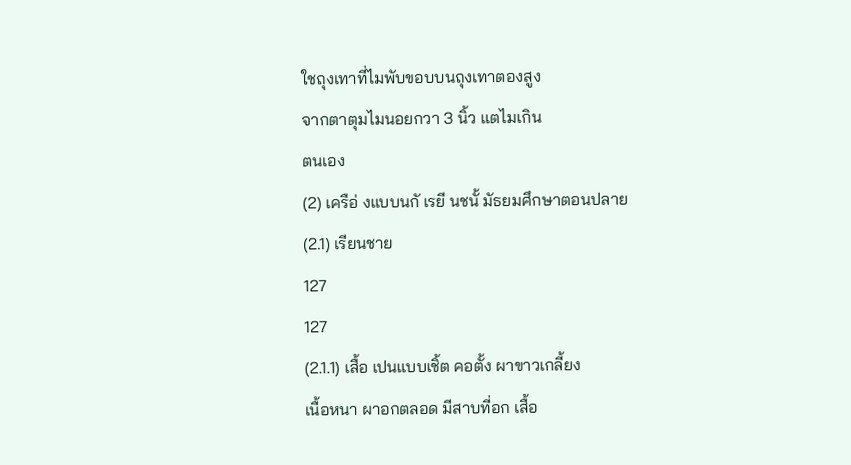ใชถุงเทาที่ไมพับขอบบนถุงเทาตองสูง
จากตาตุมไมนอยกวา 3 นิ้ว แตไมเกิน
ตนเอง
(2) เครือ่ งแบบนกั เรยี นชนั้ มัธยมศึกษาตอนปลาย
(2.1) เรียนชาย
127
127
(2.1.1) เสื้อ เปนแบบเชิ้ต คอตั้ง ผาขาวเกลี้ยง
เนื้อหนา ผาอกตลอด มีสาบที่อก เสื้อ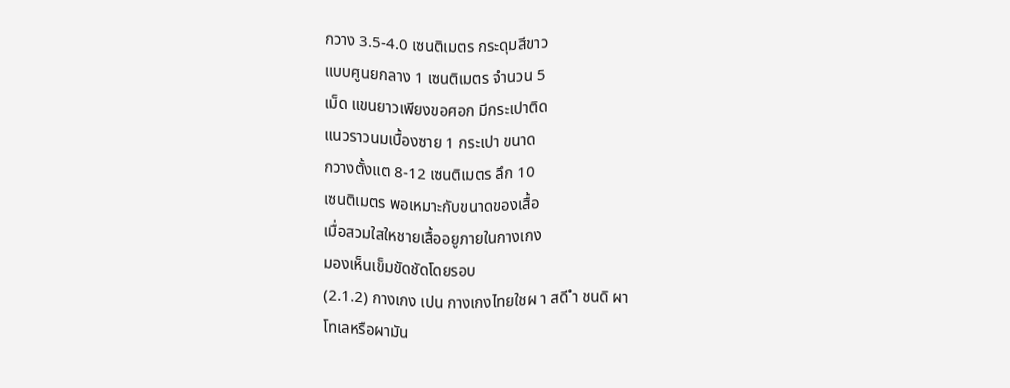กวาง 3.5-4.0 เซนติเมตร กระดุมสีขาว
แบบศูนยกลาง 1 เซนติเมตร จำนวน 5
เม็ด แขนยาวเพียงขอศอก มีกระเปาติด
แนวราวนมเบื้องซาย 1 กระเปา ขนาด
กวางตั้งแต 8-12 เซนติเมตร ลึก 10
เซนติเมตร พอเหมาะกับขนาดของเสื้อ
เมื่อสวมใสใหชายเสื้ออยูภายในกางเกง
มองเห็นเข็มขัดชัดโดยรอบ
(2.1.2) กางเกง เปน กางเกงไทยใชผ า สดี ำ ชนดิ ผา
โทเลหรือผามัน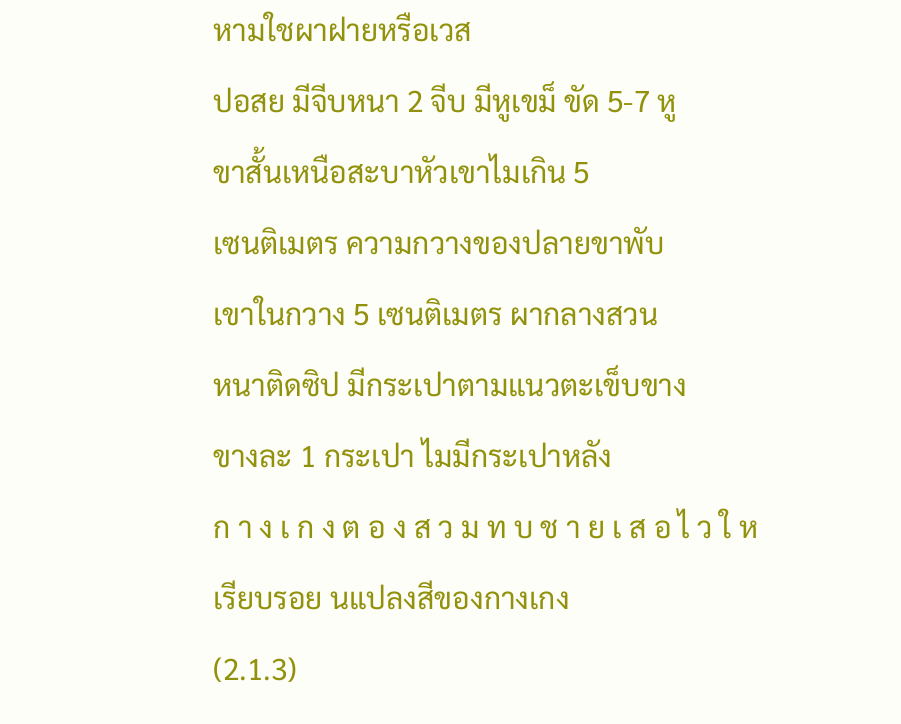หามใชผาฝายหรือเวส
ปอสย มีจีบหนา 2 จีบ มีหูเขม็ ขัด 5-7 หู
ขาสั้นเหนือสะบาหัวเขาไมเกิน 5
เซนติเมตร ความกวางของปลายขาพับ
เขาในกวาง 5 เซนติเมตร ผากลางสวน
หนาติดซิป มีกระเปาตามแนวตะเข็บขาง
ขางละ 1 กระเปา ไมมีกระเปาหลัง
ก า ง เ ก ง ต อ ง ส ว ม ท บ ช า ย เ ส อ ไ ว ใ ห
เรียบรอย นแปลงสีของกางเกง
(2.1.3)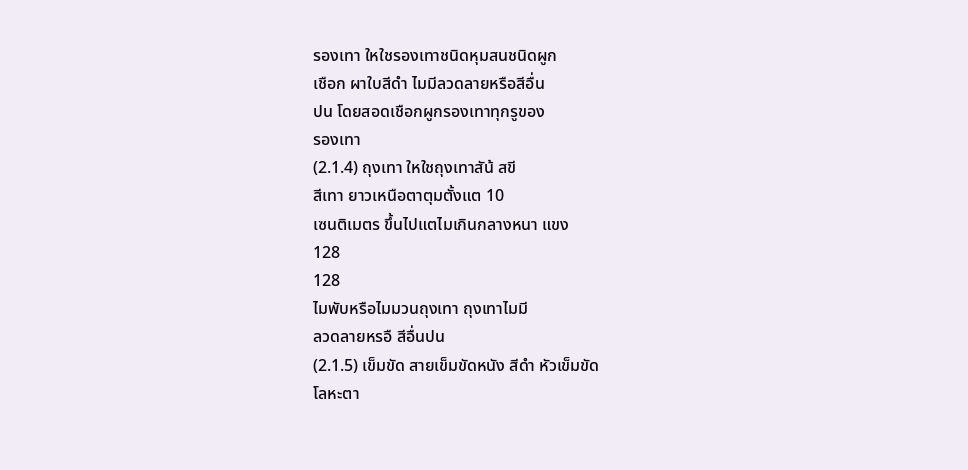รองเทา ใหใชรองเทาชนิดหุมสนชนิดผูก
เชือก ผาใบสีดำ ไมมีลวดลายหรือสีอื่น
ปน โดยสอดเชือกผูกรองเทาทุกรูของ
รองเทา
(2.1.4) ถุงเทา ใหใชถุงเทาสัน้ สขี
สีเทา ยาวเหนือตาตุมตั้งแต 10
เซนติเมตร ขึ้นไปแตไมเกินกลางหนา แขง
128
128
ไมพับหรือไมมวนถุงเทา ถุงเทาไมมี
ลวดลายหรอื สีอื่นปน
(2.1.5) เข็มขัด สายเข็มขัดหนัง สีดำ หัวเข็มขัด
โลหะตา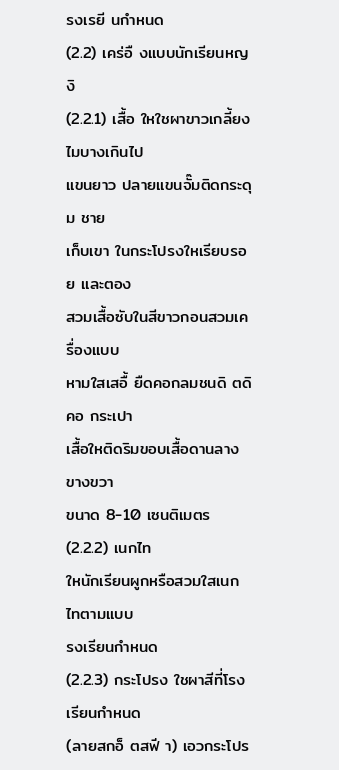รงเรยี นกำหนด
(2.2) เคร่อื งแบบนักเรียนหญงิ
(2.2.1) เสื้อ ใหใชผาขาวเกลี้ยง ไมบางเกินไป
แขนยาว ปลายแขนจั๊มติดกระดุม ชาย
เก็บเขา ในกระโปรงใหเรียบรอย และตอง
สวมเสื้อซับในสีขาวกอนสวมเครื่องแบบ
หามใสเสอื้ ยืดคอกลมชนดิ ตดิ คอ กระเปา
เสื้อใหติดริมขอบเสื้อดานลางขางขวา
ขนาด 8-10 เซนติเมตร
(2.2.2) เนกไท
ใหนักเรียนผูกหรือสวมใสเนกไทตามแบบ
รงเรียนกำหนด
(2.2.3) กระโปรง ใชผาสีที่โรงเรียนกำหนด
(ลายสกอ็ ตสฟี า) เอวกระโปร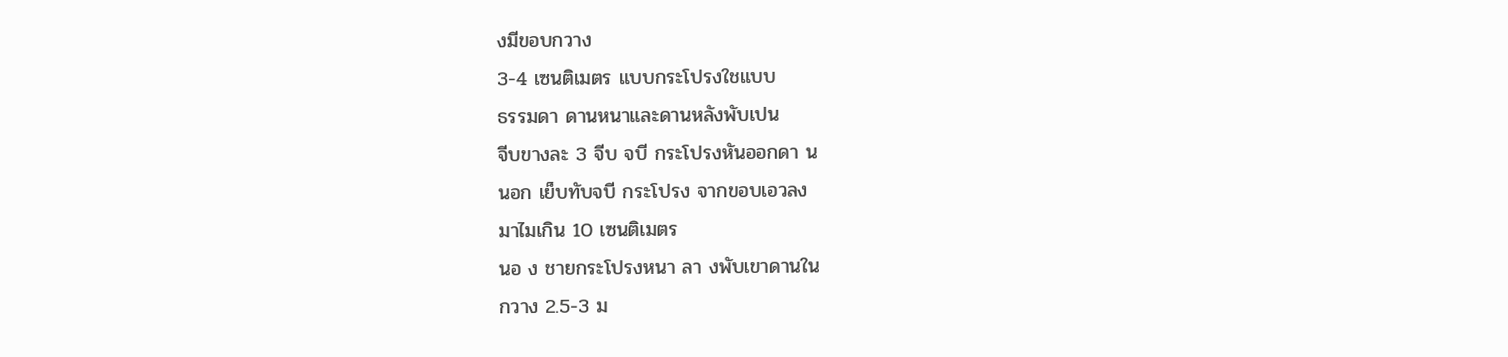งมีขอบกวาง
3-4 เซนติเมตร แบบกระโปรงใชแบบ
ธรรมดา ดานหนาและดานหลังพับเปน
จีบขางละ 3 จีบ จบี กระโปรงหันออกดา น
นอก เย็บทับจบี กระโปรง จากขอบเอวลง
มาไมเกิน 10 เซนติเมตร
นอ ง ชายกระโปรงหนา ลา งพับเขาดานใน
กวาง 2.5-3 ม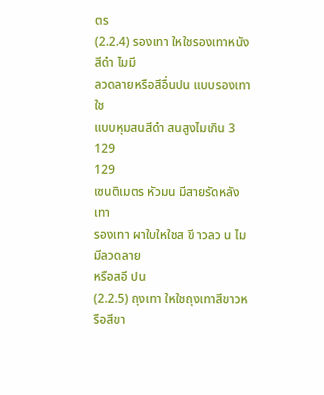ตร
(2.2.4) รองเทา ใหใชรองเทาหนังสีดำ ไมมี
ลวดลายหรือสีอื่นปน แบบรองเทาใช
แบบหุมสนสีดำ สนสูงไมเกิน 3
129
129
เซนติเมตร หัวมน มีสายรัดหลังเทา
รองเทา ผาใบใหใชส ขี าวลว น ไมมีลวดลาย
หรือสอี ปน
(2.2.5) ถุงเทา ใหใชถุงเทาสีขาวหรือสีขา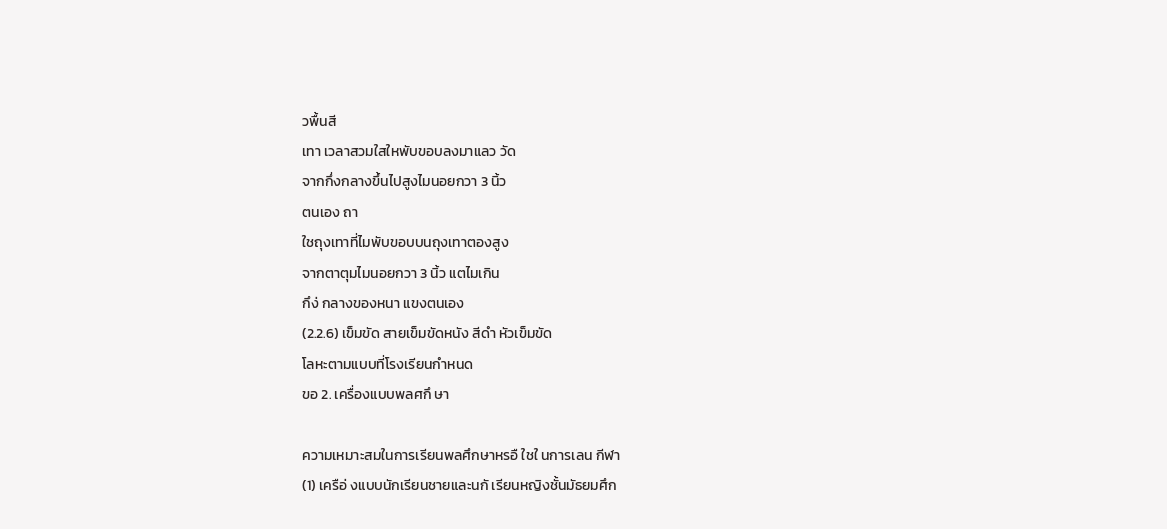วพื้นสี
เทา เวลาสวมใสใหพับขอบลงมาแลว วัด
จากกึ่งกลางขึ้นไปสูงไมนอยกวา 3 นิ้ว
ตนเอง ถา
ใชถุงเทาที่ไมพับขอบบนถุงเทาตองสูง
จากตาตุมไมนอยกวา 3 นิ้ว แตไมเกิน
กึง่ กลางของหนา แขงตนเอง
(2.2.6) เข็มขัด สายเข็มขัดหนัง สีดำ หัวเข็มขัด
โลหะตามแบบที่โรงเรียนกำหนด
ขอ 2. เครื่องแบบพลศกึ ษา

ความเหมาะสมในการเรียนพลศึกษาหรอื ใชใ นการเลน กีฬา
(1) เครือ่ งแบบนักเรียนชายและนกั เรียนหญิงชั้นมัธยมศึก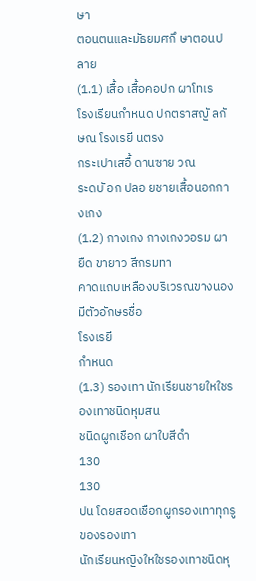ษา
ตอนตนและมัธยมศกึ ษาตอนปลาย
(1.1) เสื้อ เสื้อคอปก ผาโทเร
โรงเรียนกำหนด ปกตราสญั ลกั ษณ โรงเรยี นตรง
กระเปาเสอื้ ดานซาย วณ
ระดบั อก ปลอ ยชายเสื้อนอกกางเกง
(1.2) กางเกง กางเกงวอรม ผายืด ขายาว สีกรมทา
คาดแถบเหลืองบริเวรณขางนองมีตัวอักษรชื่อ
โรงเรยี
กำหนด
(1.3) รองเทา นักเรียนชายใหใชรองเทาชนิดหุมสน
ชนิดผูกเชือก ผาใบสีดำ
130
130
ปน โดยสอดเชือกผูกรองเทาทุกรูของรองเทา
นักเรียนหญิงใหใชรองเทาชนิดหุ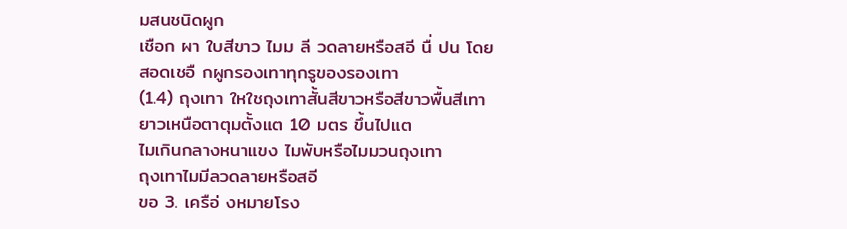มสนชนิดผูก
เชือก ผา ใบสีขาว ไมม ลี วดลายหรือสอี นื่ ปน โดย
สอดเชอื กผูกรองเทาทุกรูของรองเทา
(1.4) ถุงเทา ใหใชถุงเทาสั้นสีขาวหรือสีขาวพื้นสีเทา
ยาวเหนือตาตุมตั้งแต 10 มตร ขึ้นไปแต
ไมเกินกลางหนาแขง ไมพับหรือไมมวนถุงเทา
ถุงเทาไมมีลวดลายหรือสอี
ขอ 3. เครือ่ งหมายโรง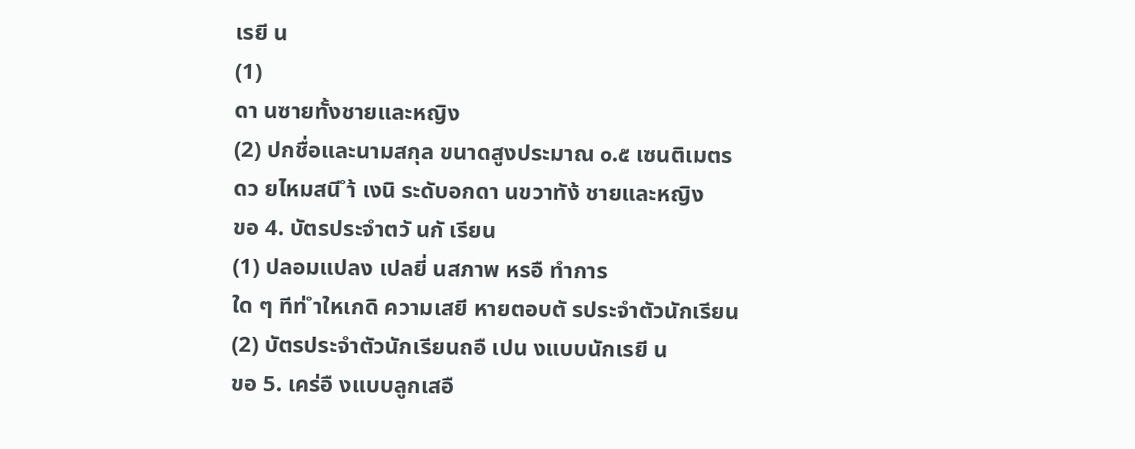เรยี น
(1)
ดา นซายทั้งชายและหญิง
(2) ปกชื่อและนามสกุล ขนาดสูงประมาณ ๐.๕ เซนติเมตร
ดว ยไหมสนี ำ้ เงนิ ระดับอกดา นขวาทัง้ ชายและหญิง
ขอ 4. บัตรประจำตวั นกั เรียน
(1) ปลอมแปลง เปลยี่ นสภาพ หรอื ทำการ
ใด ๆ ทีท่ ำใหเกดิ ความเสยี หายตอบตั รประจำตัวนักเรียน
(2) บัตรประจำตัวนักเรียนถอื เปน งแบบนักเรยี น
ขอ 5. เคร่อื งแบบลูกเสอื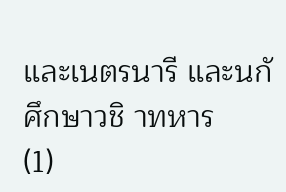และเนตรนารี และนกั ศึกษาวชิ าทหาร
(1)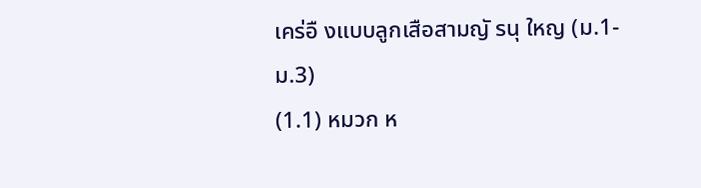เคร่อื งแบบลูกเสือสามญั รนุ ใหญ (ม.1-ม.3)
(1.1) หมวก ห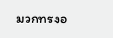มวกทรงอ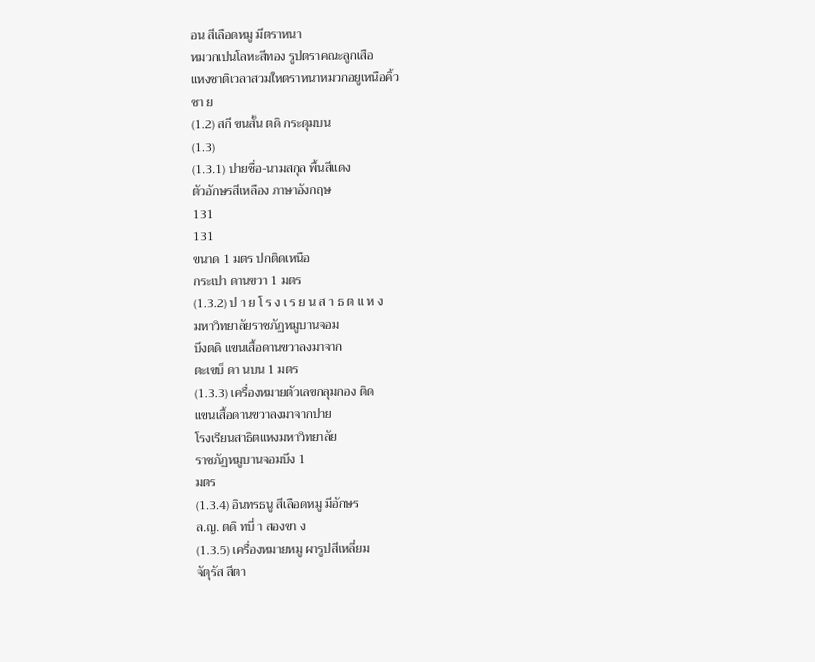อน สีเลือดหมู มีตราหนา
หมวกเปนโลหะสีทอง รูปตราคณะลูกเสือ
แหงชาติเวลาสวมใหตราหนาหมวกอยูเหนือคิ้ว
ซา ย
(1.2) สกี ขนสั้น ตดิ กระดุมบน
(1.3)
(1.3.1) ปายชื่อ-นามสกุล พื้นสีแดง
ตัวอักษรสีเหลือง ภาษาอังกฤษ
131
131
ขนาด 1 มตร ปกติดเหนือ
กระเปา ดานขวา 1 มตร
(1.3.2) ป า ย โ ร ง เ ร ย น ส า ธ ต แ ห ง
มหาวิทยาลัยราชภัฏหมูบานจอม
บึงตดิ แขนเสื้อดานขวาลงมาจาก
ตะเขบ็ ดา นบน 1 มตร
(1.3.3) เครื่องหมายตัวเลขกลุมกอง ติด
แขนเสื้อดานขวาลงมาจากปาย
โรงเรียนสาธิตแหงมหาวิทยาลัย
ราชภัฏหมูบานจอมบึง 1
มตร
(1.3.4) อินทรธนู สีเลือดหมู มีอักษร
ล.ญ. ตดิ ทบี่ า สองขา ง
(1.3.5) เครื่องหมายหมู ผารูปสีเหลี่ยม
จัตุรัส สีตา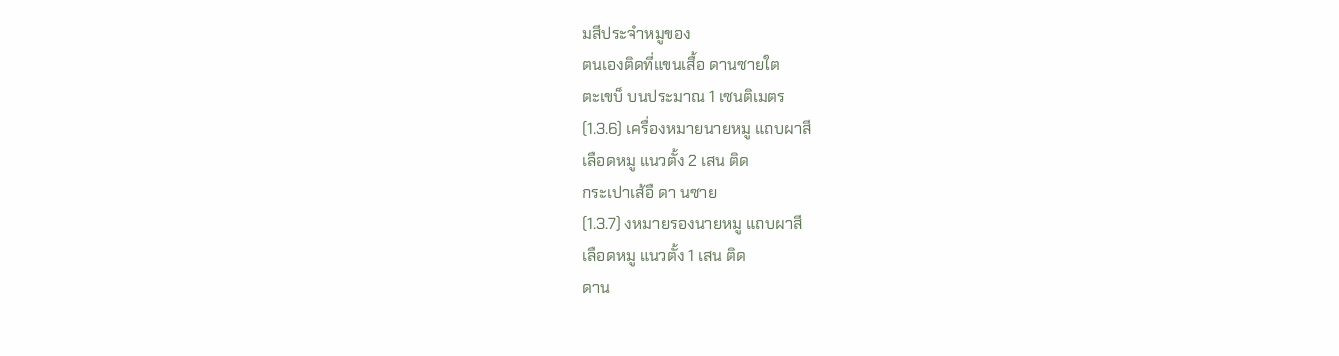มสีประจำหมูของ
ตนเองติดที่แขนเสื้อ ดานซายใต
ตะเขบ็ บนประมาณ 1 เซนติเมตร
(1.3.6) เครื่องหมายนายหมู แถบผาสี
เลือดหมู แนวตั้ง 2 เสน ติด
กระเปาเส้อื ดา นซาย
(1.3.7) งหมายรองนายหมู แถบผาสี
เลือดหมู แนวตั้ง 1 เสน ติด
ดาน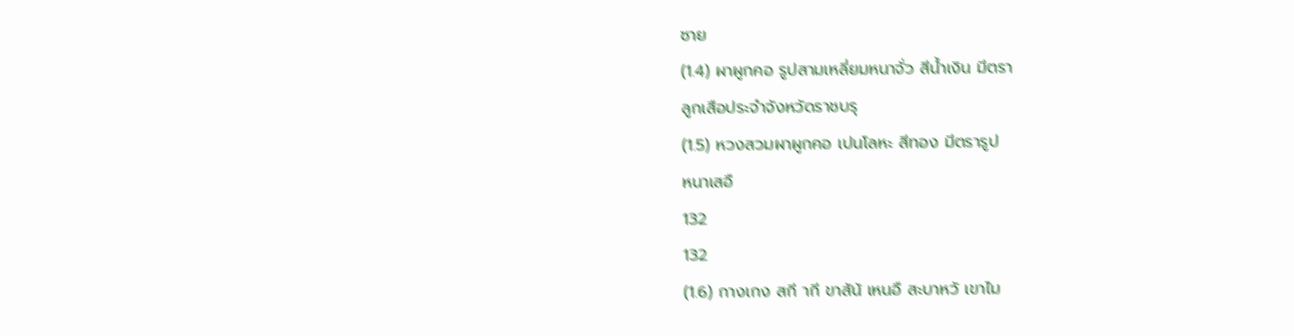ซาย
(1.4) ผาผูกคอ รูปสามเหลี่ยมหนาจั่ว สีน้ำเงิน มีตรา
ลูกเสือประจำจังหวัดราชบรุ
(1.5) หวงสวมผาผูกคอ เปนโลหะ สีทอง มีตรารูป
หนาเสอื
132
132
(1.6) กางเกง สกี ากี ขาสัน้ เหนอื สะบาหวั เขาไม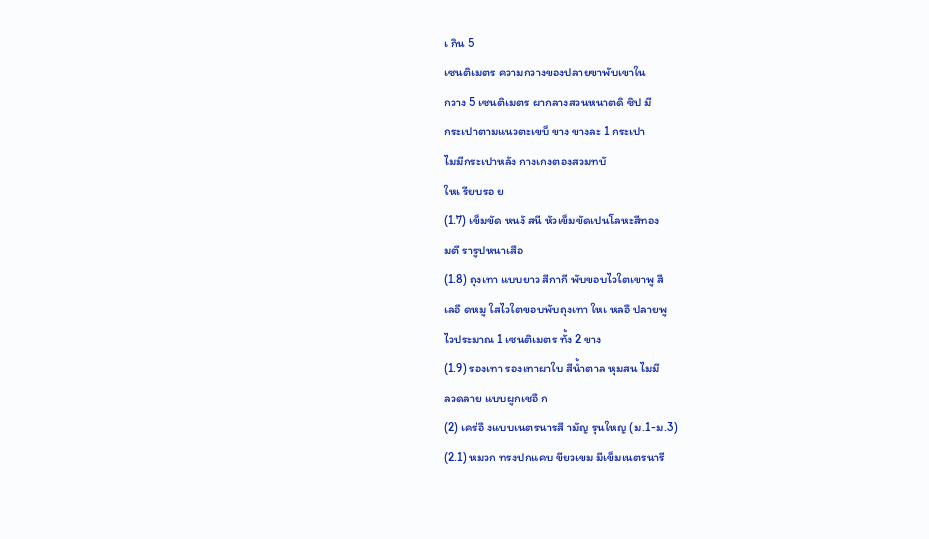เ กิน 5
เซนติเมตร ความกวางของปลายขาพับเขาใน
กวาง 5 เซนติเมตร ผากลางสวนหนาตดิ ซิป มี
กระเปาตามแนวตะเขบ็ ขาง ขางละ 1 กระเปา
ไมมีกระเปาหลัง กางเกงตองสวมทบั
ใหเ รียบรอ ย
(1.7) เข็มขัด หนงั สนี หัวเข็มขัดเปนโลหะสีทอง
มตี รารูปหนาเสือ
(1.8) ถุงเทา แบบยาว สีกากี พับขอบไวใตเขาพู สี
เลอื ดหมู ใสไวใตขอบพับถุงเทา ใหเ หลอื ปลายพู
ไวประมาณ 1 เซนติเมตร ทั้ง 2 ขาง
(1.9) รองเทา รองเทาผาใบ สีน้ำตาล หุมสน ไมมี
ลวดลาย แบบผูกเชอื ก
(2) เคร่อื งแบบเนตรนารสี ามัญ รุนใหญ (ม.1-ม.3)
(2.1) หมวก ทรงปกแคบ ขียวเขม มีเข็มเนตรนารี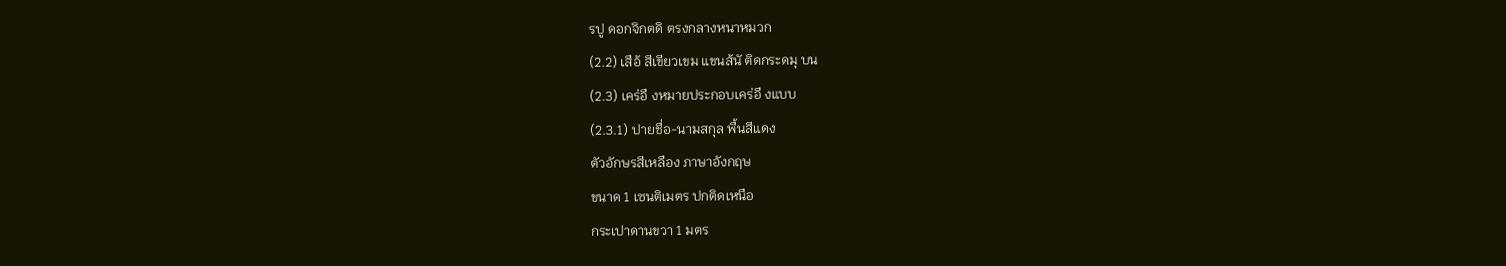รปู ดอกจิกตดิ ตรงกลางหนาหมวก
(2.2) เสือ้ สีเขียวเขม แขนส้นั ติดกระดมุ บน
(2.3) เคร่อื งหมายประกอบเคร่อื งแบบ
(2.3.1) ปายชื่อ-นามสกุล พื้นสีแดง
ตัวอักษรสีเหลือง ภาษาอังกฤษ
ขนาด 1 เซนติเมตร ปกติดเหนือ
กระเปาดานขวา 1 มตร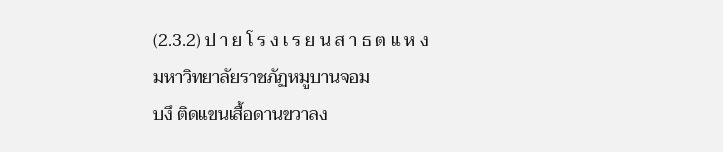(2.3.2) ป า ย โ ร ง เ ร ย น ส า ธ ต แ ห ง
มหาวิทยาลัยราชภัฏหมูบานจอม
บงึ ติดแขนเสื้อดานขวาลง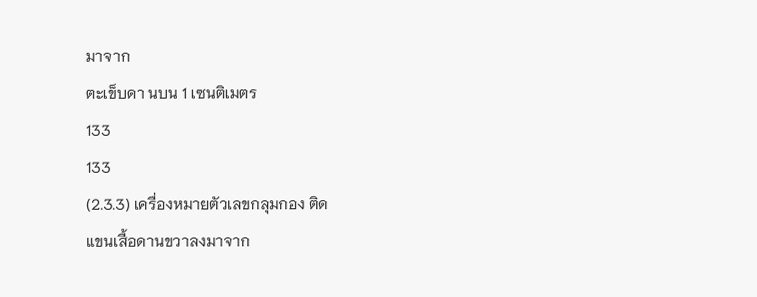มาจาก
ตะเข็บดา นบน 1 เซนติเมตร
133
133
(2.3.3) เครื่องหมายตัวเลขกลุมกอง ติด
แขนเสื้อดานขวาลงมาจาก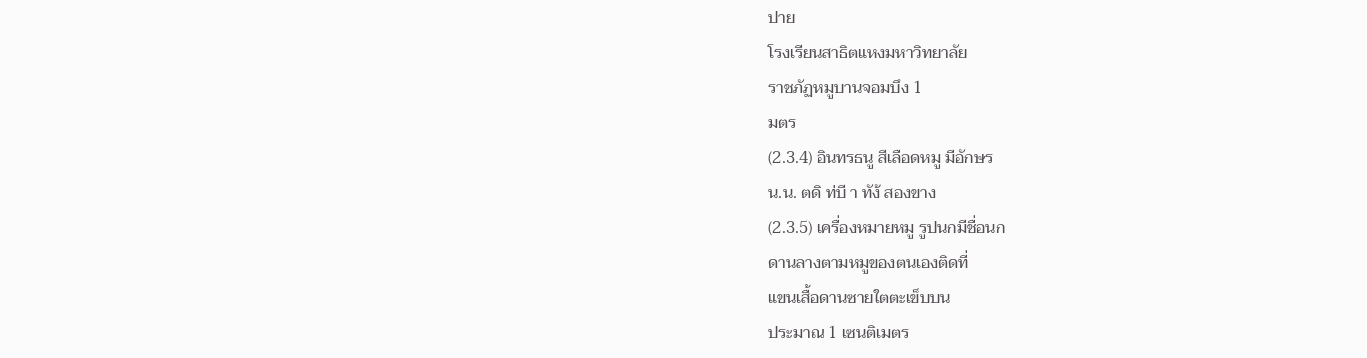ปาย
โรงเรียนสาธิตแหงมหาวิทยาลัย
ราชภัฏหมูบานจอมบึง 1
มตร
(2.3.4) อินทรธนู สีเลือดหมู มีอักษร
น.น. ตดิ ท่บี า ทัง้ สองขาง
(2.3.5) เครื่องหมายหมู รูปนกมีชื่อนก
ดานลางตามหมูของตนเองติดที่
แขนเสื้อดานซายใตตะเข็บบน
ประมาณ 1 เซนติเมตร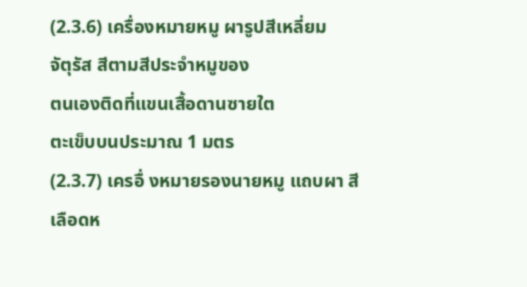(2.3.6) เครื่องหมายหมู ผารูปสีเหลี่ยม
จัตุรัส สีตามสีประจำหมูของ
ตนเองติดที่แขนเสื้อดานซายใต
ตะเข็บบนประมาณ 1 มตร
(2.3.7) เครอื่ งหมายรองนายหมู แถบผา สี
เลือดห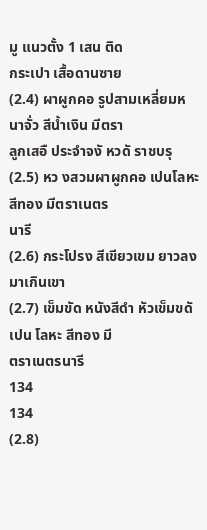มู แนวตั้ง 1 เสน ติด
กระเปา เสื้อดานซาย
(2.4) ผาผูกคอ รูปสามเหลี่ยมหนาจั่ว สีน้ำเงิน มีตรา
ลูกเสอื ประจำจงั หวดั ราชบรุ
(2.5) หว งสวมผาผูกคอ เปนโลหะ สีทอง มีตราเนตร
นารี
(2.6) กระโปรง สีเขียวเขม ยาวลงมาเกินเขา
(2.7) เข็มขัด หนังสีดำ หัวเข็มขดั เปน โลหะ สีทอง มี
ตราเนตรนารี
134
134
(2.8)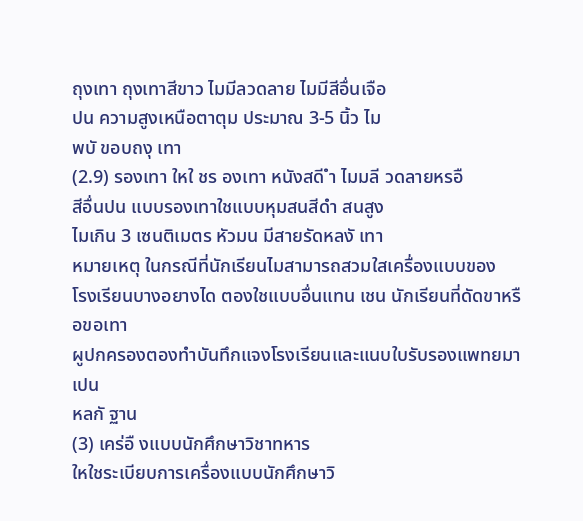ถุงเทา ถุงเทาสีขาว ไมมีลวดลาย ไมมีสีอื่นเจือ
ปน ความสูงเหนือตาตุม ประมาณ 3-5 นิ้ว ไม
พบั ขอบถงุ เทา
(2.9) รองเทา ใหใ ชร องเทา หนังสดี ำ ไมมลี วดลายหรอื
สีอื่นปน แบบรองเทาใชแบบหุมสนสีดำ สนสูง
ไมเกิน 3 เซนติเมตร หัวมน มีสายรัดหลงั เทา
หมายเหตุ ในกรณีที่นักเรียนไมสามารถสวมใสเครื่องแบบของ
โรงเรียนบางอยางได ตองใชแบบอื่นแทน เชน นักเรียนที่ดัดขาหรือขอเทา
ผูปกครองตองทำบันทึกแจงโรงเรียนและแนบใบรับรองแพทยมาเปน
หลกั ฐาน
(3) เคร่อื งแบบนักศึกษาวิชาทหาร
ใหใชระเบียบการเครื่องแบบนักศึกษาวิ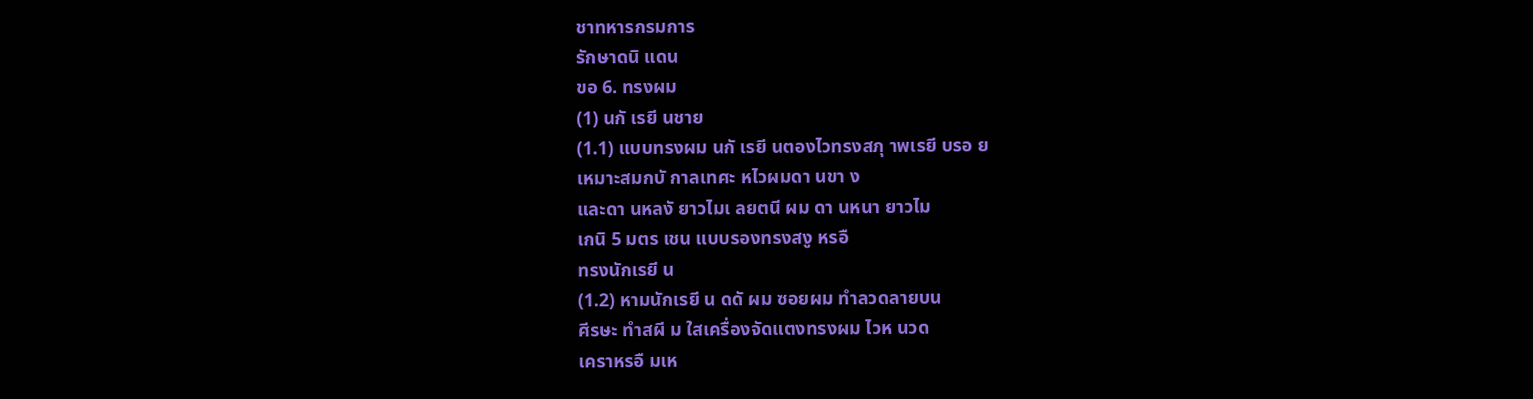ชาทหารกรมการ
รักษาดนิ แดน
ขอ 6. ทรงผม
(1) นกั เรยี นชาย
(1.1) แบบทรงผม นกั เรยี นตองไวทรงสภุ าพเรยี บรอ ย
เหมาะสมกบั กาลเทศะ หไวผมดา นขา ง
และดา นหลงั ยาวไมเ ลยตนี ผม ดา นหนา ยาวไม
เกนิ 5 มตร เชน แบบรองทรงสงู หรอื
ทรงนักเรยี น
(1.2) หามนักเรยี น ดดั ผม ซอยผม ทำลวดลายบน
ศีรษะ ทำสผี ม ใสเครื่องจัดแตงทรงผม ไวห นวด
เคราหรอื มเห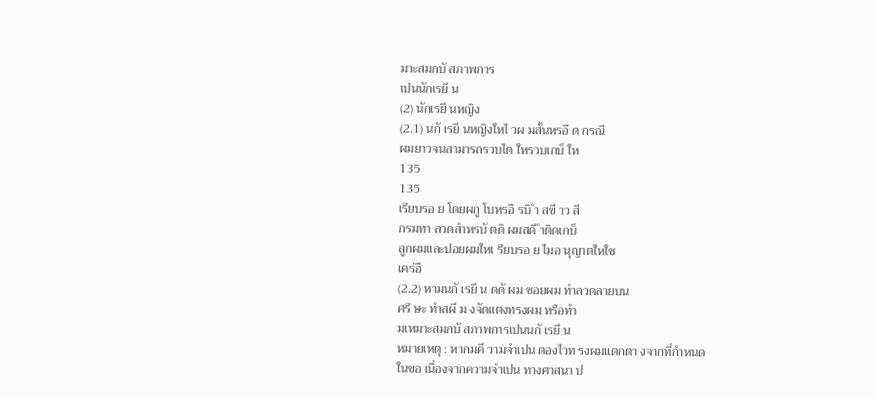มาะสมกบั สภาพการ
เปนนักเรยี น
(2) นักเรยี นหญิง
(2.1) นกั เรยี นหญิงใหไ วผ มสั้นหรอื ด กรณี
ผมยาวจนสามารถรวบได ใหรวบเกบ็ ให
135
135
เรียบรอ ย โดยผกู โบหรอื รบิ ำ สขี าว สี
กรมทา ลวดสำหรบั ตดิ ผมสดี ำติดเกบ็
ลูกผมและปอยผมใหเ รียบรอ ย ไมอ นุญาตใหใช
เคร่อื
(2.2) หามนกั เรยี น ดดั ผม ซอยผม ทำลวดลายบน
ศรี ษะ ทำสผี ม งจัดแตงทรงผม หรือทำ
มเหมาะสมกบั สภาพการเปนนกั เรยี น
หมายเหตุ : หากมคี วามจำเปน ตองไวท รงผมแตกตา งจากที่กำหนด
ในขอ เนื่องจากความจำเปน ทางศาสนา ป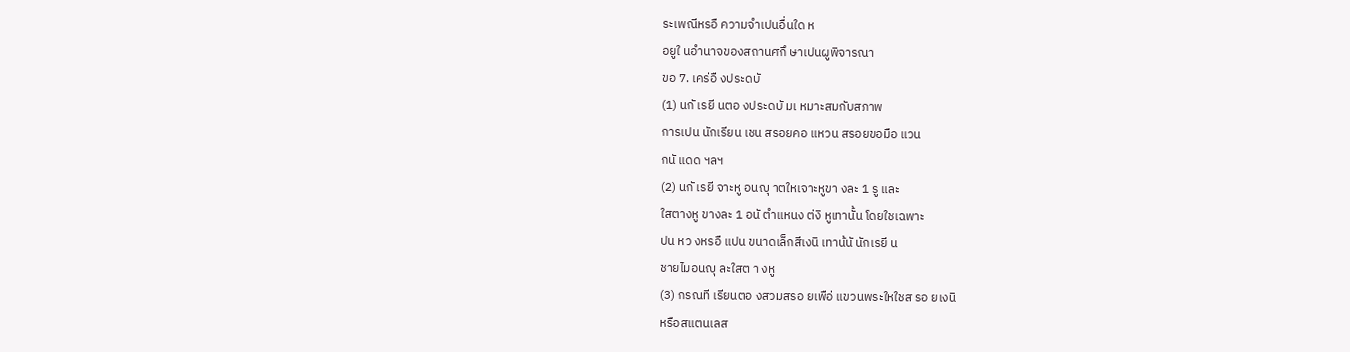ระเพณีหรอื ความจำเปนอื่นใด ห
อยูใ นอำนาจของสถานศกึ ษาเปนผูพิจารณา
ขอ 7. เคร่อื งประดบั
(1) นกั เรยี นตอ งประดบั มเ หมาะสมกับสภาพ
การเปน นักเรียน เชน สรอยคอ แหวน สรอยขอมือ แวน
กนั แดด ฯลฯ
(2) นกั เรยี จาะหู อนญุ าตใหเจาะหูขา งละ 1 รู และ
ใสตางหู ขางละ 1 อนั ตำแหนง ต่งิ หูเทานั้น โดยใชเฉพาะ
ปน หว งหรอื แปน ขนาดเล็กสีเงนิ เทาน้นั นักเรยี น
ชายไมอนญุ ละใสต า งหู
(3) กรณที เรียนตอ งสวมสรอ ยเพือ่ แขวนพระใหใชส รอ ยเงนิ
หรือสแตนเลส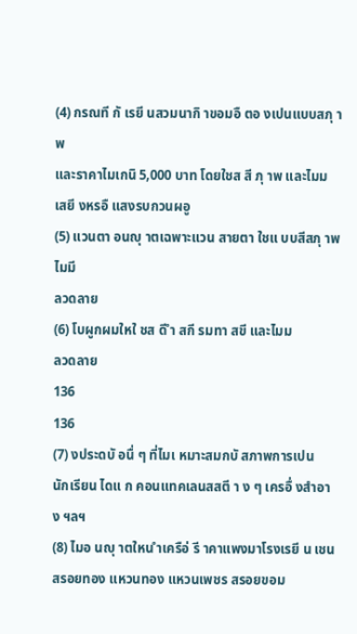(4) กรณที กั เรยี นสวมนากิ าขอมอื ตอ งเปนแบบสภุ าพ
และราคาไมเกนิ 5,000 บาท โดยใชส สี ภุ าพ และไมม
เสยี งหรอื แสงรบกวนผอู
(5) แวนตา อนญุ าตเฉพาะแวน สายตา ใชแ บบสีสภุ าพ ไมมี
ลวดลาย
(6) โบผูกผมใหใ ชส ดี ำ สกี รมทา สขี และไมม
ลวดลาย
136
136
(7) งประดบั อนื่ ๆ ที่ไมเ หมาะสมกบั สภาพการเปน
นักเรียน ไดแ ก คอนแทคเลนสสตี า ง ๆ เครอื่ งสำอาง ฯลฯ
(8) ไมอ นญุ าตใหน ำเครือ่ รี าคาแพงมาโรงเรยี น เชน
สรอยทอง แหวนทอง แหวนเพชร สรอยขอม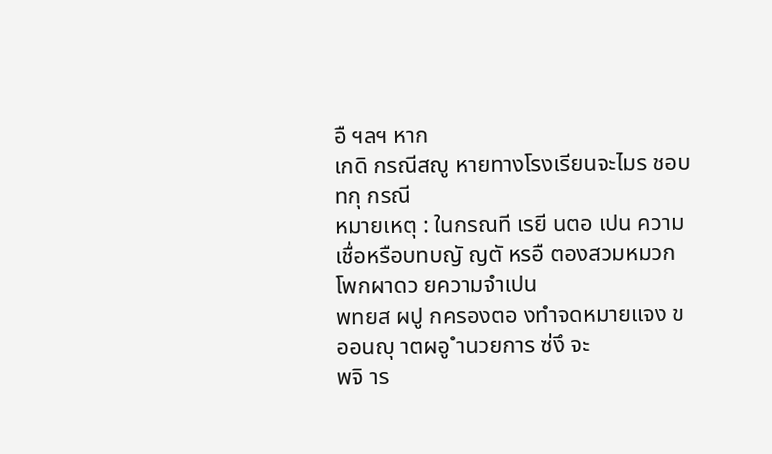อื ฯลฯ หาก
เกดิ กรณีสญู หายทางโรงเรียนจะไมร ชอบทกุ กรณี
หมายเหตุ : ในกรณที เรยี นตอ เปน ความ
เชื่อหรือบทบญั ญตั หรอื ตองสวมหมวก โพกผาดว ยความจำเปน
พทยส ผปู กครองตอ งทำจดหมายแจง ขออนญุ าตผอู ำนวยการ ซ่งึ จะ
พจิ าร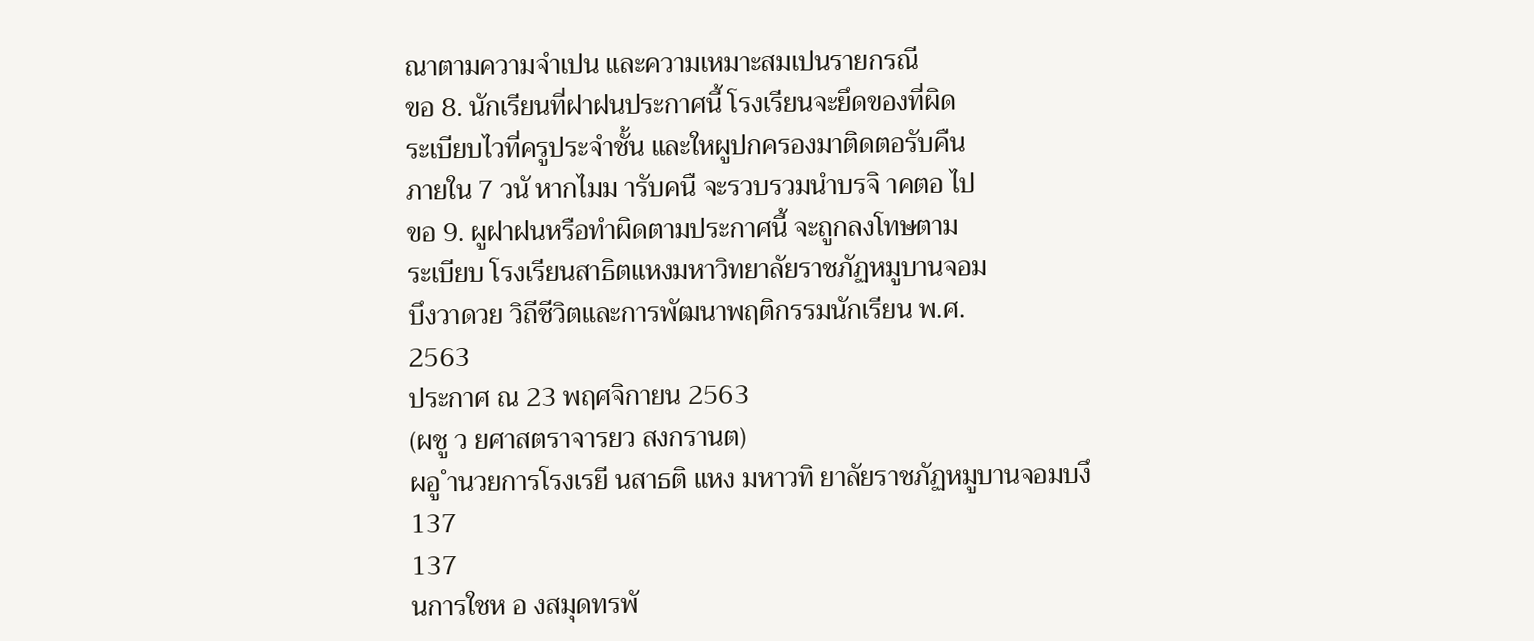ณาตามความจำเปน และความเหมาะสมเปนรายกรณี
ขอ 8. นักเรียนที่ฝาฝนประกาศนี้ โรงเรียนจะยึดของที่ผิด
ระเบียบไวที่ครูประจำชั้น และใหผูปกครองมาติดตอรับคืน
ภายใน 7 วนั หากไมม ารับคนื จะรวบรวมนำบรจิ าคตอ ไป
ขอ 9. ผูฝาฝนหรือทำผิดตามประกาศนี้ จะถูกลงโทษตาม
ระเบียบ โรงเรียนสาธิตแหงมหาวิทยาลัยราชภัฏหมูบานจอม
บึงวาดวย วิถีชีวิตและการพัฒนาพฤติกรรมนักเรียน พ.ศ.
2563
ประกาศ ณ 23 พฤศจิกายน 2563
(ผชู ว ยศาสตราจารยว สงกรานต)
ผอู ำนวยการโรงเรยี นสาธติ แหง มหาวทิ ยาลัยราชภัฏหมูบานจอมบงึ
137
137
นการใชห อ งสมุดทรพั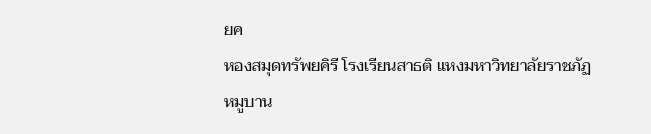ยค
หองสมุดทรัพยคิรี โรงเรียนสาธติ แหงมหาวิทยาลัยราชภัฏหมูบาน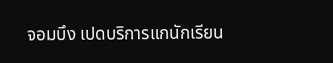จอมบึง เปดบริการแกนักเรียน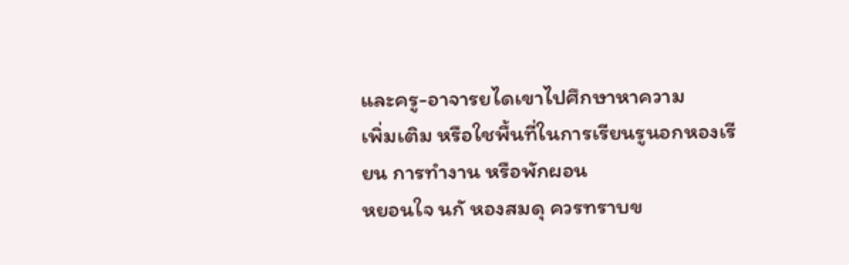และครู-อาจารยไดเขาไปศึกษาหาความ
เพิ่มเติม หรือใชพื้นที่ในการเรียนรูนอกหองเรียน การทำงาน หรือพักผอน
หยอนใจ นกั หองสมดุ ควรทราบข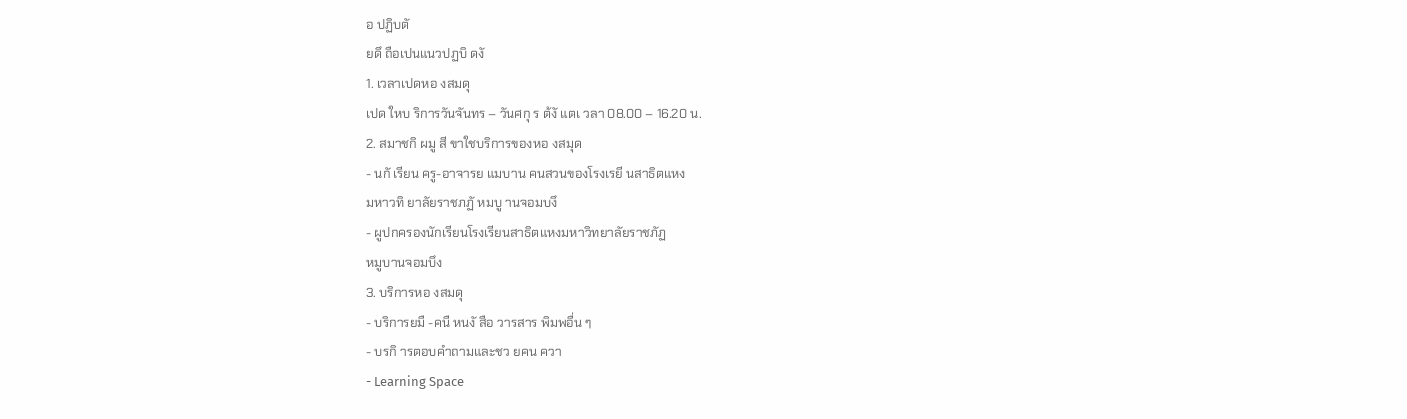อ ปฏิบตั
ยดึ ถือเปนแนวปฏบิ ดงั
1. เวลาเปดหอ งสมดุ
เปด ใหบ ริการวันจันทร – วันศกุ ร ต้งั แตเ วลา 08.00 – 16.20 น.
2. สมาชกิ ผมู สี ขาใชบริการของหอ งสมุด
- นกั เรียน ครู-อาจารย แมบาน คนสวนของโรงเรยี นสาธิตแหง
มหาวทิ ยาลัยราชภฏั หมบู านจอมบงึ
- ผูปกครองนักเรียนโรงเรียนสาธิตแหงมหาวิทยาลัยราชภัฏ
หมูบานจอมบึง
3. บริการหอ งสมดุ
- บริการยมื -คนื หนงั สือ วารสาร พิมพอื่น ๆ
- บรกิ ารตอบคำถามและชว ยคน ควา
- Learning Space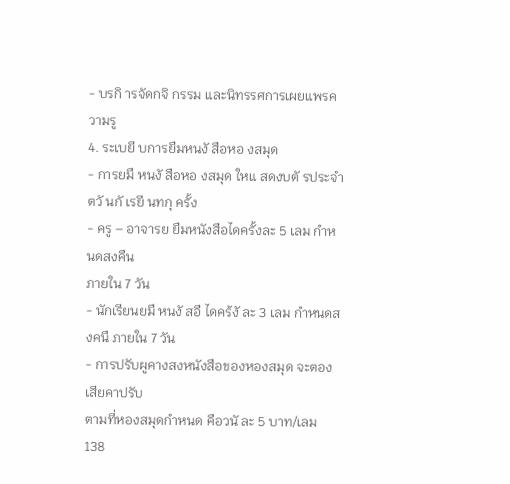- บรกิ ารจัดกจิ กรรม และนิทรรศการเผยแพรค วามรู
4. ระเบยี บการยืมหนงั สือหอ งสมุด
- การยมื หนงั สือหอ งสมุด ใหแ สดงบตั รประจำตวั นกั เรยี นทกุ ครั้ง
- ครู – อาจารย ยืมหนังสือไดครั้งละ 5 เลม กำหนดสงคืน
ภายใน 7 วัน
- นักเรียนยมื หนงั สอื ไดคร้งั ละ 3 เลม กำหนดสงคนื ภายใน 7 วัน
- การปรับผูคางสงหนังสือของหองสมุด จะตองเสียคาปรับ
ตามที่หองสมุดกำหนด คือวนั ละ 5 บาท/เลม
138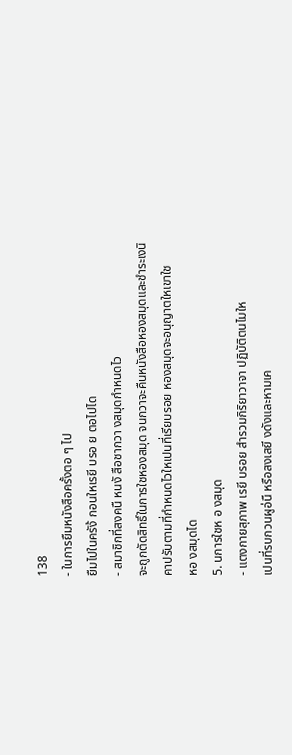138
- ในการยืมหนังสือครั้งตอ ๆ ไป
ยืมไปในครัง้ กอนใหเรยี บรอ ย ตอไปได
- สมาชิกที่สงคนื หนงั สือชากวา งสมุดกำหนดไว
จะถูกตัดสิทธิ์ในการใชหองสมุด จนกวาจะคืนหนังสือหองสมุดและชำระเงนิ
คาปรับตามที่กำหนดไวใหเปนที่เรียบรอย หองสมุดจะอนุญาตใหเขาใช
หอ งสมุดได
5. นการใชห อ งสมุด
- แตงกายสุภาพ เรยี บรอย สำรวมกิริยาวาจา ปฏิบัติตนไมให
เปนที่รบกวนผูอ่นื หรือสงเสยี งดังและหามเค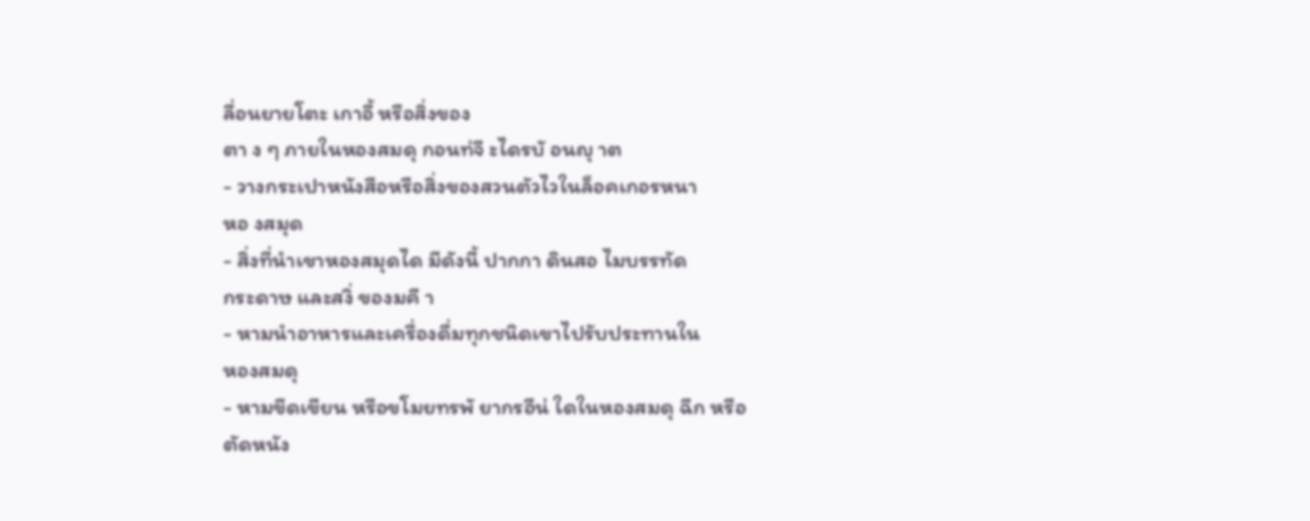ลื่อนยายโตะ เกาอี้ หรือสิ่งของ
ตา ง ๆ ภายในหองสมดุ กอนท่จี ะไดรบั อนญุ าต
- วางกระเปาหนังสือหรือสิ่งของสวนตัวไวในล็อคเกอรหนา
หอ งสมุด
- สิ่งที่นำเขาหองสมุดได มีดังนี้ ปากกา ดินสอ ไมบรรทัด
กระดาษ และสงิ่ ของมคี า
- หามนำอาหารและเครื่องดื่มทุกชนิดเขาไปรับประทานใน
หองสมดุ
- หามขีดเขียน หรือขโมยทรพั ยากรอืน่ ใดในหองสมดุ ฉีก หรือ
ตัดหนัง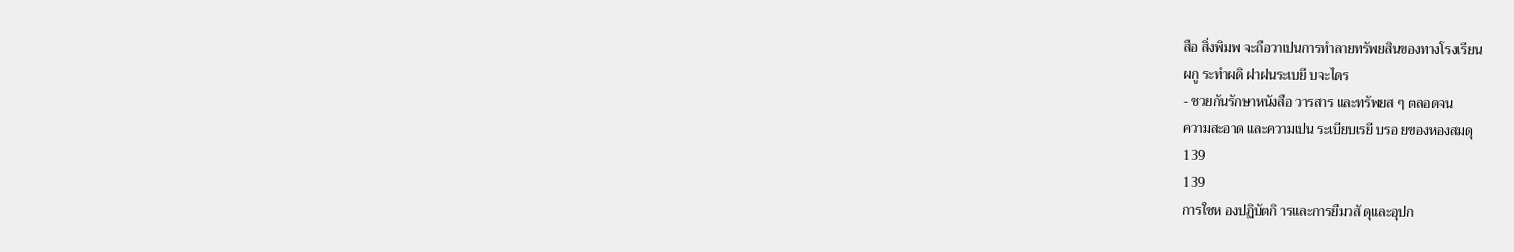สือ สิ่งพิมพ จะถือวาเปนการทำลายทรัพยสินของทางโรงเรียน
ผกู ระทำผดิ ฝาฝนระเบยี บจะไดร
- ชวยกันรักษาหนังสือ วารสาร และทรัพยส ๆ ตลอดจน
ความสะอาด และความเปน ระเบียบเรยี บรอ ยของหองสมดุ
139
139
การใชห องปฏิบัตกิ ารและการยืมวสั ดุและอุปก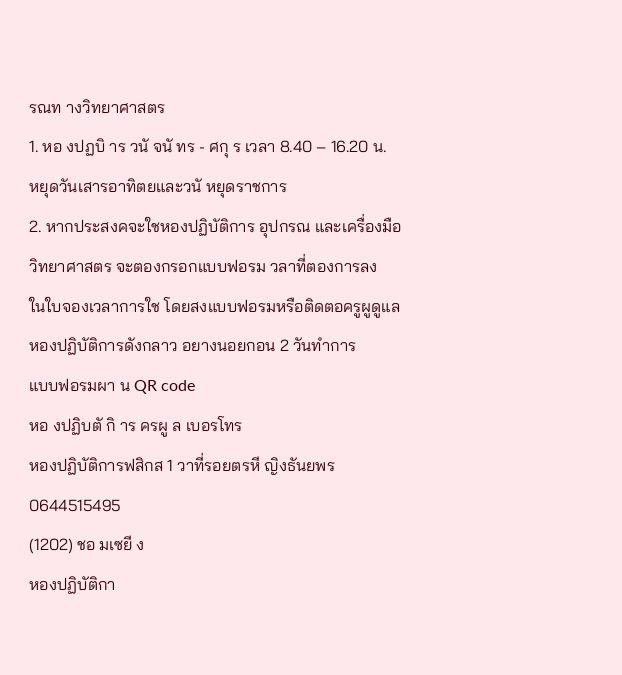รณท างวิทยาศาสตร
1. หอ งปฏบิ าร วนั จนั ทร - ศกุ ร เวลา 8.40 – 16.20 น.
หยุดวันเสารอาทิตยและวนั หยุดราชการ
2. หากประสงคจะใชหองปฏิบัติการ อุปกรณ และเครื่องมือ
วิทยาศาสตร จะตองกรอกแบบฟอรม วลาที่ตองการลง
ในใบจองเวลาการใช โดยสงแบบฟอรมหรือติดตอครูผูดูแล
หองปฏิบัติการดังกลาว อยางนอยกอน 2 วันทำการ
แบบฟอรมผา น QR code
หอ งปฏิบตั กิ าร ครผู ล เบอรโทร
หองปฏิบัติการฟสิกส 1 วาที่รอยตรหี ญิงธันยพร 0644515495
(1202) ชอ มเซยี ง
หองปฏิบัติกา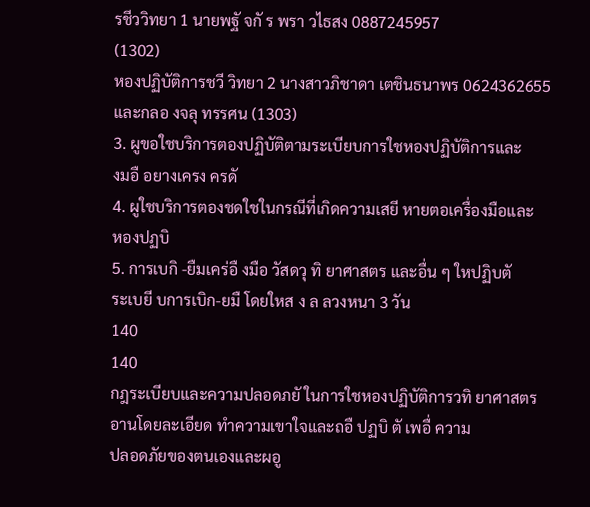รชีววิทยา 1 นายพฐั จกั ร พรา วไธสง 0887245957
(1302)
หองปฏิบัติการชวี วิทยา 2 นางสาวภิชาดา เตชินธนาพร 0624362655
และกลอ งจลุ ทรรศน (1303)
3. ผูขอใชบริการตองปฏิบัติตามระเบียบการใชหองปฏิบัติการและ
งมอื อยางเครง ครดั
4. ผูใชบริการตองชดใชในกรณีที่เกิดความเสยี หายตอเครื่องมือและ
หองปฏบิ
5. การเบกิ -ยืมเคร่อื งมือ วัสดวุ ทิ ยาศาสตร และอื่น ๆ ใหปฏิบตั
ระเบยี บการเบิก-ยมื โดยใหส ง ล ลวงหนา 3 วัน
140
140
กฎระเบียบและความปลอดภยั ในการใชหองปฏิบัติการวทิ ยาศาสตร
อานโดยละเอียด ทำความเขาใจและถอื ปฏบิ ตั เพอื่ ความ
ปลอดภัยของตนเองและผอู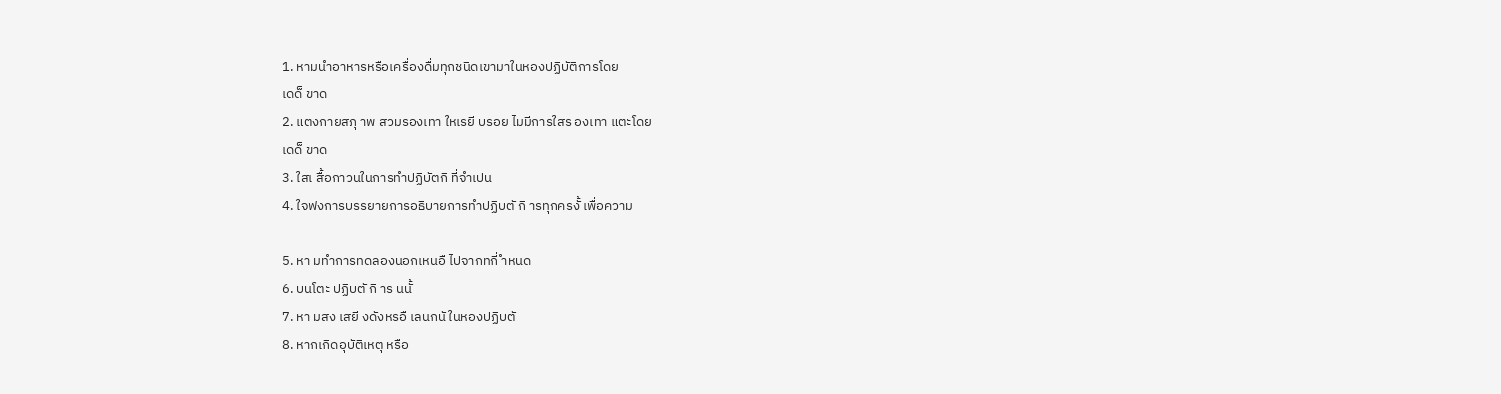1. หามนำอาหารหรือเครื่องดื่มทุกชนิดเขามาในหองปฏิบัติการโดย
เดด็ ขาด
2. แตงกายสภุ าพ สวมรองเทา ใหเรยี บรอย ไมมีการใสร องเทา แตะโดย
เดด็ ขาด
3. ใสเ สื้อกาวนในการทำปฏิบัตกิ ที่จำเปน
4. ใจฟงการบรรยายการอธิบายการทำปฏิบตั กิ ารทุกครงั้ เพื่อความ

5. หา มทำการทดลองนอกเหนอื ไปจากทกี่ ำหนด
6. บนโตะ ปฏิบตั กิ าร นนั้
7. หา มสง เสยี งดังหรอื เลนกนั ในหองปฏิบตั
8. หากเกิดอุบัติเหตุ หรือ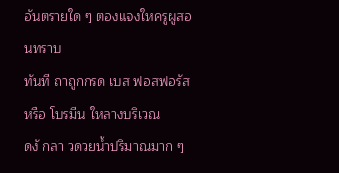อันตรายใด ๆ ตองแจงใหครูผูสอนทราบ
ทันที ถาถูกกรด เบส ฟอสฟอรัส หรือ โบรมีน ใหลางบริเวณ
ดงั กลา วดวยน้ำปริมาณมาก ๆ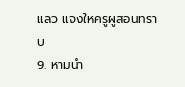แลว แจงใหครูผูสอนทราบ
9. หามนำ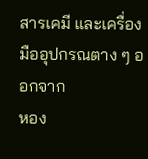สารเคมี และเครื่องมืออุปกรณตาง ๆ ออกจาก
หอง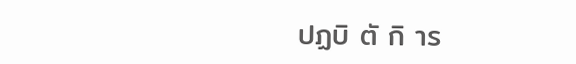ปฏบิ ตั กิ าร